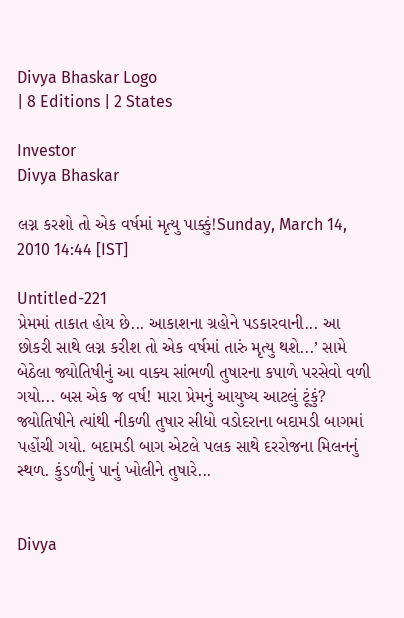Divya Bhaskar Logo
| 8 Editions | 2 States

Investor
Divya Bhaskar

લગ્ન કરશો તો એક વર્ષમાં મૃત્યુ પાક્કું!Sunday, March 14, 2010 14:44 [IST]

Untitled-221
પ્રેમમાં તાકાત હોય છે... આકાશના ગ્રહોને પડકારવાની... આ છોકરી સાથે લગ્ન કરીશ તો એક વર્ષમાં તારું મૃત્યુ થશે...’ સામે બેઠેલા જ્યોતિષીનું આ વાક્ય સાંભળી તુષારના કપાળે પરસેવો વળી ગયો... બસ એક જ વર્ષ! મારા પ્રેમનું આયુષ્ય આટલું ટૂંકું? જ્યોતિષીને ત્યાંથી નીકળી તુષાર સીધો વડોદરાના બદામડી બાગમાં પહોંચી ગયો. બદામડી બાગ એટલે પલક સાથે દરરોજના મિલનનું સ્થળ. કુંડળીનું પાનું ખોલીને તુષારે...


Divya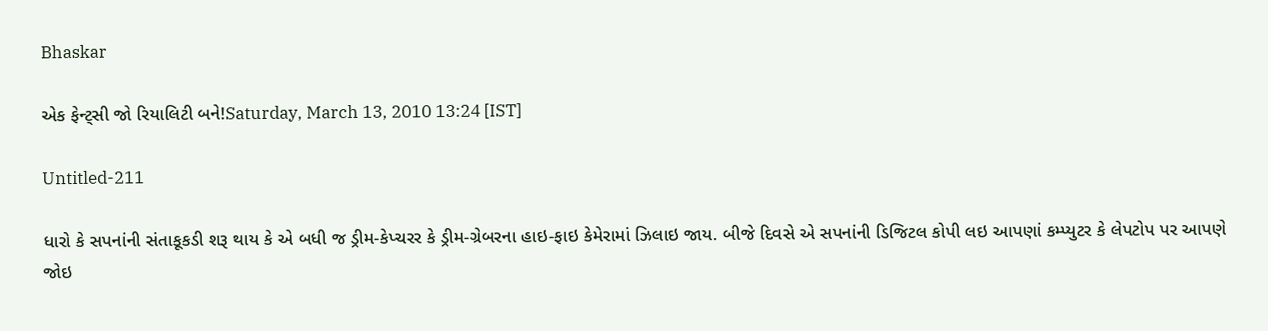Bhaskar

એક ફેન્ટ્સી જો રિયાલિટી બને!Saturday, March 13, 2010 13:24 [IST]

Untitled-211

ધારો કે સપનાંની સંતાકૂકડી શરૂ થાય કે એ બધી જ ડ્રીમ-કેપ્ચરર કે ડ્રીમ-ગ્રેબરના હાઇ-ફાઇ કેમેરામાં ઝિલાઇ જાય. બીજે દિવસે એ સપનાંની ડિજિટલ કોપી લઇ આપણાં કમ્પ્યુટર કે લેપટોપ પર આપણે જોઇ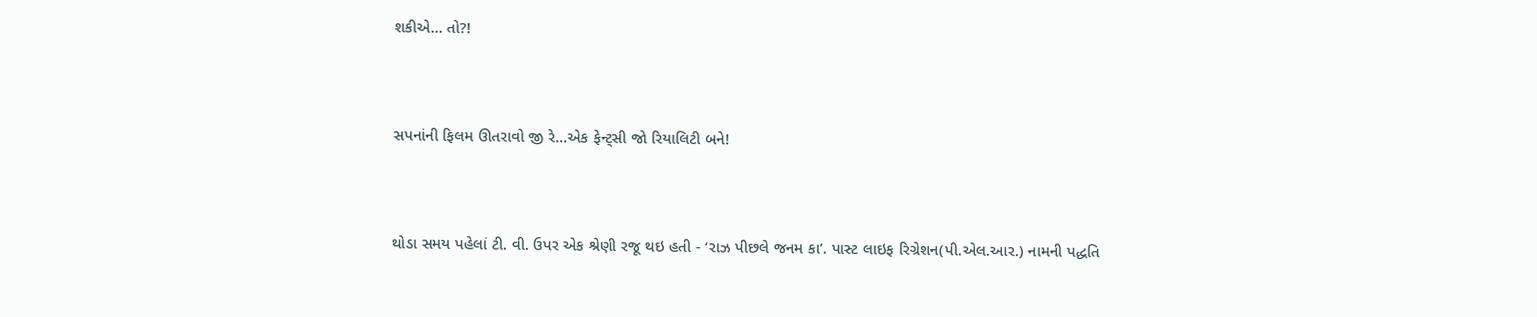શકીએ... તો?!



સપનાંની ફિલમ ઊતરાવો જી રે...એક ફેન્ટ્સી જો રિયાલિટી બને!



થોડા સમય પહેલાં ટી. વી. ઉપર એક શ્રેણી રજૂ થઇ હતી - ‘રાઝ પીછલે જનમ કા’. પાસ્ટ લાઇફ રિગ્રેશન(પી.એલ.આર.) નામની પદ્ધતિ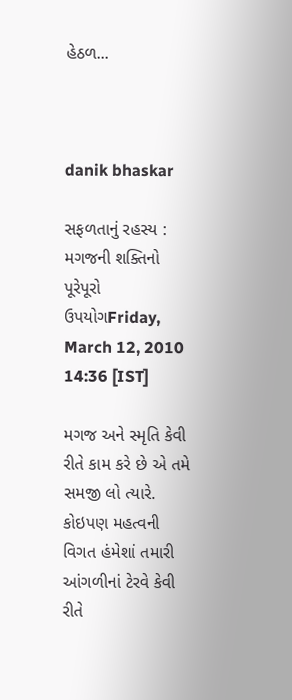હેઠળ...



danik bhaskar

સફળતાનું રહસ્ય : મગજની શક્તિનો પૂરેપૂરો ઉપયોગFriday, March 12, 2010 14:36 [IST]

મગજ અને સ્મૃતિ કેવી રીતે કામ કરે છે એ તમે સમજી લો ત્યારે. કોઇપણ મહત્વની વિગત હંમેશાં તમારી આંગળીનાં ટેરવે કેવી રીતે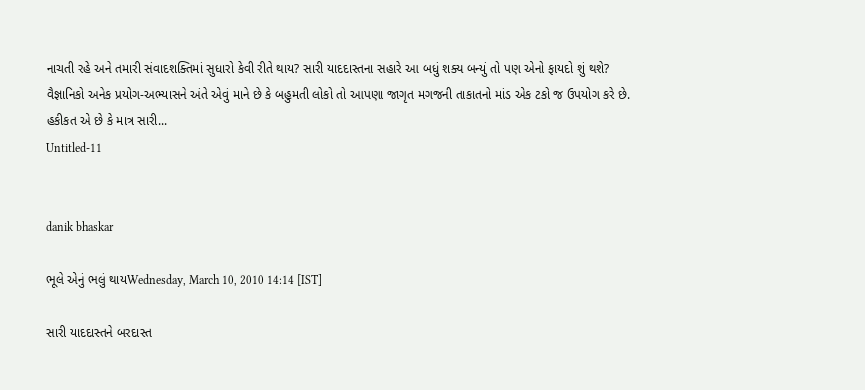નાચતી રહે અને તમારી સંવાદશક્તિમાં સુધારો કેવી રીતે થાય? સારી યાદદાસ્તના સહારે આ બધું શક્ય બન્યું તો પણ એનો ફાયદો શું થશે? વૈજ્ઞાનિકો અનેક પ્રયોગ-અભ્યાસને અંતે એવું માને છે કે બહુમતી લોકો તો આપણા જાગૃત મગજની તાકાતનો માંડ એક ટકો જ ઉપયોગ કરે છે. હકીકત એ છે કે માત્ર સારી...
Untitled-11


danik bhaskar

ભૂલે એનું ભલું થાયWednesday, March 10, 2010 14:14 [IST]

સારી યાદદાસ્તને બરદાસ્ત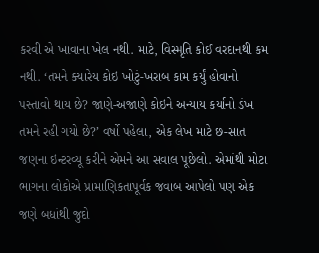કરવી એ ખાવાના ખેલ નથી. માટે, વિસ્મૃતિ કોઈ વરદાનથી કમ નથી. ‘તમને ક્યારેય કોઇ ખોટું-ખરાબ કામ કર્યું હોવાનો પસ્તાવો થાય છે? જાણે-અજાણે કોઇને અન્યાય કર્યાનો ડંખ તમને રહી ગયો છે?’ વર્ષો પહેલા, એક લેખ માટે છ-સાત જણના ઇન્ટરવ્યૂ કરીને એમને આ સવાલ પૂછેલો. એમાંથી મોટા ભાગના લોકોએ પ્રામાણિકતાપૂર્વક જવાબ આપેલો પણ એક જણે બધાંથી જુદો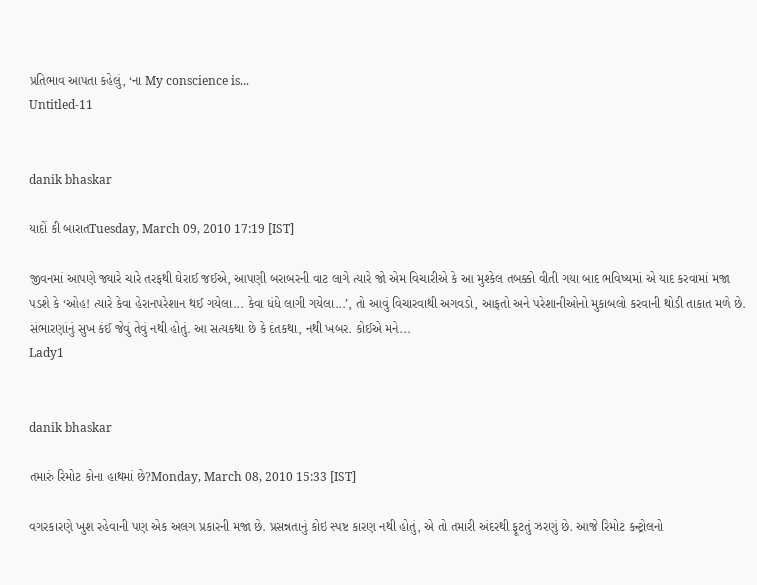પ્રતિભાવ આપતા કહેલું, ‘ના My conscience is...
Untitled-11


danik bhaskar

યાદોં કી બારાતTuesday, March 09, 2010 17:19 [IST]

જીવનમાં આપણે જ્યારે ચારે તરફથી ઘેરાઈ જઈએ, આપણી બરાબરની વાટ લાગે ત્યારે જો એમ વિચારીએ કે આ મુશ્કેલ તબક્કો વીતી ગયા બાદ ભવિષ્યમાં એ યાદ કરવામાં મજા પડશે કે ‘ઓહ! ત્યારે કેવા હેરાનપરેશાન થઈ ગયેલા... કેવા ધંધે લાગી ગયેલા...’, તો આવું વિચારવાથી અગવડો, આફતો અને પરેશાનીઓનો મુકાબલો કરવાની થોડી તાકાત મળે છે. સંભારણાંનું સુખ કંઈ જેવું તેવું નથી હોતું. આ સત્યકથા છે કે દંતકથા, નથી ખબર. કોઈએ મને...
Lady1


danik bhaskar

તમારું રિમોટ કોના હાથમાં છે?Monday, March 08, 2010 15:33 [IST]

વગરકારણે ખુશ રહેવાની પણ એક અલગ પ્રકારની મજા છે. પ્રસન્નતાનું કોઇ સ્પષ્ટ કારણ નથી હોતું, એ તો તમારી અંદરથી ફૂટતું ઝરણું છે. આજે રિમોટ કન્ટ્રોલનો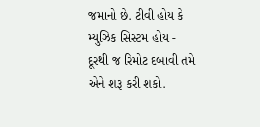જમાનો છે. ટીવી હોય કે મ્યુઝિક સિસ્ટમ હોય - દૂરથી જ રિમોટ દબાવી તમે એને શરૂ કરી શકો.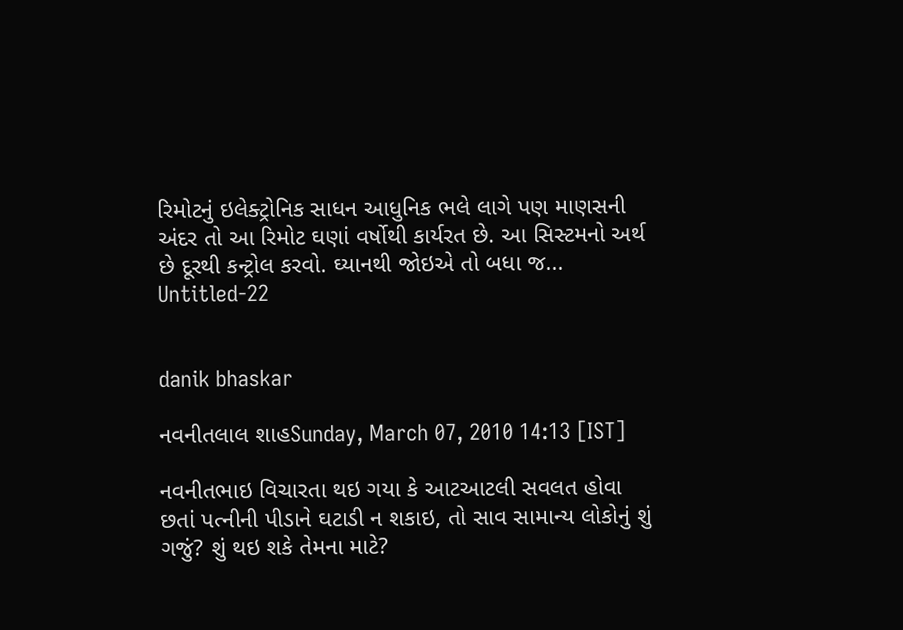રિમોટનું ઇલેક્ટ્રોનિક સાધન આધુનિક ભલે લાગે પણ માણસની અંદર તો આ રિમોટ ઘણાં વર્ષોથી કાર્યરત છે. આ સિસ્ટમનો અર્થ છે દૂરથી કન્ટ્રોલ કરવો. ઘ્યાનથી જોઇએ તો બધા જ...
Untitled-22


danik bhaskar

નવનીતલાલ શાહSunday, March 07, 2010 14:13 [IST]

નવનીતભાઇ વિચારતા થઇ ગયા કે આટઆટલી સવલત હોવા છતાં પત્નીની પીડાને ઘટાડી ન શકાઇ, તો સાવ સામાન્ય લોકોનું શું ગજું? શું થઇ શકે તેમના માટે?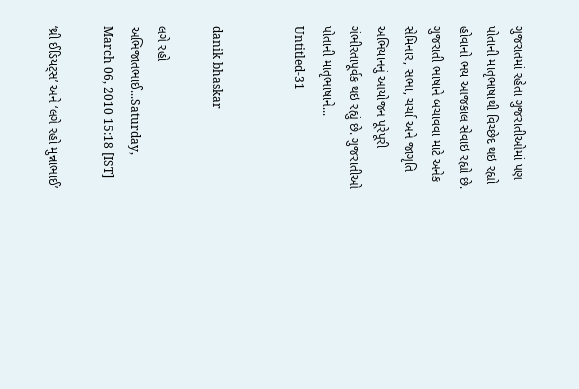ગુજરાતમાં રહેતા ગુજરાતીઓમાં પણ પોતાની માતૃભાષાથી વિચ્છેદ થઇ રહ્યો હોવાનો ભય આજકાલ સેવાઇ રહ્યો છે. ગુજરાતી ભાષાને બચાવવા માટે અનેક સેમિનાર, સભા, ચર્ચા અને જાગૃતિ અભિયાનનું આયોજન પૂરેપૂરી ગંભીરતાપૂર્વક થઇ રહ્યું છે. ગુજરાતીઓ પોતાની માતૃભાષાને...
Untitled-31


danik bhaskar

લગે રહો અભિજાતભાઈ...Saturday, March 06, 2010 15:18 [IST]

‘થ્રી ઈડિયટ્સ’ અને ‘લગે રહો મુન્નાભાઈ’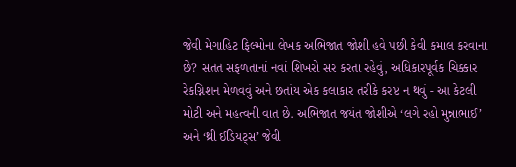જેવી મેગાહિટ ફિલ્મોના લેખક અભિજાત જોશી હવે પછી કેવી કમાલ કરવાના છે? સતત સફળતાનાં નવાં શિખરો સર કરતા રહેવું, અધિકારપૂર્વક ચિક્કાર રેકગ્નિશન મેળવવું અને છતાંય એક કલાકાર તરીકે કરપ્ટ ન થવું - આ કેટલી મોટી અને મહત્વની વાત છે. અભિજાત જયંત જોશીએ ‘લગે રહો મુન્નાભાઈ’ અને ‘થ્રી ઈડિયટ્સ’ જેવી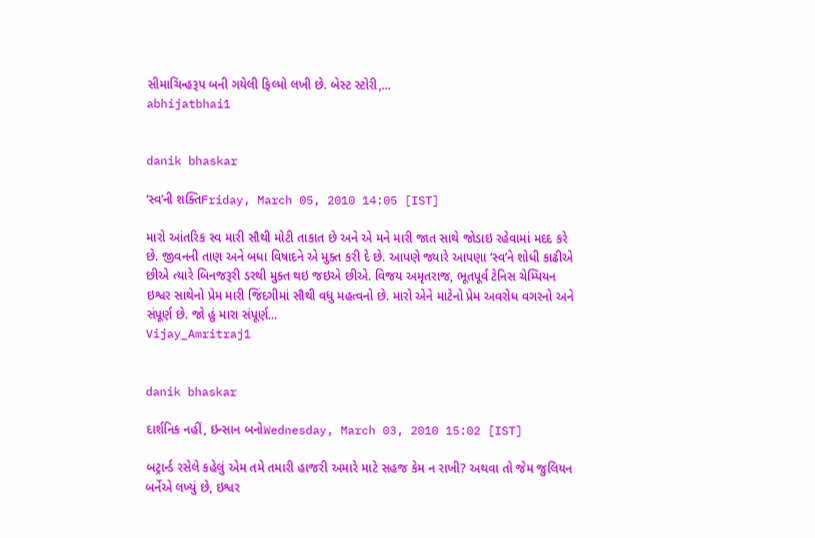સીમાચિન્હરૂપ બની ગયેલી ફિલ્મો લખી છે. બેસ્ટ સ્ટોરી,...
abhijatbhai1


danik bhaskar

‘સ્વ’ની શક્તિFriday, March 05, 2010 14:05 [IST]

મારો આંતરિક સ્વ મારી સૌથી મોટી તાકાત છે અને એ મને મારી જાત સાથે જોડાઇ રહેવામાં મદદ કરે છે. જીવનની તાણ અને બધા વિષાદને એ મુક્ત કરી દે છે. આપણે જ્યારે આપણા ‘સ્વ’ને શોધી કાઢીએ છીએ ત્યારે બિનજરૂરી ડરથી મુક્ત થઇ જઇએ છીએ. વિજય અમૃતરાજ, ભૂતપૂર્વ ટેનિસ ચેમ્પિયન ઇશ્વર સાથેનો પ્રેમ મારી જિંદગીમાં સૌથી વધુ મહત્વનો છે. મારો એને માટેનો પ્રેમ અવરોધ વગરનો અને સંપૂર્ણ છે. જો હું મારા સંપૂર્ણ...
Vijay_Amritraj1


danik bhaskar

દાર્શનિક નહીં, ઇન્સાન બનોWednesday, March 03, 2010 15:02 [IST]

બટ્રાર્ન્ડ રસેલે કહેલું એમ તમે તમારી હાજરી અમારે માટે સહજ કેમ ન રાખી? અથવા તો જેમ જુલિયન બર્નેએ લખ્યું છે, ઇશ્વર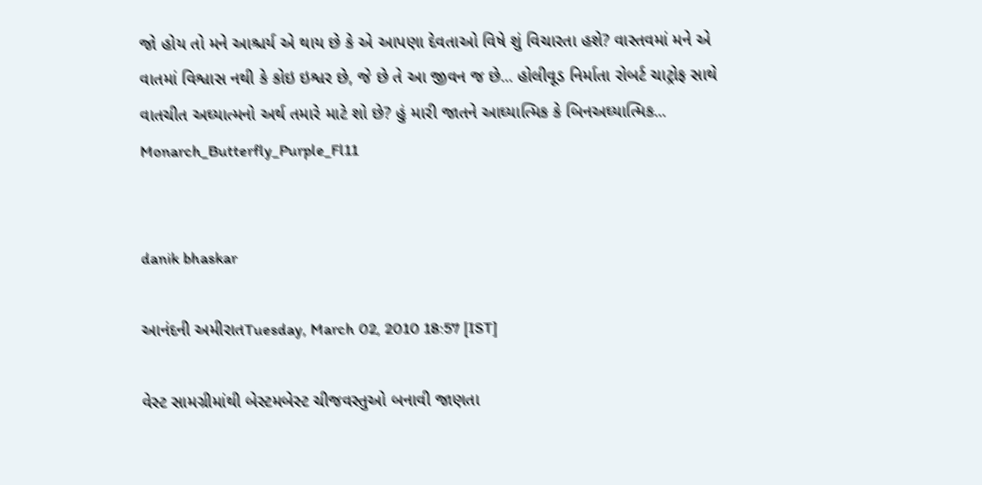જો હોય તો મને આશ્ચર્ય એ થાય છે કે એ આપણા દેવતાઓ વિષે શું વિચારતા હશે? વાસ્તવમાં મને એ વાતમાં વિશ્વાસ નથી કે કોઇ ઇશ્વર છે, જે છે તે આ જીવન જ છે... હોલીવૂડ નિર્માતા રોબર્ટ ચાટ્રોફ સાથે વાતચીત અઘ્યાત્મનો અર્થ તમારે માટે શો છે? હું મારી જાતને આઘ્યાત્મિક કે બિનઅઘ્યાત્મિક...
Monarch_Butterfly_Purple_Fl11


danik bhaskar

આનંદની અમીરાતTuesday, March 02, 2010 18:57 [IST]

વેસ્ટ સામગ્રીમાંથી બેસ્ટમબેસ્ટ ચીજવસ્તુઓ બનાવી જાણતા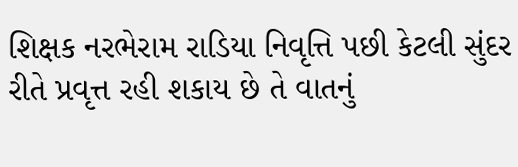શિક્ષક નરભેરામ રાડિયા નિવૃત્તિ પછી કેટલી સુંદર રીતે પ્રવૃત્ત રહી શકાય છે તે વાતનું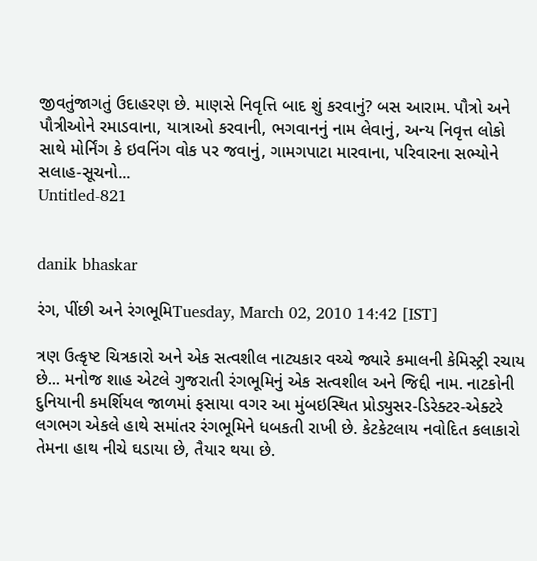જીવતુંજાગતું ઉદાહરણ છે. માણસે નિવૃત્તિ બાદ શું કરવાનું? બસ આરામ. પૌત્રો અને પૌત્રીઓને રમાડવાના, યાત્રાઓ કરવાની, ભગવાનનું નામ લેવાનું, અન્ય નિવૃત્ત લોકો સાથે મોર્નિંગ કે ઇવનિંગ વોક પર જવાનું, ગામગપાટા મારવાના, પરિવારના સભ્યોને સલાહ-સૂચનો...
Untitled-821


danik bhaskar

રંગ, પીંછી અને રંગભૂમિTuesday, March 02, 2010 14:42 [IST]

ત્રણ ઉત્કૃષ્ટ ચિત્રકારો અને એક સત્વશીલ નાટ્યકાર વચ્ચે જ્યારે કમાલની કેમિસ્ટ્રી રચાય છે... મનોજ શાહ એટલે ગુજરાતી રંગભૂમિનું એક સત્વશીલ અને જિદ્દી નામ. નાટકોની દુનિયાની કમર્શિયલ જાળમાં ફસાયા વગર આ મુંબઇસ્થિત પ્રોડ્યુસર-ડિરેક્ટર-એક્ટરે લગભગ એકલે હાથે સમાંતર રંગભૂમિને ધબકતી રાખી છે. કેટકેટલાય નવોદિત કલાકારો તેમના હાથ નીચે ઘડાયા છે, તૈયાર થયા છે.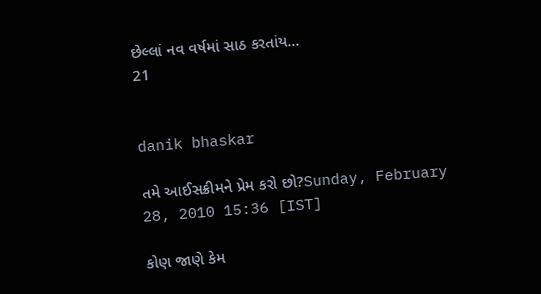છેલ્લાં નવ વર્ષમાં સાઠ કરતાંય...
21


danik bhaskar

તમે આઈસક્રીમને પ્રેમ કરો છો?Sunday, February 28, 2010 15:36 [IST]

કોણ જાણે કેમ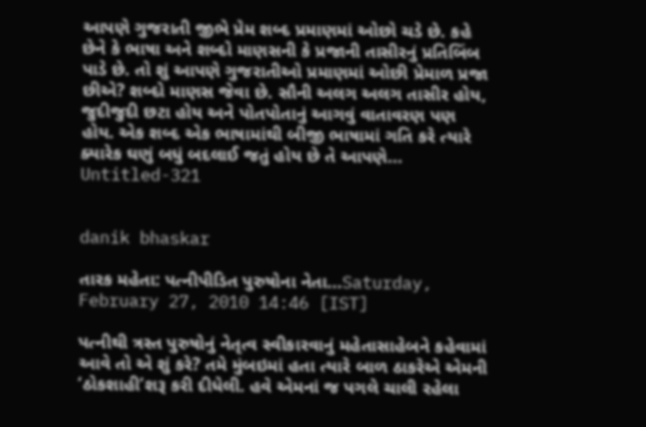આપણે ગુજરાતી જીભે પ્રેમ શબ્દ પ્રમાણમાં ઓછો ચડે છે. કહે છેને કે ભાષા અને શબ્દો માણસની કે પ્રજાની તાસીરનું પ્રતિબિંબ પાડે છે. તો શું આપણે ગુજરાતીઓ પ્રમાણમાં ઓછી પ્રેમાળ પ્રજા છીએ? શબ્દો માણસ જેવા છે. સૌની અલગ અલગ તાસીર હોય, જુદીજુદી છટા હોય અને પોતપોતાનું આગવું વાતાવરણ પણ હોય. એક શબ્દ એક ભાષામાંથી બીજી ભાષામાં ગતિ કરે ત્યારે ક્યારેક ઘણું બધું બદલાઈ જતું હોય છે તે આપણે...
Untitled-321


danik bhaskar

તારક મહેતા: પત્નીપીડિત પુરુષોના નેતા...Saturday, February 27, 2010 14:46 [IST]

પત્નીથી ત્રસ્ત પુરુષોનું નેતૃત્વ સ્વીકારવાનું મહેતાસાહેબને કહેવામાં આવે તો એ શું કરે? તમે મુંબઇમાં હતા ત્યારે બાળ ઠાકરેએ એમની ‘ઠોકશાહી’શરૂ કરી દીધેલી. હવે એમનાં જ પગલે ચાલી રહેલા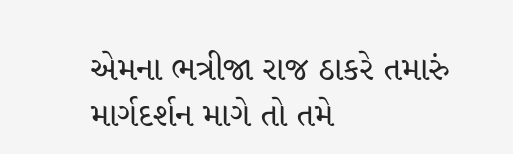એમના ભત્રીજા રાજ ઠાકરે તમારું માર્ગદર્શન માગે તો તમે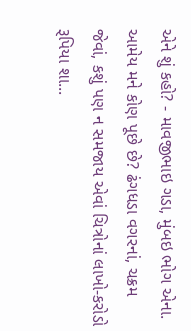એને શું કહો? - માવજીભાઇ ગડા, મુંબઇ ભોગ એના. આમેય મને કોણ પૂછે છે? ઢંગધડા વગરનાં, ચક્રમ જેવાં, કશું પણ ન સમજાય એવાં ચિત્રોનાં લાખો-કરોડો રૂપિયા શા...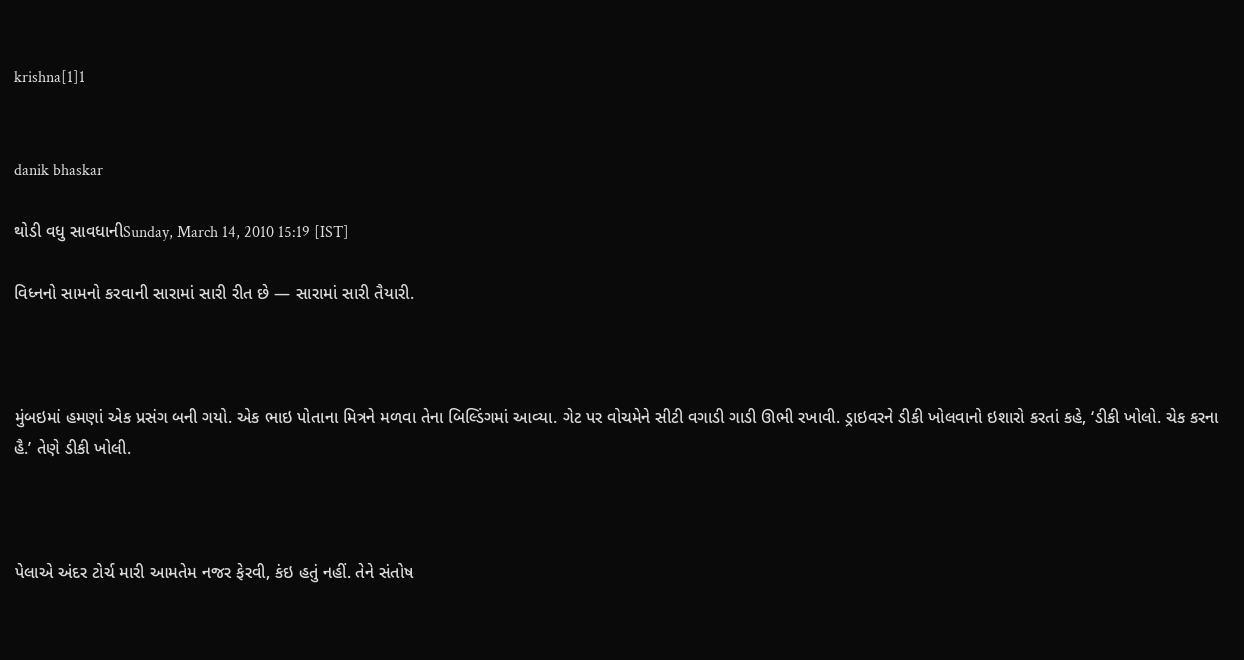krishna[1]1


danik bhaskar

થોડી વધુ સાવધાનીSunday, March 14, 2010 15:19 [IST]

વિધ્નનો સામનો કરવાની સારામાં સારી રીત છે — સારામાં સારી તૈયારી.



મુંબઇમાં હમણાં એક પ્રસંગ બની ગયો. એક ભાઇ પોતાના મિત્રને મળવા તેના બિલ્ડિંગમાં આવ્યા. ગેટ પર વોચમેને સીટી વગાડી ગાડી ઊભી રખાવી. ડ્રાઇવરને ડીકી ખોલવાનો ઇશારો કરતાં કહે, ‘ડીકી ખોલો. ચેક કરના હૈ.’ તેણે ડીકી ખોલી.



પેલાએ અંદર ટોર્ચ મારી આમતેમ નજર ફેરવી, કંઇ હતું નહીં. તેને સંતોષ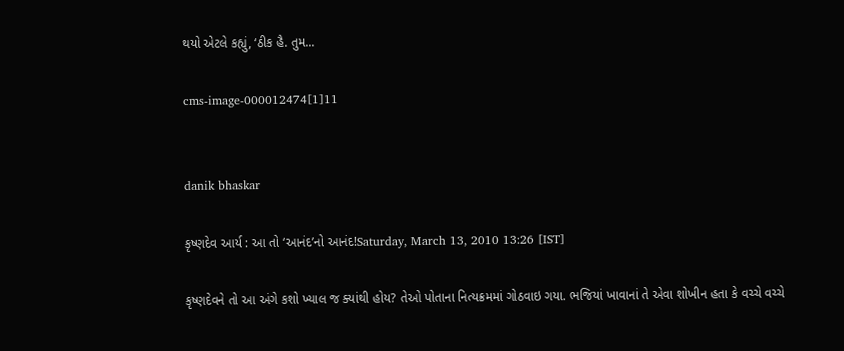થયો એટલે કહ્યું, ‘ઠીક હૈ. તુમ...

cms-image-000012474[1]11


danik bhaskar

કૃષ્ણદેવ આર્ય : આ તો ‘આનંદ’નો આનંદ!Saturday, March 13, 2010 13:26 [IST]

કૃષ્ણદેવને તો આ અંગે કશો ખ્યાલ જ ક્યાંથી હોય? તેઓ પોતાના નિત્યક્રમમાં ગોઠવાઇ ગયા. ભજિયાં ખાવાનાં તે એવા શોખીન હતા કે વચ્ચે વચ્ચે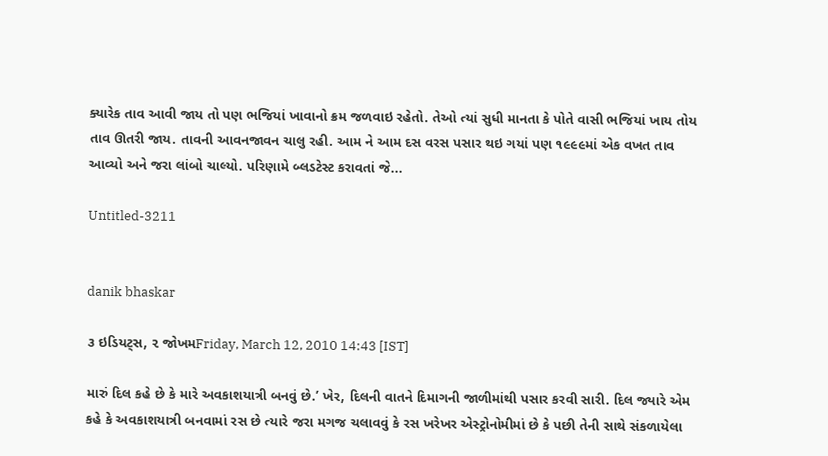ક્યારેક તાવ આવી જાય તો પણ ભજિયાં ખાવાનો ક્રમ જળવાઇ રહેતો. તેઓ ત્યાં સુધી માનતા કે પોતે વાસી ભજિયાં ખાય તોય તાવ ઊતરી જાય. તાવની આવનજાવન ચાલુ રહી. આમ ને આમ દસ વરસ પસાર થઇ ગયાં પણ ૧૯૯૯માં એક વખત તાવ આવ્યો અને જરા લાંબો ચાલ્યો. પરિણામે બ્લડટેસ્ટ કરાવતાં જે...

Untitled-3211


danik bhaskar

૩ ઇડિયટ્સ, ૨ જોખમFriday, March 12, 2010 14:43 [IST]

મારું દિલ કહે છે કે મારે અવકાશયાત્રી બનવું છે.’ ખેર, દિલની વાતને દિમાગની જાળીમાંથી પસાર કરવી સારી. દિલ જ્યારે એમ કહે કે અવકાશયાત્રી બનવામાં રસ છે ત્યારે જરા મગજ ચલાવવું કે રસ ખરેખર એસ્ટ્રોનોમીમાં છે કે પછી તેની સાથે સંકળાયેલા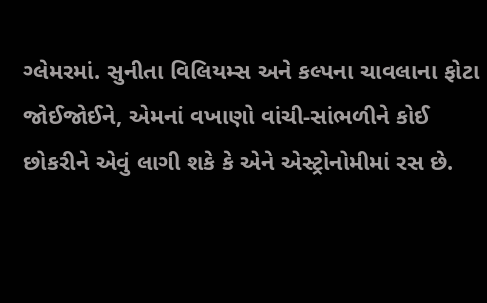ગ્લેમરમાં. સુનીતા વિલિયમ્સ અને કલ્પના ચાવલાના ફોટા જોઈજોઈને, એમનાં વખાણો વાંચી-સાંભળીને કોઈ છોકરીને એવું લાગી શકે કે એને એસ્ટ્રોનોમીમાં રસ છે.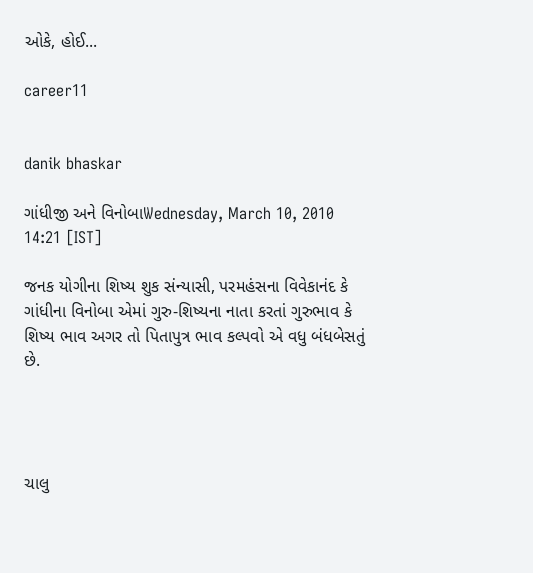ઓકે, હોઈ...

career11


danik bhaskar

ગાંધીજી અને વિનોબાWednesday, March 10, 2010 14:21 [IST]

જનક યોગીના શિષ્ય શુક સંન્યાસી, પરમહંસના વિવેકાનંદ કે ગાંધીના વિનોબા એમાં ગુરુ-શિષ્યના નાતા કરતાં ગુરુભાવ કે શિષ્ય ભાવ અગર તો પિતાપુત્ર ભાવ કલ્પવો એ વધુ બંધબેસતું છે.




ચાલુ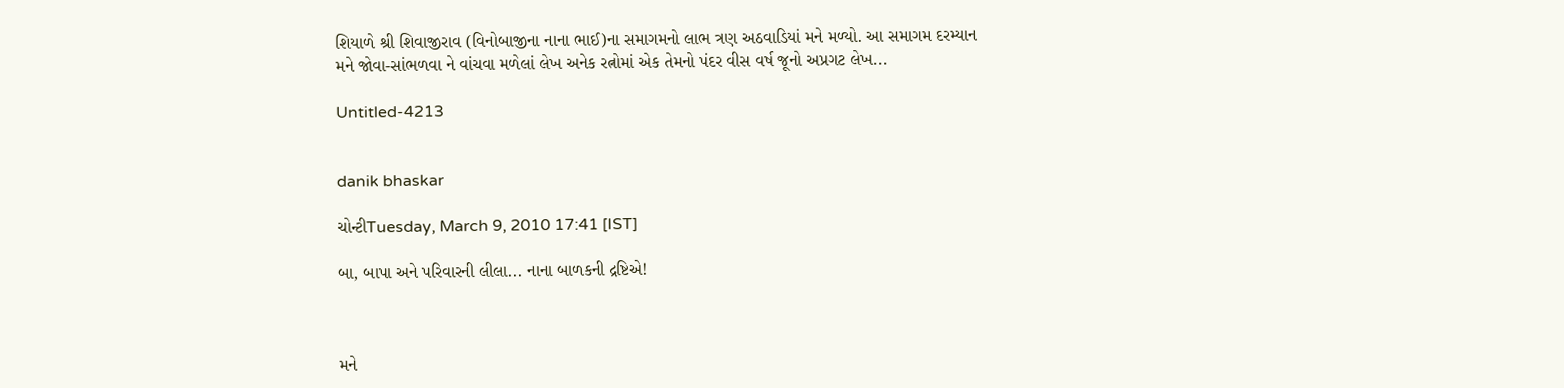શિયાળે શ્રી શિવાજીરાવ (વિનોબાજીના નાના ભાઈ)ના સમાગમનો લાભ ત્રણ અઠવાડિયાં મને મળ્યો. આ સમાગમ દરમ્યાન મને જોવા-સાંભળવા ને વાંચવા મળેલાં લેખ અનેક રત્નોમાં એક તેમનો પંદર વીસ વર્ષ જૂનો અપ્રગટ લેખ...

Untitled-4213


danik bhaskar

ચોન્ટીTuesday, March 9, 2010 17:41 [IST]

બા, બાપા અને પરિવારની લીલા... નાના બાળકની દ્રષ્ટિએ!



મને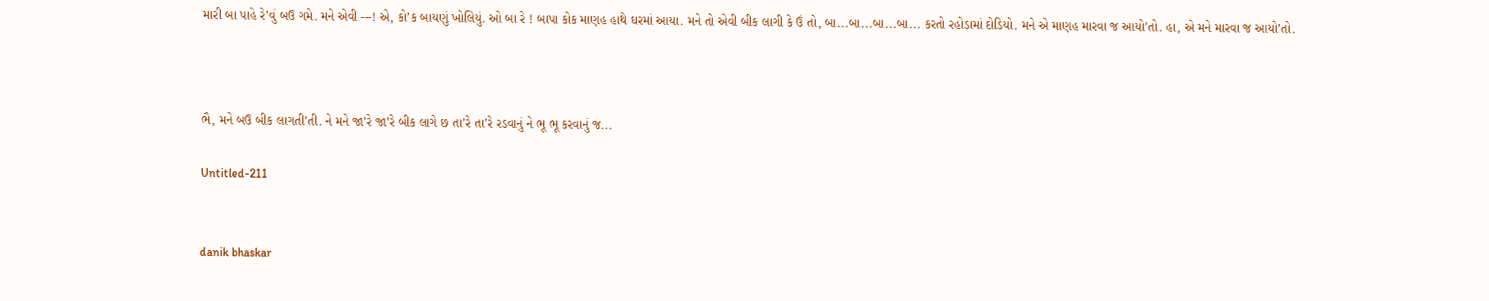મારી બા પાહે રે’વું બઉ ગમે. મને એવી ---! એ, કો’ક બાયણું ખોલિયું. ઓ બા રે ! બાપા કોક માણહ હાથે ઘરમાં આયા. મને તો એવી બીક લાગી કે ઉં તો, બા...બા...બા...બા... કરતો રહોડામાં દોડિયો. મને એ માણહ મારવા જ આયો’તો. હા, એ મને મારવા જ આયો’તો.



ભૈ, મને બઉ બીક લાગતી’તી. ને મને જા’રે જા’રે બીક લાગે છ તા’રે તા’રે રડવાનું ને ભૂ ભૂ કરવાનું જ...

Untitled-211


danik bhaskar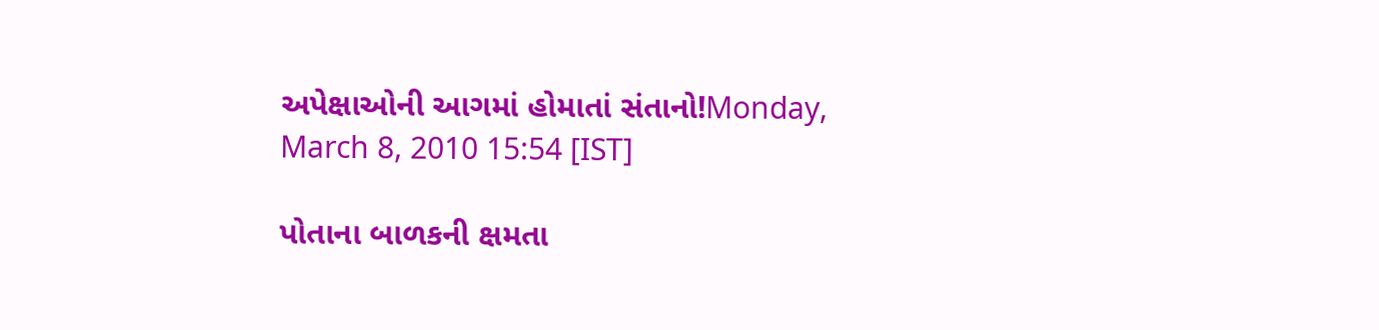અપેક્ષાઓની આગમાં હોમાતાં સંતાનો!Monday, March 8, 2010 15:54 [IST]

પોતાના બાળકની ક્ષમતા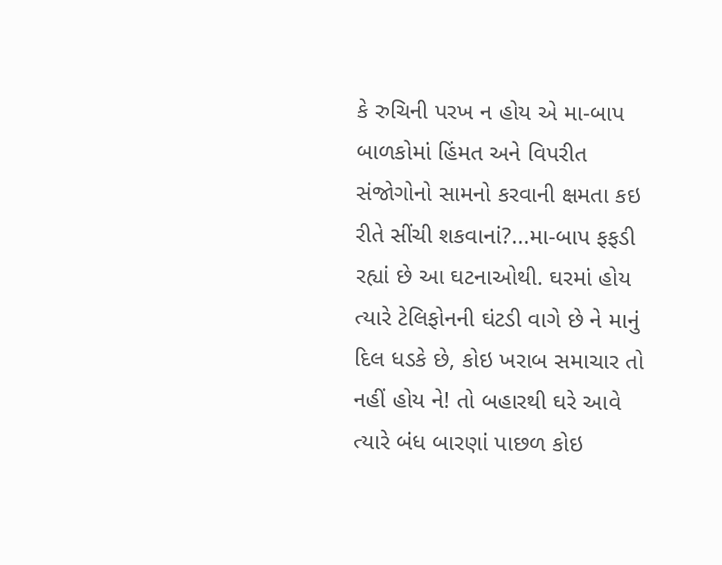કે રુચિની પરખ ન હોય એ મા-બાપ બાળકોમાં હિંમત અને વિપરીત સંજોગોનો સામનો કરવાની ક્ષમતા કઇ રીતે સીંચી શકવાનાં?...મા-બાપ ફફડી રહ્યાં છે આ ઘટનાઓથી. ઘરમાં હોય ત્યારે ટેલિફોનની ઘંટડી વાગે છે ને માનું દિલ ધડકે છે, કોઇ ખરાબ સમાચાર તો નહીં હોય ને! તો બહારથી ઘરે આવે ત્યારે બંધ બારણાં પાછળ કોઇ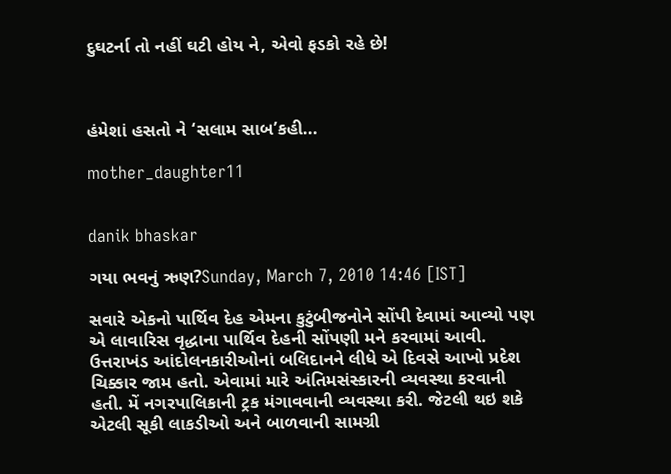દુઘટર્ના તો નહીં ઘટી હોય ને, એવો ફડકો રહે છે!



હંમેશાં હસતો ને ‘સલામ સાબ’કહી...

mother_daughter11


danik bhaskar

ગયા ભવનું ઋણ?Sunday, March 7, 2010 14:46 [IST]

સવારે એકનો પાર્થિવ દેહ એમના કુટુંબીજનોને સોંપી દેવામાં આવ્યો પણ એ લાવારિસ વૃદ્ધાના પાર્થિવ દેહની સોંપણી મને કરવામાં આવી. ઉત્તરાખંડ આંદોલનકારીઓનાં બલિદાનને લીધે એ દિવસે આખો પ્રદેશ ચિક્કાર જામ હતો. એવામાં મારે અંતિમસંસ્કારની વ્યવસ્થા કરવાની હતી. મેં નગરપાલિકાની ટ્રક મંગાવવાની વ્યવસ્થા કરી. જેટલી થઇ શકે એટલી સૂકી લાકડીઓ અને બાળવાની સામગ્રી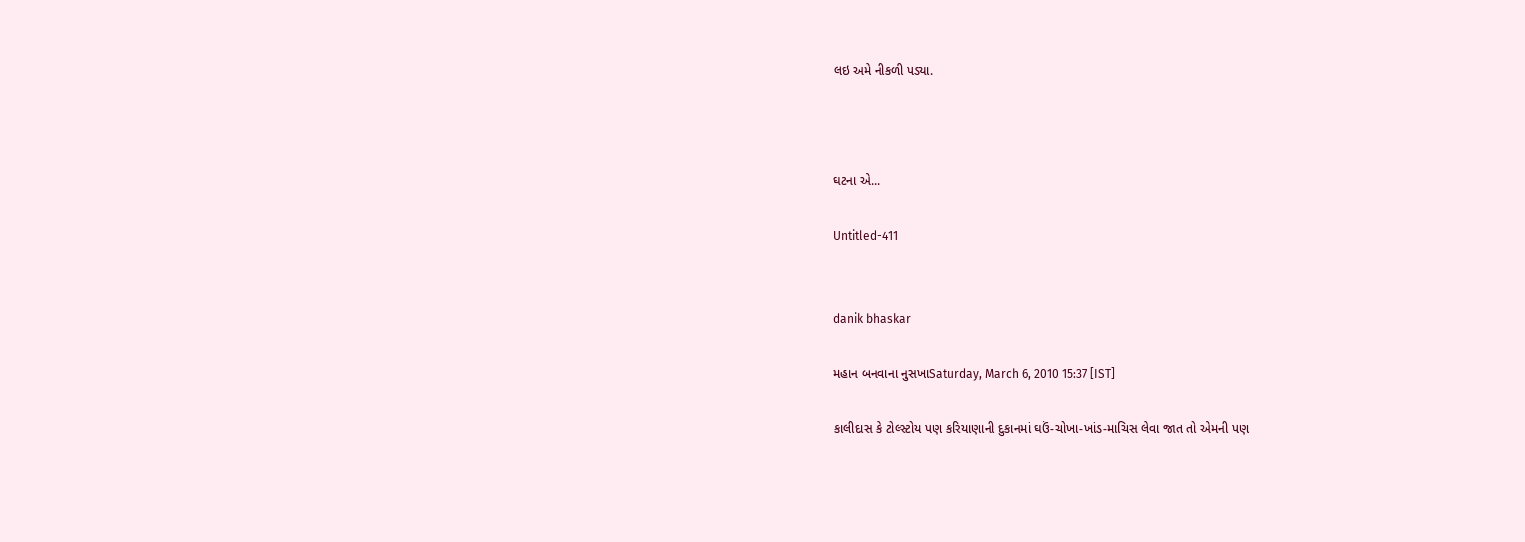લઇ અમે નીકળી પડ્યા.



ઘટના એ...

Untitled-411


danik bhaskar

મહાન બનવાના નુસખાSaturday, March 6, 2010 15:37 [IST]

કાલીદાસ કે ટોલ્સ્ટોય પણ કરિયાણાની દુકાનમાં ઘઉં-ચોખા-ખાંડ-માચિસ લેવા જાત તો એમની પણ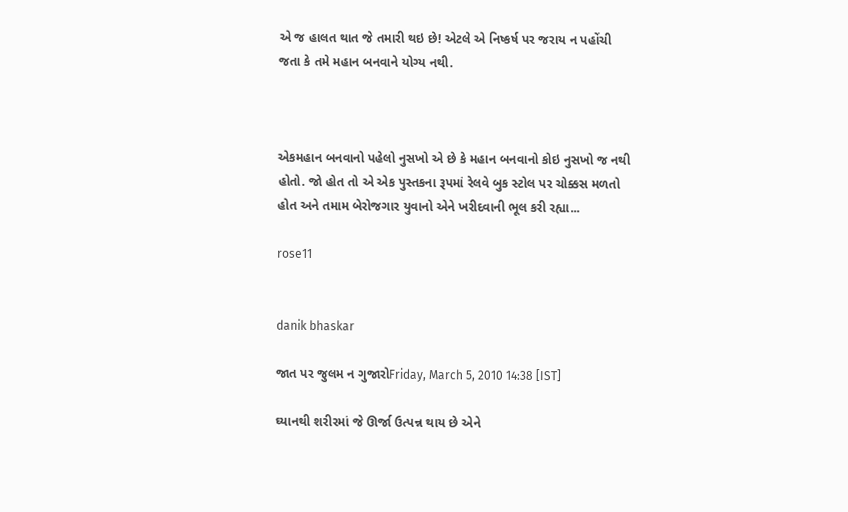એ જ હાલત થાત જે તમારી થઇ છે! એટલે એ નિષ્કર્ષ પર જરાય ન પહોંચી જતા કે તમે મહાન બનવાને યોગ્ય નથી.



એકમહાન બનવાનો પહેલો નુસખો એ છે કે મહાન બનવાનો કોઇ નુસખો જ નથી હોતો. જો હોત તો એ એક પુસ્તકના રૂપમાં રેલવે બુક સ્ટોલ પર ચોક્કસ મળતો હોત અને તમામ બેરોજગાર યુવાનો એને ખરીદવાની ભૂલ કરી રહ્યા...

rose11


danik bhaskar

જાત પર જુલમ ન ગુજારોFriday, March 5, 2010 14:38 [IST]

ઘ્યાનથી શરીરમાં જે ઊર્જા ઉત્પન્ન થાય છે એને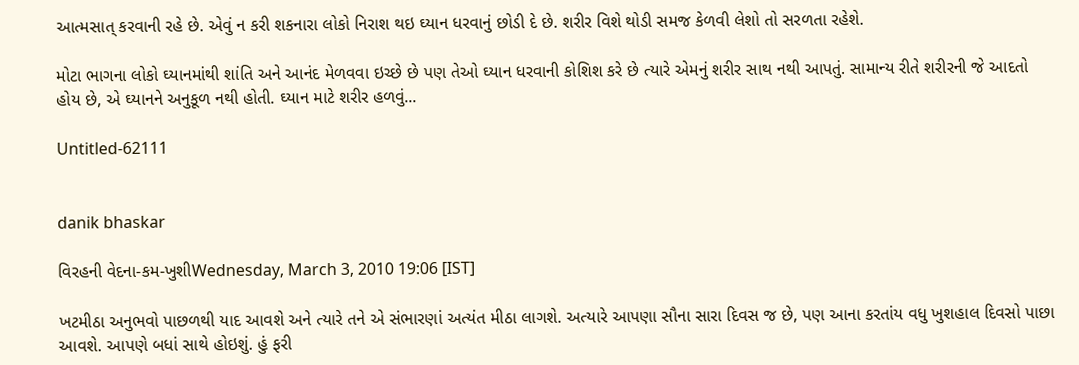આત્મસાત્ કરવાની રહે છે. એવું ન કરી શકનારા લોકો નિરાશ થઇ ઘ્યાન ધરવાનું છોડી દે છે. શરીર વિશે થોડી સમજ કેળવી લેશો તો સરળતા રહેશે.

મોટા ભાગના લોકો ઘ્યાનમાંથી શાંતિ અને આનંદ મેળવવા ઇચ્છે છે પણ તેઓ ઘ્યાન ધરવાની કોશિશ કરે છે ત્યારે એમનું શરીર સાથ નથી આપતું. સામાન્ય રીતે શરીરની જે આદતો હોય છે, એ ઘ્યાનને અનુકૂળ નથી હોતી. ઘ્યાન માટે શરીર હળવું...

Untitled-62111


danik bhaskar

વિરહની વેદના-કમ-ખુશીWednesday, March 3, 2010 19:06 [IST]

ખટમીઠા અનુભવો પાછળથી યાદ આવશે અને ત્યારે તને એ સંભારણાં અત્યંત મીઠા લાગશે. અત્યારે આપણા સૌના સારા દિવસ જ છે, પણ આના કરતાંય વધુ ખુશહાલ દિવસો પાછા આવશે. આપણે બધાં સાથે હોઇશું. હું ફરી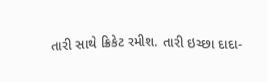તારી સાથે ક્રિકેટ રમીશ. તારી ઇચ્છા દાદા-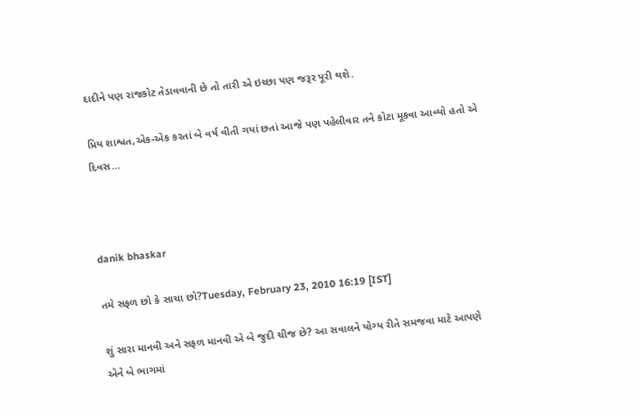દાદીને પણ રાજકોટ તેડાવવાની છે તો તારી એ ઇચ્છા પણ જરૂર પૂરી થશે.

પ્રિય શાશ્વત,એક-એક કરતાં બે વર્ષ વીતી ગયાં છતાં આજે પણ પહેલીવાર તને કોટા મૂકવા આવ્યો હતો એ દિવસ...



danik bhaskar

તમે સફળ છો કે સાચા છો?Tuesday, February 23, 2010 16:19 [IST]

શું સારા માનવી અને સફળ માનવી એ બે જુદી ચીજ છે? આ સવાલને યોગ્ય રીતે સમજવા માટે આપણે એને બે ભાગમાં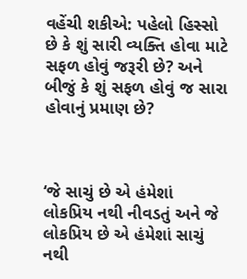વહેંચી શકીએ: પહેલો હિસ્સો છે કે શું સારી વ્યક્તિ હોવા માટે સફળ હોવું જરૂરી છે? અને બીજું કે શું સફળ હોવું જ સારા હોવાનું પ્રમાણ છે?



‘જે સાચું છે એ હંમેશાં લોકપ્રિય નથી નીવડતું અને જે લોકપ્રિય છે એ હંમેશાં સાચું નથી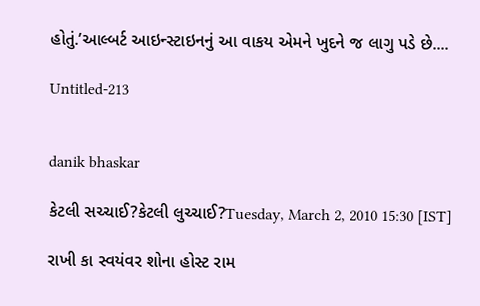હોતું.’આલ્બર્ટ આઇન્સ્ટાઇનનું આ વાકય એમને ખુદને જ લાગુ પડે છે....

Untitled-213


danik bhaskar

કેટલી સચ્ચાઈ?કેટલી લુચ્ચાઈ?Tuesday, March 2, 2010 15:30 [IST]

રાખી કા સ્વયંવર શોના હોસ્ટ રામ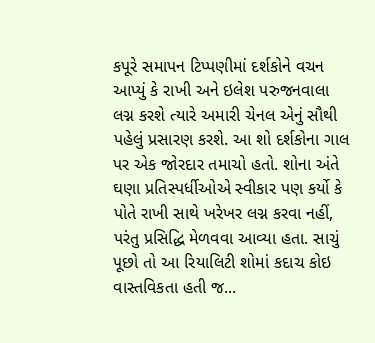કપૂરે સમાપન ટિપ્પણીમાં દર્શકોને વચન આપ્યું કે રાખી અને ઇલેશ પરુજનવાલા લગ્ન કરશે ત્યારે અમારી ચેનલ એનું સૌથી પહેલું પ્રસારણ કરશે. આ શો દર્શકોના ગાલ પર એક જોરદાર તમાચો હતો. શોના અંતે ઘણા પ્રતિસ્પર્ધીઓએ સ્વીકાર પણ કર્યો કે પોતે રાખી સાથે ખરેખર લગ્ન કરવા નહીં, પરંતુ પ્રસિદ્ધિ મેળવવા આવ્યા હતા. સાચું પૂછો તો આ રિયાલિટી શોમાં કદાચ કોઇ વાસ્તવિકતા હતી જ...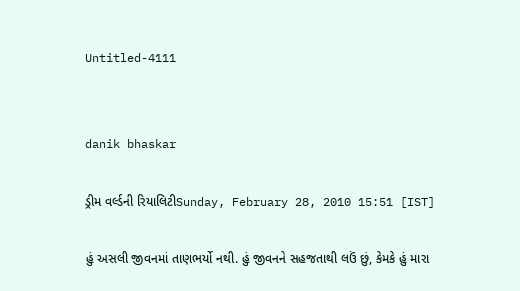Untitled-4111


danik bhaskar

ડ્રીમ વર્લ્ડની રિયાલિટીSunday, February 28, 2010 15:51 [IST]

હું અસલી જીવનમાં તાણભર્યો નથી. હું જીવનને સહજતાથી લઉં છું, કેમકે હું મારા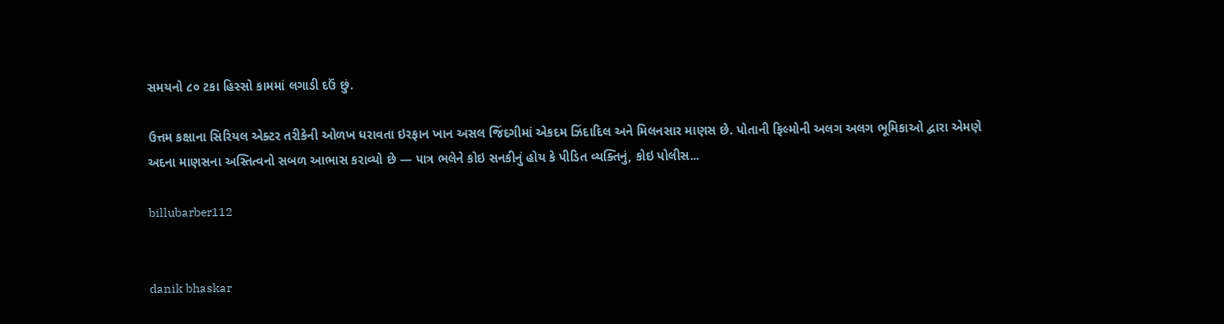સમયનો ૮૦ ટકા હિસ્સો કામમાં લગાડી દઉં છું.

ઉત્તમ કક્ષાના સિરિયલ એક્ટર તરીકેની ઓળખ ધરાવતા ઇરફાન ખાન અસલ જિંદગીમાં એકદમ ઝિંદાદિલ અને મિલનસાર માણસ છે. પોતાની ફિલ્મોની અલગ અલગ ભૂમિકાઓ દ્વારા એમણે અદના માણસના અસ્તિત્વનો સબળ આભાસ કરાવ્યો છે — પાત્ર ભલેને કોઇ સનકીનું હોય કે પીડિત વ્યક્તિનું, કોઇ પોલીસ...

billubarber112


danik bhaskar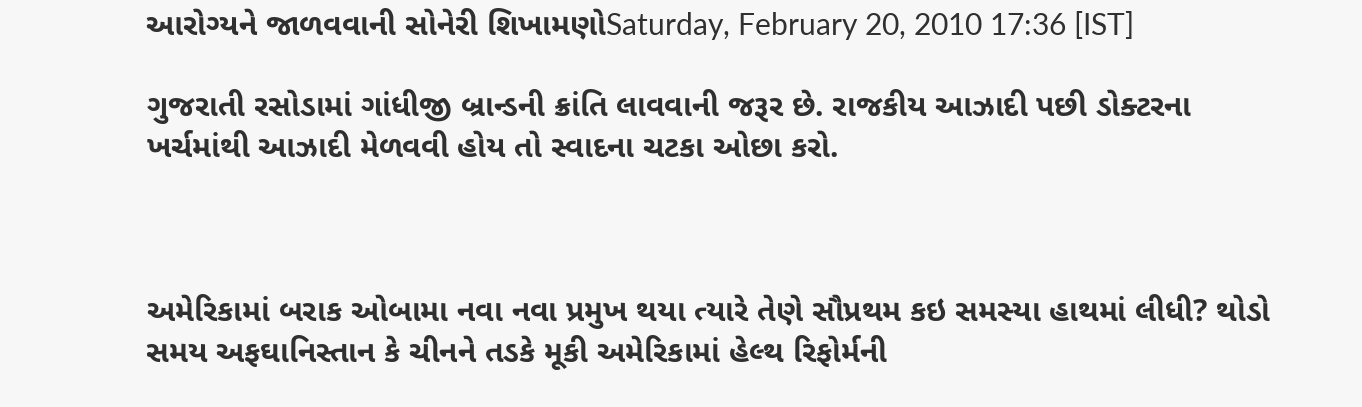આરોગ્યને જાળવવાની સોનેરી શિખામણોSaturday, February 20, 2010 17:36 [IST]

ગુજરાતી રસોડામાં ગાંધીજી બ્રાન્ડની ક્રાંતિ લાવવાની જરૂર છે. રાજકીય આઝાદી પછી ડોક્ટરના ખર્ચમાંથી આઝાદી મેળવવી હોય તો સ્વાદના ચટકા ઓછા કરો.



અમેરિકામાં બરાક ઓબામા નવા નવા પ્રમુખ થયા ત્યારે તેણે સૌપ્રથમ કઇ સમસ્યા હાથમાં લીધી? થોડો સમય અફઘાનિસ્તાન કે ચીનને તડકે મૂકી અમેરિકામાં હેલ્થ રિફોર્મની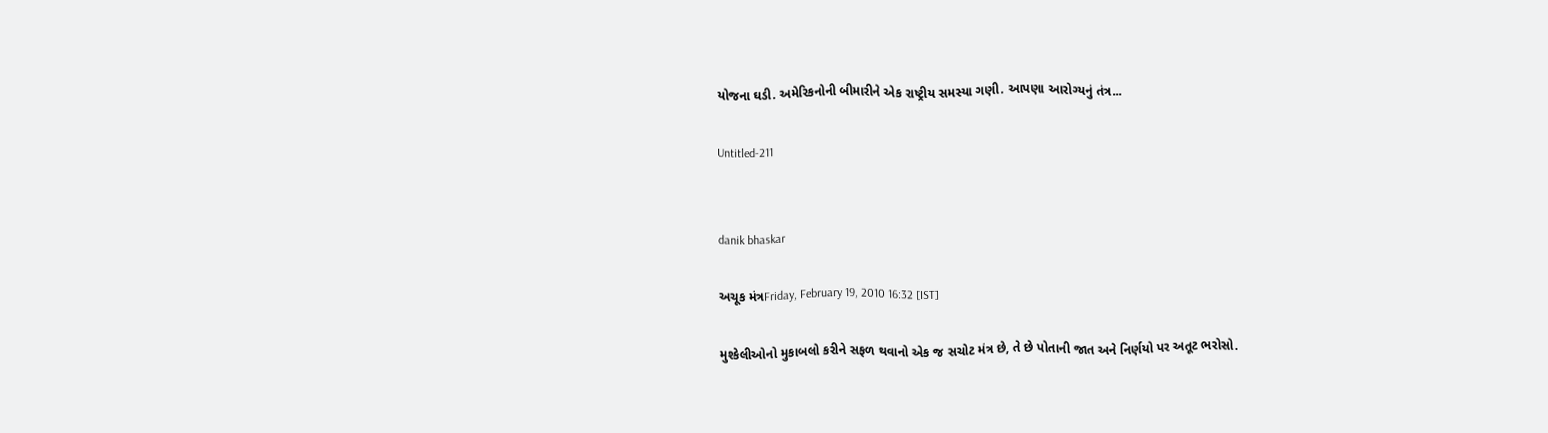યોજના ઘડી. અમેરિકનોની બીમારીને એક રાષ્ટ્રીય સમસ્યા ગણી. આપણા આરોગ્યનું તંત્ર...

Untitled-211


danik bhaskar

અચૂક મંત્રFriday, February 19, 2010 16:32 [IST]

મુશ્કેલીઓનો મુકાબલો કરીને સફળ થવાનો એક જ સચોટ મંત્ર છે, તે છે પોતાની જાત અને નિર્ણયો પર અતૂટ ભરોસો.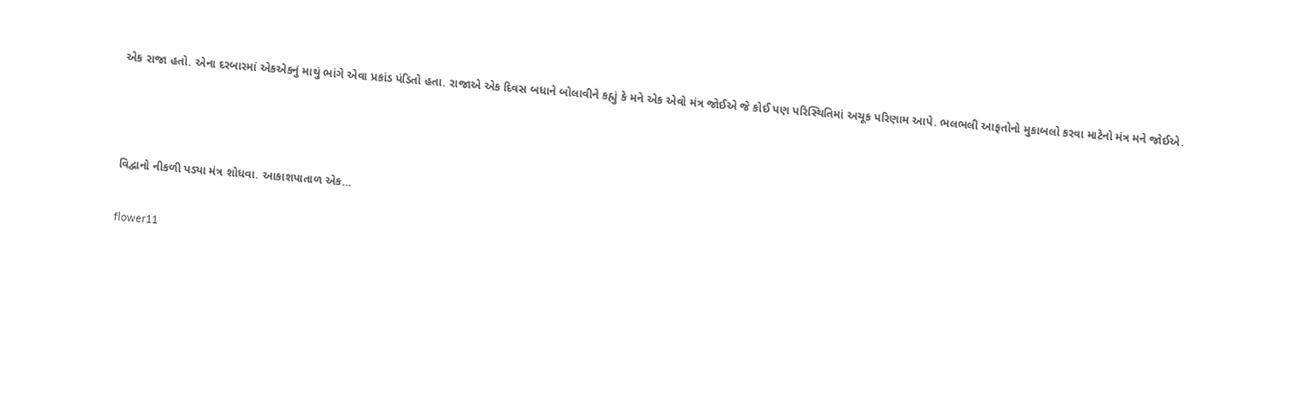એક રાજા હતો. એના દરબારમાં એકએકનું માથું ભાંગે એવા પ્રકાંડ પંડિતો હતા. રાજાએ એક દિવસ બધાને બોલાવીને કહ્યું કે મને એક એવો મંત્ર જોઈએ જે કોઈ પણ પરિસ્થિતિમાં અચૂક પરિણામ આપે. ભલભલી આફતોનો મુકાબલો કરવા માટેનો મંત્ર મને જોઈએ.



વિદ્વાનો નીકળી પડ્યા મંત્ર શોધવા. આકાશપાતાળ એક...

flower11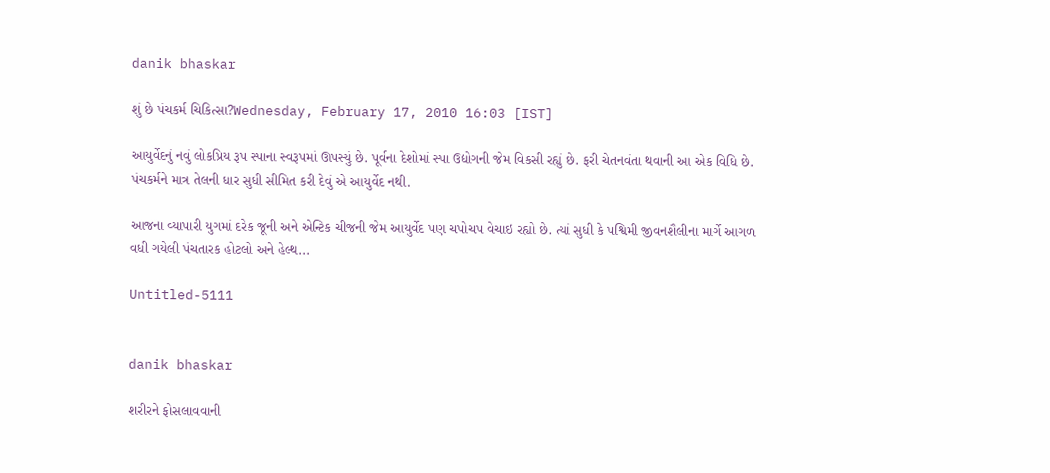danik bhaskar

શું છે પંચકર્મ ચિકિત્સા?Wednesday, February 17, 2010 16:03 [IST]

આયુર્વેદનું નવું લોકપ્રિય રૂપ સ્પાના સ્વરૂપમાં ઊપસ્યું છે. પૂર્વના દેશોમાં સ્પા ઉદ્યોગની જેમ વિકસી રહ્યું છે. ફરી ચેતનવંતા થવાની આ એક વિધિ છે. પંચકર્મને માત્ર તેલની ધાર સુધી સીમિત કરી દેવું એ આયુર્વેદ નથી.

આજના વ્યાપારી યુગમાં દરેક જૂની અને એન્ટિક ચીજની જેમ આયુર્વેદ પણ ચપોચપ વેચાઇ રહ્યો છે. ત્યાં સુધી કે પશ્વિમી જીવનશૈલીના માર્ગે આગળ વધી ગયેલી પંચતારક હોટલો અને હેલ્થ...

Untitled-5111


danik bhaskar

શરીરને ફોસલાવવાની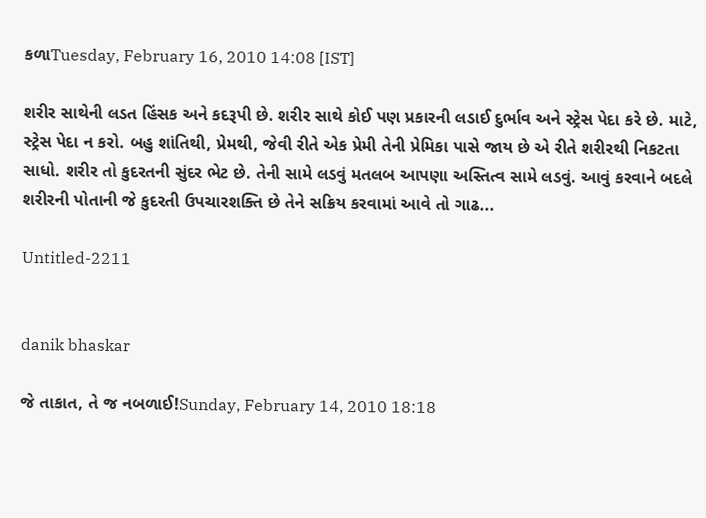કળાTuesday, February 16, 2010 14:08 [IST]

શરીર સાથેની લડત હિંસક અને કદરૂપી છે. શરીર સાથે કોઈ પણ પ્રકારની લડાઈ દુર્ભાવ અને સ્ટ્રેસ પેદા કરે છે. માટે, સ્ટ્રેસ પેદા ન કરો. બહુ શાંતિથી, પ્રેમથી, જેવી રીતે એક પ્રેમી તેની પ્રેમિકા પાસે જાય છે એ રીતે શરીરથી નિકટતા સાધો. શરીર તો કુદરતની સુંદર ભેટ છે. તેની સામે લડવું મતલબ આપણા અસ્તિત્વ સામે લડવું. આવું કરવાને બદલે શરીરની પોતાની જે કુદરતી ઉપચારશક્તિ છે તેને સક્રિય કરવામાં આવે તો ગાઢ...

Untitled-2211


danik bhaskar

જે તાકાત, તે જ નબળાઈ!Sunday, February 14, 2010 18:18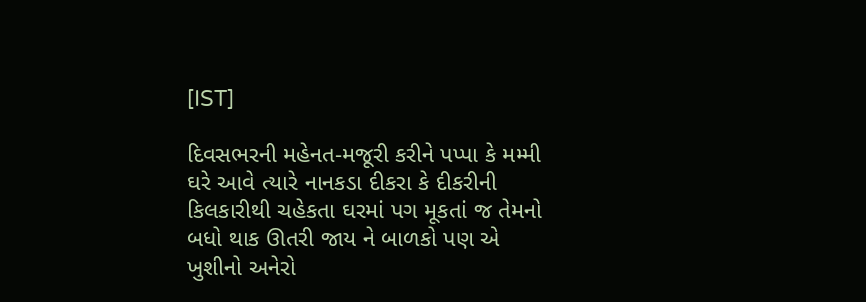[IST]

દિવસભરની મહેનત-મજૂરી કરીને પપ્પા કે મમ્મી ઘરે આવે ત્યારે નાનકડા દીકરા કે દીકરીની કિલકારીથી ચહેકતા ઘરમાં પગ મૂકતાં જ તેમનો બધો થાક ઊતરી જાય ને બાળકો પણ એ ખુશીનો અનેરો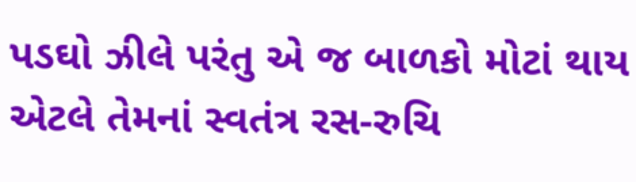પડઘો ઝીલે પરંતુ એ જ બાળકો મોટાં થાય એટલે તેમનાં સ્વતંત્ર રસ-રુચિ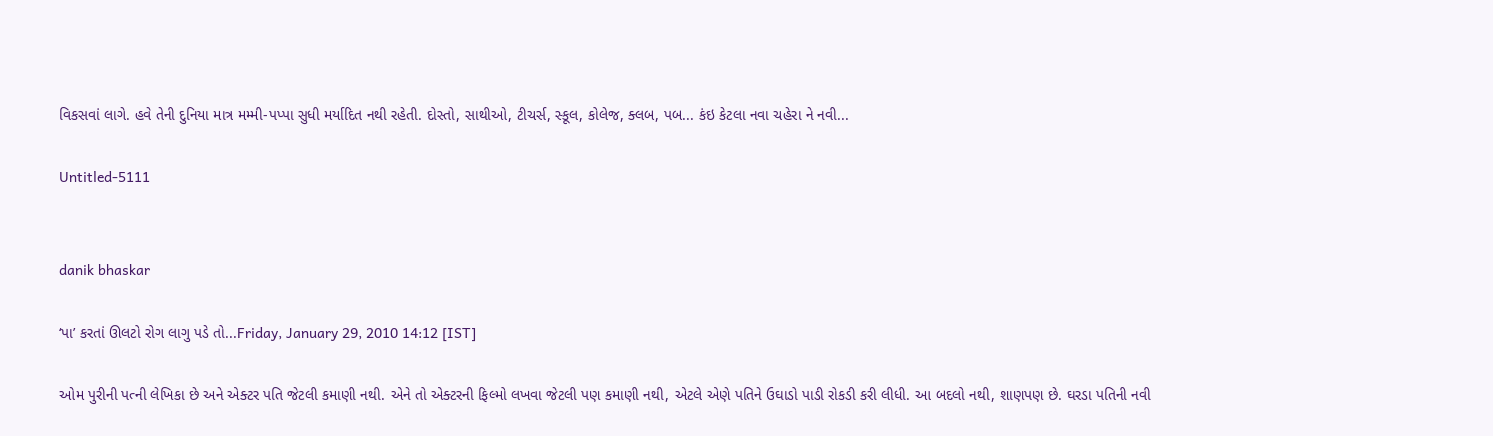વિકસવાં લાગે. હવે તેની દુનિયા માત્ર મમ્મી-પપ્પા સુધી મર્યાદિત નથી રહેતી. દોસ્તો, સાથીઓ, ટીચર્સ, સ્કૂલ, કોલેજ, ક્લબ, પબ... કંઇ કેટલા નવા ચહેરા ને નવી...

Untitled-5111


danik bhaskar

‘પા’ કરતાં ઊલટો રોગ લાગુ પડે તો...Friday, January 29, 2010 14:12 [IST]

ઓમ પુરીની પત્ની લેખિકા છે અને એક્ટર પતિ જેટલી કમાણી નથી. એને તો એક્ટરની ફિલ્મો લખવા જેટલી પણ કમાણી નથી, એટલે એણે પતિને ઉઘાડો પાડી રોકડી કરી લીધી. આ બદલો નથી, શાણપણ છે. ઘરડા પતિની નવી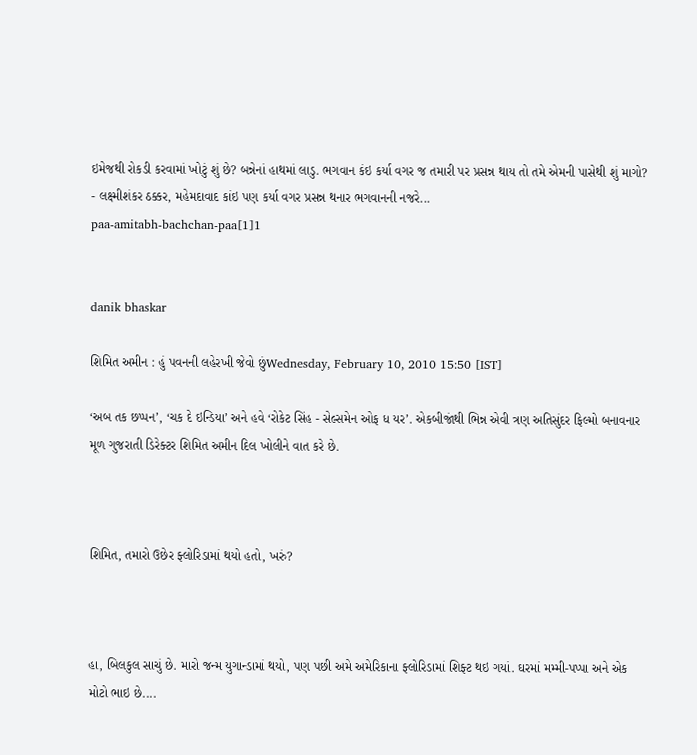ઇમેજથી રોકડી કરવામાં ખોટું શું છે? બન્નેનાં હાથમાં લાડુ. ભગવાન કંઇ કર્યા વગર જ તમારી પર પ્રસન્ન થાય તો તમે એમની પાસેથી શું માગો? - લક્ષ્મીશંકર ઠક્કર, મહેમદાવાદ કાંઇ પણ કર્યા વગર પ્રસન્ન થનાર ભગવાનની નજરે...
paa-amitabh-bachchan-paa[1]1


danik bhaskar

શિમિત અમીન : હું પવનની લહેરખી જેવો છુંWednesday, February 10, 2010 15:50 [IST]

‘અબ તક છપ્પન’, ‘ચક દે ઇન્ડિયા’ અને હવે ‘રોકેટ સિંહ - સેલ્સમેન ઓફ ધ યર’. એકબીજાંથી ભિન્ન એવી ત્રણ અતિસુંદર ફિલ્મો બનાવનાર મૂળ ગુજરાતી ડિરેક્ટર શિમિત અમીન દિલ ખોલીને વાત કરે છે.



શિમિત, તમારો ઉછેર ફ્લોરિડામાં થયો હતો, ખરું?



હા, બિલકુલ સાચું છે. મારો જન્મ યુગાન્ડામાં થયો, પણ પછી અમે અમેરિકાના ફ્લોરિડામાં શિફ્ટ થઇ ગયાં. ઘરમાં મમ્મી-પપ્પા અને એક મોટો ભાઇ છે....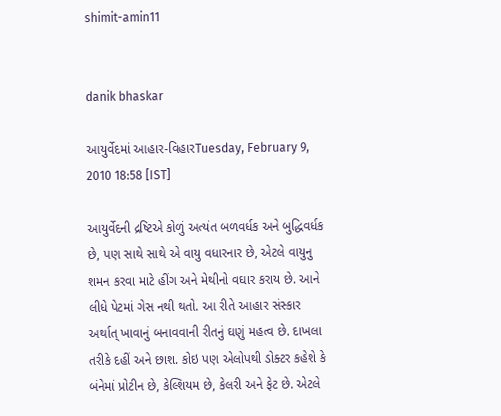shimit-amin11


danik bhaskar

આયુર્વેદમાં આહાર-વિહારTuesday, February 9, 2010 18:58 [IST]

આયુર્વેદની દ્રષ્ટિએ કોળું અત્યંત બળવર્ધક અને બુદ્ધિવર્ધક છે, પણ સાથે સાથે એ વાયુ વધારનાર છે, એટલે વાયુનુ શમન કરવા માટે હીંગ અને મેથીનો વઘાર કરાય છે. આને લીધે પેટમાં ગેસ નથી થતો. આ રીતે આહાર સંસ્કાર અર્થાત્ ખાવાનું બનાવવાની રીતનું ઘણું મહત્વ છે. દાખલા તરીકે દહીં અને છાશ. કોઇ પણ એલોપથી ડોક્ટર કહેશે કે બંનેમાં પ્રોટીન છે, કેલ્શિયમ છે, કેલરી અને ફેટ છે. એટલે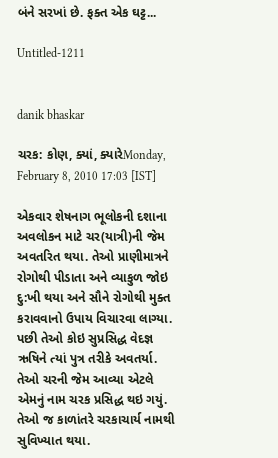બંને સરખાં છે. ફક્ત એક ઘટ્ટ...

Untitled-1211


danik bhaskar

ચરક: કોણ, ક્યાં, ક્યારેMonday, February 8, 2010 17:03 [IST]

એકવાર શેષનાગ ભૂલોકની દશાના અવલોકન માટે ચર(યાત્રી)ની જેમ અવતરિત થયા. તેઓ પ્રાણીમાત્રને રોગોથી પીડાતા અને વ્યાકુળ જોઇ દુ:ખી થયા અને સૌને રોગોથી મુક્ત કરાવવાનો ઉપાય વિચારવા લાગ્યા. પછી તેઓ કોઇ સુપ્રસિદ્ધ વેદજ્ઞ ઋષિને ત્યાં પુત્ર તરીકે અવતર્યા. તેઓ ચરની જેમ આવ્યા એટલે એમનું નામ ચરક પ્રસિદ્ધ થઇ ગયું. તેઓ જ કાળાંતરે ચરકાચાર્ય નામથી સુવિખ્યાત થયા.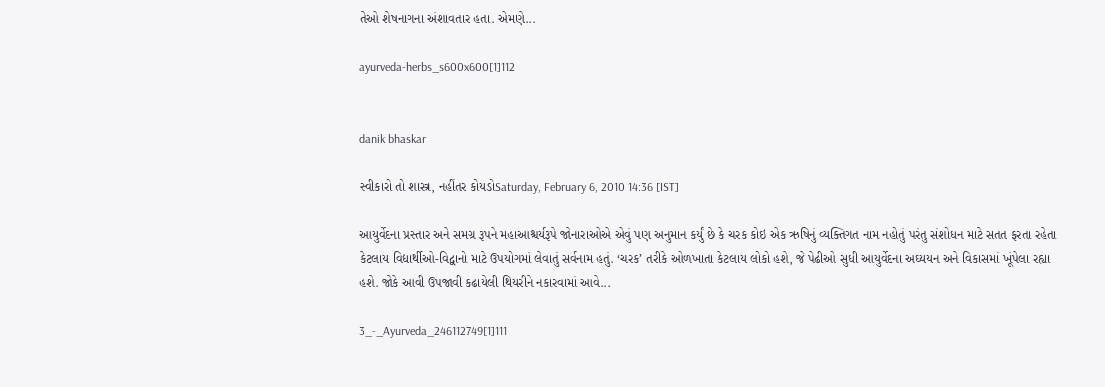તેઓ શેષનાગના અંશાવતાર હતા. એમણે...

ayurveda-herbs_s600x600[1]112


danik bhaskar

સ્વીકારો તો શાસ્ત્ર, નહીંતર કોયડોSaturday, February 6, 2010 14:36 [IST]

આયુર્વેદના પ્રસ્તાર અને સમગ્ર રૂપને મહાઆશ્ચર્યરૂપે જોનારાઓએ એવું પણ અનુમાન કર્યું છે કે ચરક કોઇ એક ઋષિનું વ્યક્તિગત નામ નહોતું પરંતુ સંશોધન માટે સતત ફરતા રહેતા કેટલાય વિદ્યાર્થીઓ-વિદ્વાનો માટે ઉપયોગમાં લેવાતું સર્વનામ હતું. ‘ચરક’ તરીકે ઓળખાતા કેટલાય લોકો હશે, જે પેઢીઓ સુધી આયુર્વેદના અઘ્યયન અને વિકાસમાં ખૂંપેલા રહ્યા હશે. જોકે આવી ઉપજાવી કઢાયેલી થિયરીને નકારવામાં આવે...

3_-_Ayurveda_246112749[1]111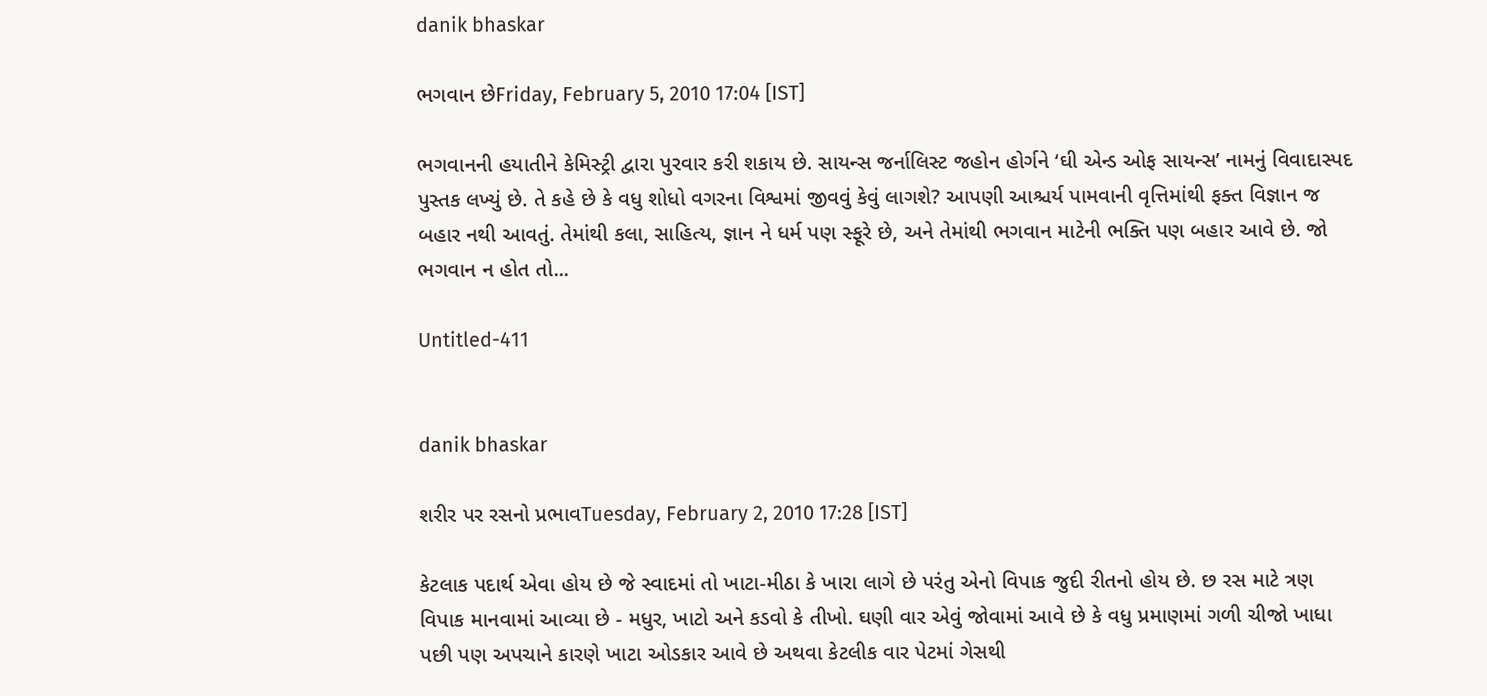danik bhaskar

ભગવાન છેFriday, February 5, 2010 17:04 [IST]

ભગવાનની હયાતીને કેમિસ્ટ્રી દ્વારા પુરવાર કરી શકાય છે. સાયન્સ જર્નાલિસ્ટ જહોન હોર્ગને ‘ઘી એન્ડ ઓફ સાયન્સ’ નામનું વિવાદાસ્પદ પુસ્તક લખ્યું છે. તે કહે છે કે વધુ શોધો વગરના વિશ્વમાં જીવવું કેવું લાગશે? આપણી આશ્ચર્ય પામવાની વૃત્તિમાંથી ફક્ત વિજ્ઞાન જ બહાર નથી આવતું. તેમાંથી કલા, સાહિત્ય, જ્ઞાન ને ધર્મ પણ સ્ફૂરે છે, અને તેમાંથી ભગવાન માટેની ભક્તિ પણ બહાર આવે છે. જો ભગવાન ન હોત તો...

Untitled-411


danik bhaskar

શરીર પર રસનો પ્રભાવTuesday, February 2, 2010 17:28 [IST]

કેટલાક પદાર્થ એવા હોય છે જે સ્વાદમાં તો ખાટા-મીઠા કે ખારા લાગે છે પરંતુ એનો વિપાક જુદી રીતનો હોય છે. છ રસ માટે ત્રણ વિપાક માનવામાં આવ્યા છે - મધુર, ખાટો અને કડવો કે તીખો. ઘણી વાર એવું જોવામાં આવે છે કે વધુ પ્રમાણમાં ગળી ચીજો ખાધા પછી પણ અપચાને કારણે ખાટા ઓડકાર આવે છે અથવા કેટલીક વાર પેટમાં ગેસથી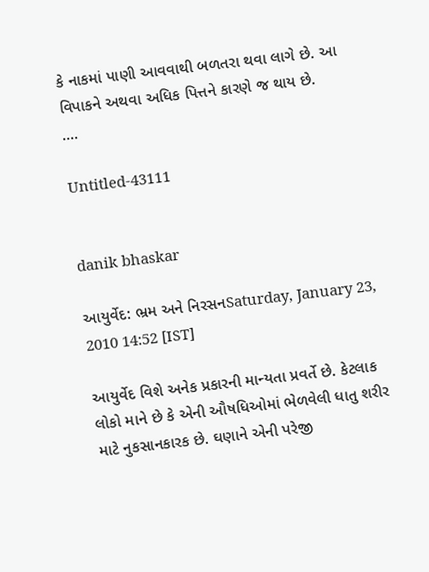કે નાકમાં પાણી આવવાથી બળતરા થવા લાગે છે. આ વિપાકને અથવા અધિક પિત્તને કારણે જ થાય છે.
....

Untitled-43111


danik bhaskar

આયુર્વેદ: ભ્રમ અને નિરસનSaturday, January 23, 2010 14:52 [IST]

આયુર્વેદ વિશે અનેક પ્રકારની માન્યતા પ્રવર્તે છે. કેટલાક લોકો માને છે કે એની ઔષધિઓમાં ભેળવેલી ધાતુ શરીર માટે નુકસાનકારક છે. ઘણાને એની પરેજી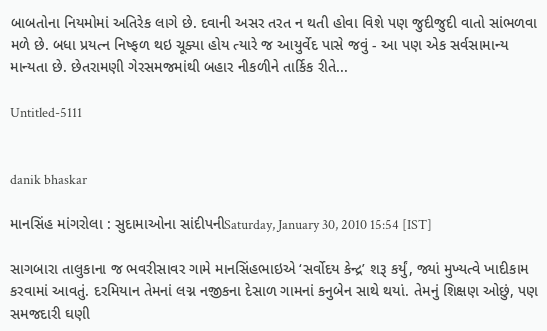બાબતોના નિયમોમાં અતિરેક લાગે છે. દવાની અસર તરત ન થતી હોવા વિશે પણ જુદીજુદી વાતો સાંભળવા મળે છે. બધા પ્રયત્ન નિષ્ફળ થઇ ચૂક્યા હોય ત્યારે જ આયુર્વેદ પાસે જવું - આ પણ એક સર્વસામાન્ય માન્યતા છે. છેતરામણી ગેરસમજમાંથી બહાર નીકળીને તાર્કિક રીતે...

Untitled-5111


danik bhaskar

માનસિંહ માંગરોલા : સુદામાઓના સાંદીપનીSaturday, January 30, 2010 15:54 [IST]

સાગબારા તાલુકાના જ ભવરીસાવર ગામે માનસિંહભાઇએ ‘સર્વોદય કેન્દ્ર’ શરૂ કર્યું, જ્યાં મુખ્યત્વે ખાદીકામ કરવામાં આવતું. દરમિયાન તેમનાં લગ્ન નજીકના દેસાળ ગામનાં કનુબેન સાથે થયાં. તેમનું શિક્ષણ ઓછું, પણ સમજદારી ઘણી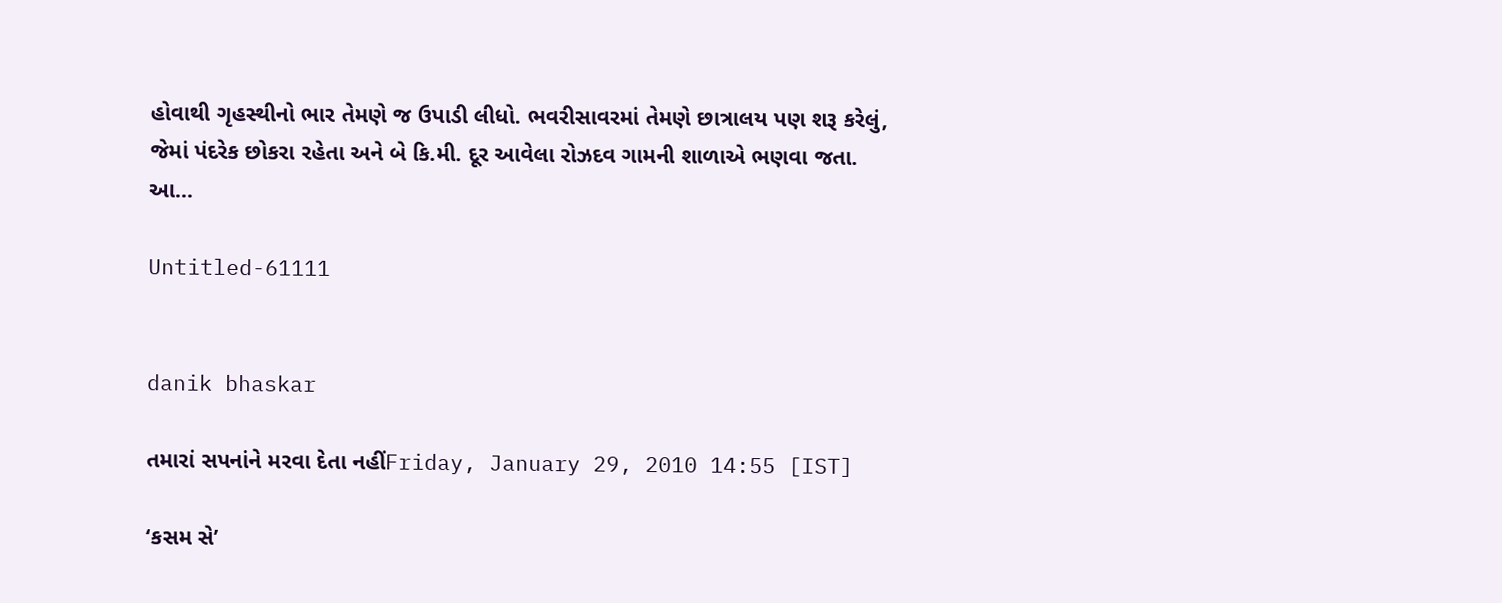હોવાથી ગૃહસ્થીનો ભાર તેમણે જ ઉપાડી લીધો. ભવરીસાવરમાં તેમણે છાત્રાલય પણ શરૂ કરેલું, જેમાં પંદરેક છોકરા રહેતા અને બે કિ.મી. દૂર આવેલા રોઝદવ ગામની શાળાએ ભણવા જતા. આ...

Untitled-61111


danik bhaskar

તમારાં સપનાંને મરવા દેતા નહીંFriday, January 29, 2010 14:55 [IST]

‘કસમ સે’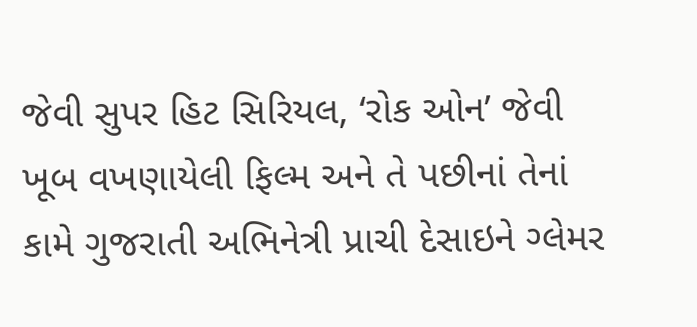જેવી સુપર હિટ સિરિયલ, ‘રોક ઓન’ જેવી ખૂબ વખણાયેલી ફિલ્મ અને તે પછીનાં તેનાં કામે ગુજરાતી અભિનેત્રી પ્રાચી દેસાઇને ગ્લેમર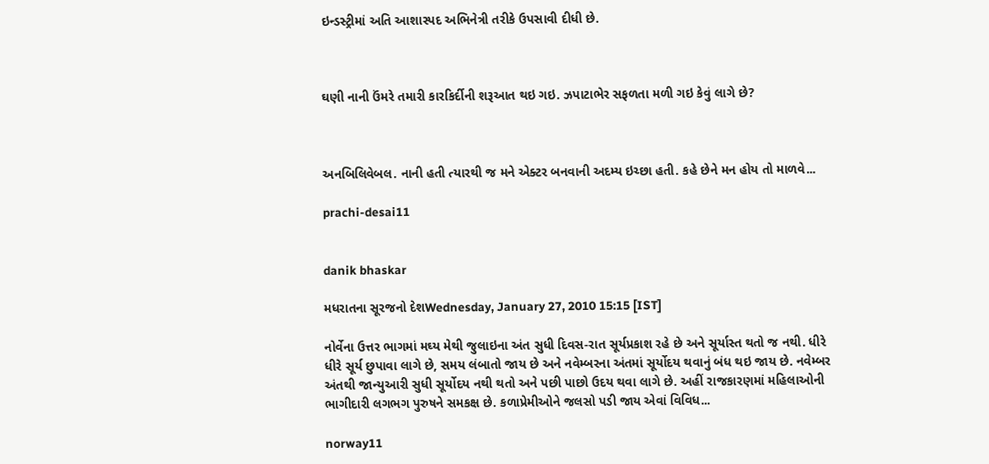ઇન્ડસ્ટ્રીમાં અતિ આશાસ્પદ અભિનેત્રી તરીકે ઉપસાવી દીધી છે.



ઘણી નાની ઉંમરે તમારી કારકિર્દીની શરૂઆત થઇ ગઇ. ઝપાટાભેર સફળતા મળી ગઇ કેવું લાગે છે?



અનબિલિવેબલ. નાની હતી ત્યારથી જ મને એક્ટર બનવાની અદમ્ય ઇચ્છા હતી. કહે છેને મન હોય તો માળવે...

prachi-desai11


danik bhaskar

મધરાતના સૂરજનો દેશWednesday, January 27, 2010 15:15 [IST]

નોર્વેના ઉત્તર ભાગમાં મઘ્ય મેથી જુલાઇના અંત સુધી દિવસ-રાત સૂર્યપ્રકાશ રહે છે અને સૂર્યાસ્ત થતો જ નથી. ધીરે ધીરે સૂર્ય છુપાવા લાગે છે, સમય લંબાતો જાય છે અને નવેમ્બરના અંતમાં સૂર્યોદય થવાનું બંધ થઇ જાય છે. નવેમ્બર અંતથી જાન્યુઆરી સુધી સૂર્યોદય નથી થતો અને પછી પાછો ઉદય થવા લાગે છે. અહીં રાજકારણમાં મહિલાઓની ભાગીદારી લગભગ પુરુષને સમકક્ષ છે. કળાપ્રેમીઓને જલસો પડી જાય એવાં વિવિધ...

norway11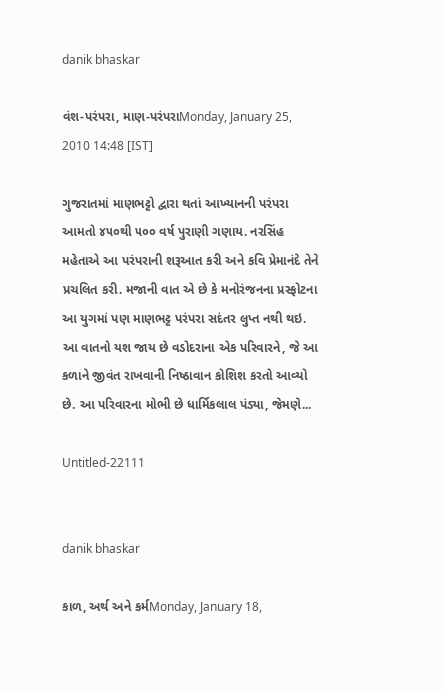danik bhaskar

વંશ-પરંપરા, માણ-પરંપરાMonday, January 25, 2010 14:48 [IST]

ગુજરાતમાં માણભટ્ટો દ્વારા થતાં આખ્યાનની પરંપરા આમતો ૪૫૦થી ૫૦૦ વર્ષ પુરાણી ગણાય. નરસિંહ મહેતાએ આ પરંપરાની શરૂઆત કરી અને કવિ પ્રેમાનંદે તેને પ્રચલિત કરી. મજાની વાત એ છે કે મનોરંજનના પ્રસ્ફોટના આ યુગમાં પણ માણભટ્ટ પરંપરા સદંતર લુપ્ત નથી થઇ. આ વાતનો યશ જાય છે વડોદરાના એક પરિવારને, જે આ કળાને જીવંત રાખવાની નિષ્ઠાવાન કોશિશ કરતો આવ્યો છે. આ પરિવારના મોભી છે ધાર્મિકલાલ પંડ્યા, જેમણે...

Untitled-22111


danik bhaskar

કાળ, અર્થ અને કર્મMonday, January 18,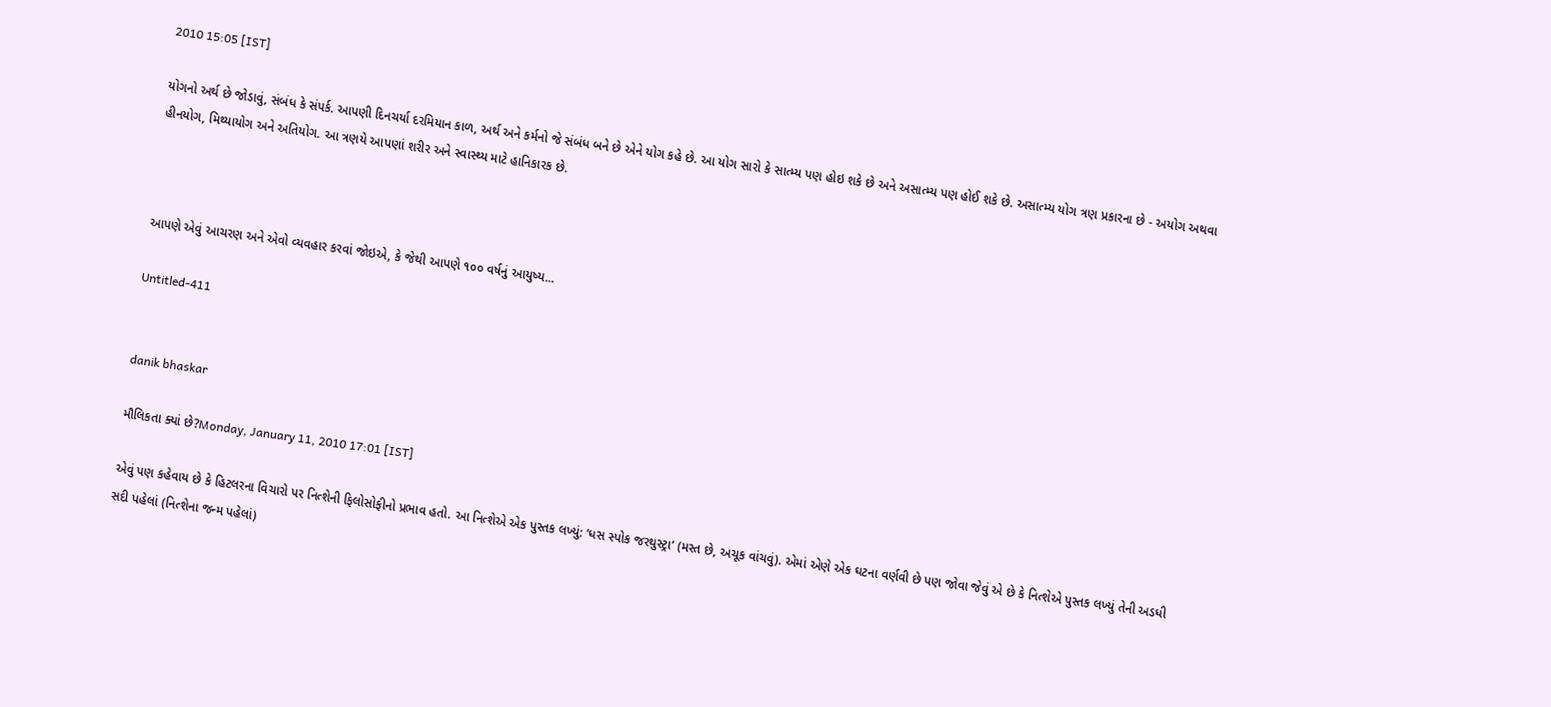2010 15:05 [IST]

યોગનો અર્થ છે જોડાવું, સંબંધ કે સંપર્ક. આપણી દિનચર્યા દરમિયાન કાળ, અર્થ અને કર્મનો જે સંબંધ બને છે એને યોગ કહે છે. આ યોગ સારો કે સાત્મ્ય પણ હોઇ શકે છે અને અસાત્મ્ય પણ હોઈ શકે છે. અસાત્મ્ય યોગ ત્રણ પ્રકારના છે - અયોગ અથવા હીનયોગ, મિથ્યાયોગ અને અતિયોગ. આ ત્રણયે આપણાં શરીર અને સ્વાસ્થ્ય માટે હાનિકારક છે.



આપણે એવું આચરણ અને એવો વ્યવહાર કરવાં જોઇએ, કે જેથી આપણે ૧૦૦ વર્ષનું આયુષ્ય...

Untitled-411


danik bhaskar

મૌલિકતા ક્યાં છે?Monday, January 11, 2010 17:01 [IST]

એવું પણ કહેવાય છે કે હિટલરના વિચારો પર નિત્શેની ફિલોસોફીનો પ્રભાવ હતો. આ નિત્શેએ એક પુસ્તક લખ્યું: ‘ધસ સ્પોક જરથુસ્ટ્રા’ (મસ્ત છે, અચૂક વાંચવું). એમાં એણે એક ઘટના વર્ણવી છે પણ જોવા જેવું એ છે કે નિત્શેએ પુસ્તક લખ્યું તેની અડધી સદી પહેલાં (નિત્શેના જન્મ પહેલાં)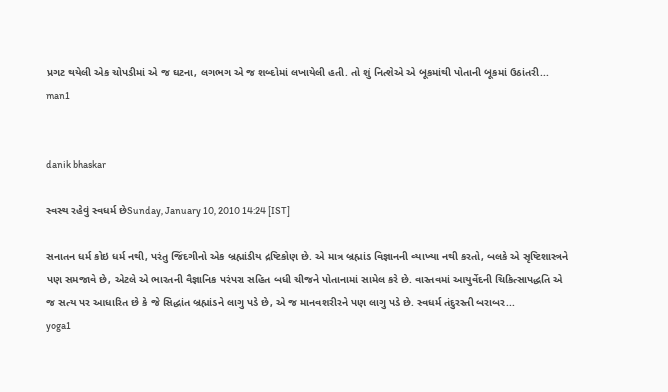પ્રગટ થયેલી એક ચોપડીમાં એ જ ઘટના, લગભગ એ જ શબ્દોમાં લખાયેલી હતી. તો શું નિત્શેએ એ બૂકમાંથી પોતાની બૂકમાં ઉઠાંતરી...
man1


danik bhaskar

સ્વસ્થ રહેવું સ્વધર્મ છેSunday, January 10, 2010 14:24 [IST]

સનાતન ધર્મ કોઇ ધર્મ નથી, પરંતુ જિંદગીનો એક બ્રહ્માંડીય દ્રષ્ટિકોણ છે. એ માત્ર બ્રહ્માંડ વિજ્ઞાનની વ્યાખ્યા નથી કરતો, બલકે એ સૃષ્ટિશાસ્ત્રને પણ સમજાવે છે, એટલે એ ભારતની વૈજ્ઞાનિક પરંપરા સહિત બધી ચીજને પોતાનામાં સામેલ કરે છે. વાસ્તવમાં આયુર્વેદની ચિકિત્સાપદ્ધતિ એ જ સત્ય પર આધારિત છે કે જે સિદ્ધાંત બ્રહ્માંડને લાગુ પડે છે, એ જ માનવશરીરને પણ લાગુ પડે છે. સ્વધર્મ તંદુરસ્તી બરાબર...
yoga1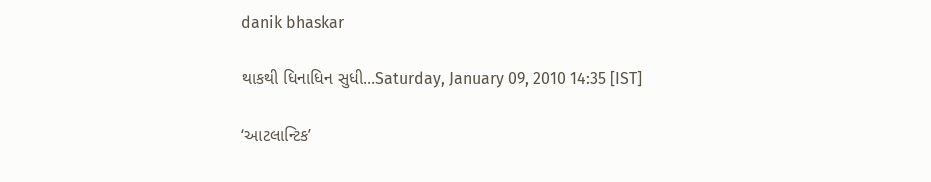danik bhaskar

થાકથી ધિનાધિન સુધી...Saturday, January 09, 2010 14:35 [IST]

‘આટલાન્ટિક’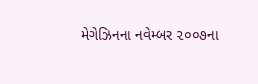મેગેઝિનના નવેમ્બર ૨૦૦૭ના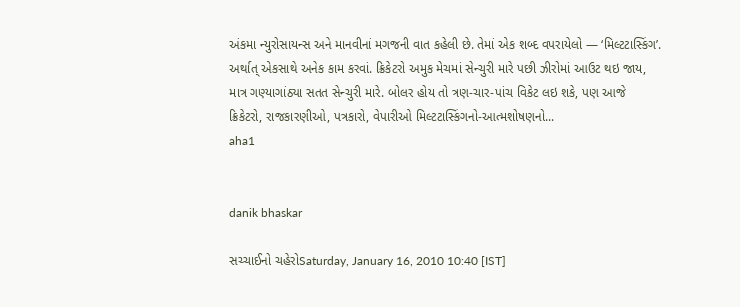અંકમા ન્યુરોસાયન્સ અને માનવીનાં મગજની વાત કહેલી છે. તેમાં એક શબ્દ વપરાયેલો — ‘મિલ્ટટાસ્કિંગ’. અર્થાત્ એકસાથે અનેક કામ કરવાં. ક્રિકેટરો અમુક મેચમાં સેન્ચુરી મારે પછી ઝીરોમાં આઉટ થઇ જાય, માત્ર ગણ્યાગાંઠ્યા સતત સેન્ચુરી મારે. બોલર હોય તો ત્રણ-ચાર-પાંચ વિકેટ લઇ શકે, પણ આજે ક્રિકેટરો, રાજકારણીઓ, પત્રકારો, વેપારીઓ મિલ્ટટાસ્કિંગનો-આત્મશોષણનો...
aha1


danik bhaskar

સચ્ચાઈનો ચહેરોSaturday, January 16, 2010 10:40 [IST]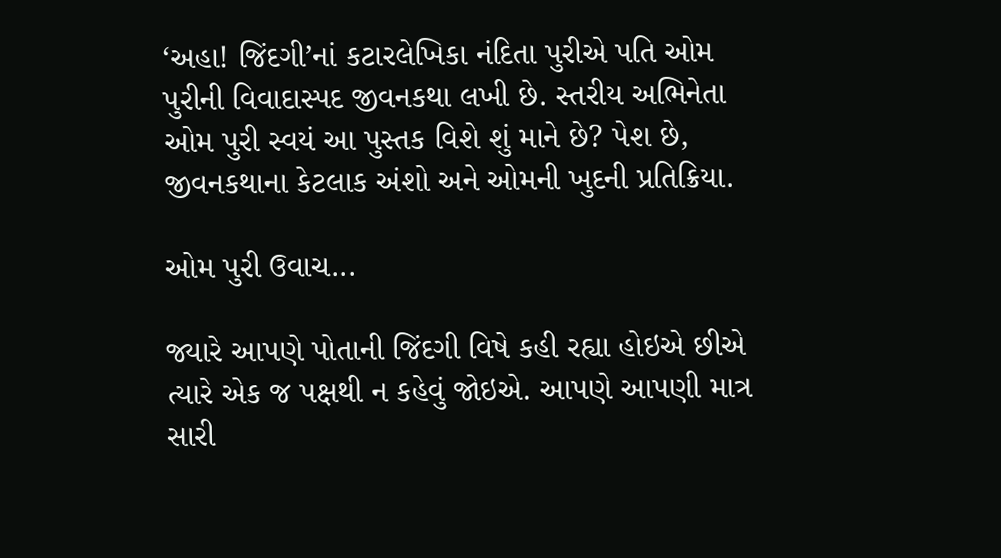‘અહા! જિંદગી’નાં કટારલેખિકા નંદિતા પુરીએ પતિ ઓમ પુરીની વિવાદાસ્પદ જીવનકથા લખી છે. સ્તરીય અભિનેતા ઓમ પુરી સ્વયં આ પુસ્તક વિશે શું માને છે? પેશ છે, જીવનકથાના કેટલાક અંશો અને ઓમની ખુદની પ્રતિક્રિયા.

ઓમ પુરી ઉવાચ...

જ્યારે આપણે પોતાની જિંદગી વિષે કહી રહ્યા હોઇએ છીએ ત્યારે એક જ પક્ષથી ન કહેવું જોઇએ. આપણે આપણી માત્ર સારી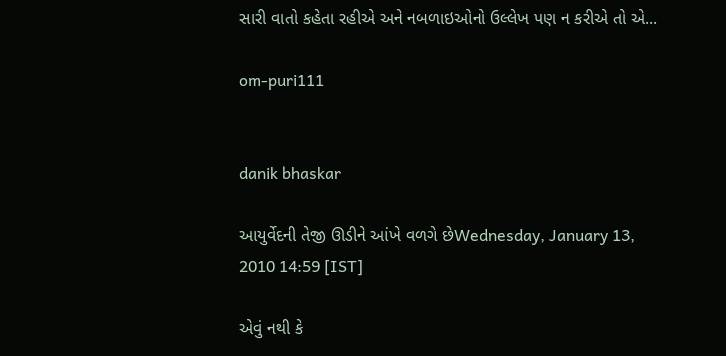સારી વાતો કહેતા રહીએ અને નબળાઇઓનો ઉલ્લેખ પણ ન કરીએ તો એ...

om-puri111


danik bhaskar

આયુર્વેદની તેજી ઊડીને આંખે વળગે છેWednesday, January 13, 2010 14:59 [IST]

એવું નથી કે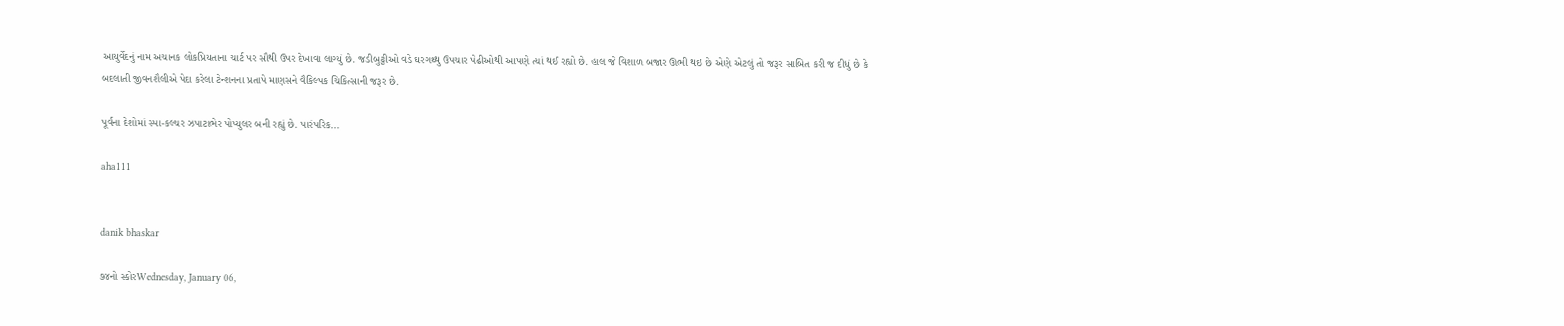આયુર્વેદનું નામ અચાનક લોકપ્રિયતાના ચાર્ટ પર સૌથી ઉપર દેખાવા લાગ્યું છે. જડીબુટ્ટીઓ વડે ઘરગથ્થુ ઉપચાર પેઢીઓથી આપણે ત્યાં થઈ રહ્યો છે. હાલ જે વિશાળ બજાર ઊભી થઇ છે એણે એટલું તો જરૂર સાબિત કરી જ દીધું છે કે બદલાતી જીવનશૈલીએ પેદા કરેલા ટેન્શનના પ્રતાપે માણસને વૈકિલ્પક ચિકિત્સાની જરૂર છે.

પૂર્વના દેશોમાં સ્પા-કલ્ચર ઝપાટાભેર પોપ્યુલર બની રહ્યું છે. પારંપરિક...

aha111


danik bhaskar

૭૪નો સ્કોરWednesday, January 06,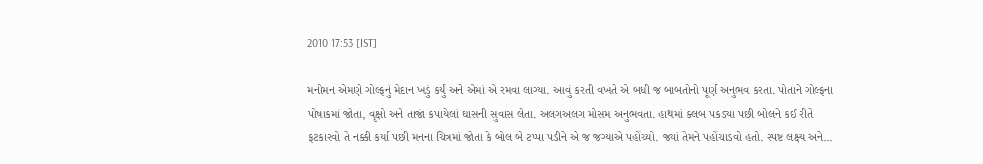2010 17:53 [IST]

મનોમન એમણે ગોલ્ફનું મેદાન ખડું કર્યું અને એમાં એ રમવા લાગ્યા. આવું કરતી વખતે એ બધી જ બાબતોનો પૂર્ણ અનુભવ કરતા. પોતાને ગોલ્ફના પોષાકમાં જોતા, વૃક્ષો અને તાજાં કપાયેલાં ઘાસની સુવાસ લેતા. અલગઅલગ મોસમ અનુભવતા. હાથમાં ક્લબ પકડ્યા પછી બોલને કઈ રીતે ફટકારવો તે નક્કી કર્યા પછી મનના ચિત્રમાં જોતા કે બોલ બે ટપ્પા પડીને એ જ જગ્યાએ પહોંચ્યો. જ્યાં તેમને પહોંચાડવો હતો. સ્પષ્ટ લક્ષ્ય અને...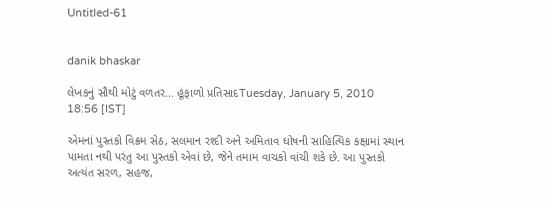Untitled-61


danik bhaskar

લેખકનું સૌથી મોટું વળતર... હૂંફાળો પ્રતિસાદTuesday, January 5, 2010 18:56 [IST]

એમનાં પુસ્તકો વિક્રમ સેઠ, સલમાન રશ્દી અને અમિતાવ ઘોષની સાહિત્યિક કક્ષામાં સ્થાન પામતા નથી પરંતુ આ પુસ્તકો એવાં છે, જેને તમામ વાચકો વાંચી શકે છે. આ પુસ્તકો અત્યંત સરળ, સહજ,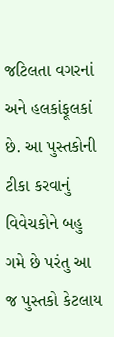જટિલતા વગરનાં અને હલકાંફૂલકાં છે. આ પુસ્તકોની ટીકા કરવાનું વિવેચકોને બહુ ગમે છે પરંતુ આ જ પુસ્તકો કેટલાય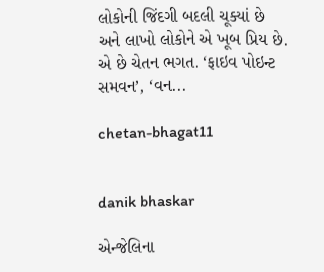લોકોની જિંદગી બદલી ચૂક્યાં છે અને લાખો લોકોને એ ખૂબ પ્રિય છે. એ છે ચેતન ભગત. ‘ફાઇવ પોઇન્ટ સમવન’, ‘વન...

chetan-bhagat11


danik bhaskar

એન્જેલિના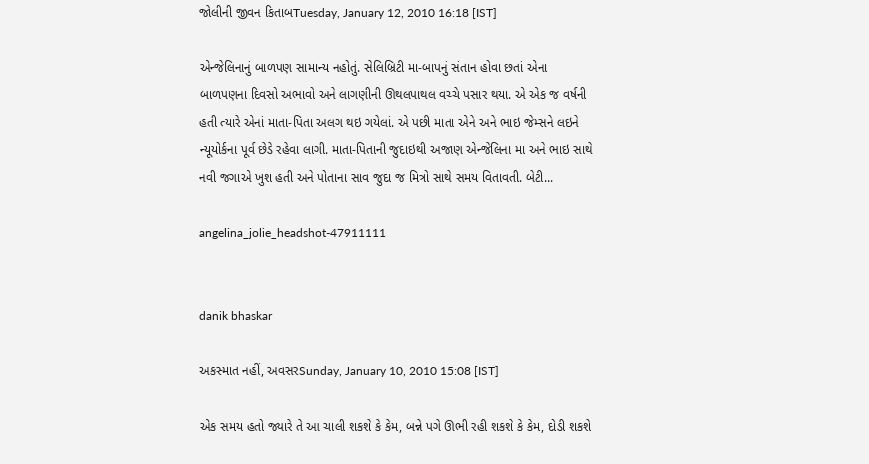જોલીની જીવન કિતાબTuesday, January 12, 2010 16:18 [IST]

એન્જેલિનાનું બાળપણ સામાન્ય નહોતું. સેલિબ્રિટી મા-બાપનું સંતાન હોવા છતાં એના બાળપણના દિવસો અભાવો અને લાગણીની ઊથલપાથલ વચ્ચે પસાર થયા. એ એક જ વર્ષની હતી ત્યારે એનાં માતા-પિતા અલગ થઇ ગયેલાં. એ પછી માતા એને અને ભાઇ જેમ્સને લઇને ન્યૂયોર્કના પૂર્વ છેડે રહેવા લાગી. માતા-પિતાની જુદાઇથી અજાણ એન્જેલિના મા અને ભાઇ સાથે નવી જગાએ ખુશ હતી અને પોતાના સાવ જુદા જ મિત્રો સાથે સમય વિતાવતી. બેટી...

angelina_jolie_headshot-47911111


danik bhaskar

અકસ્માત નહીં, અવસરSunday, January 10, 2010 15:08 [IST]

એક સમય હતો જ્યારે તે આ ચાલી શકશે કે કેમ, બન્ને પગે ઊભી રહી શકશે કે કેમ, દોડી શકશે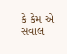કે કેમ એ સવાલ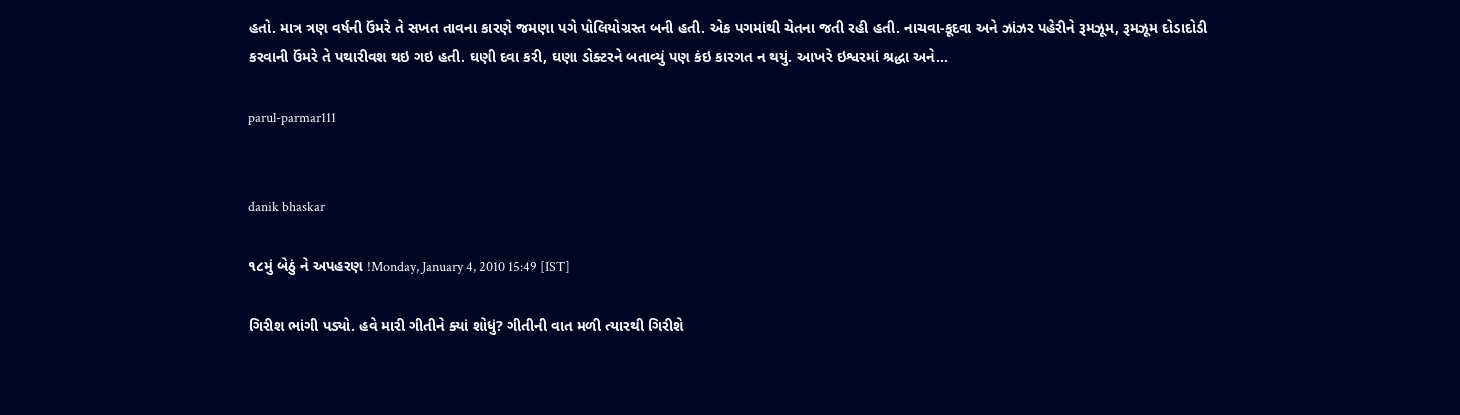હતો. માત્ર ત્રણ વર્ષની ઉંમરે તે સખત તાવના કારણે જમણા પગે પોલિયોગ્રસ્ત બની હતી. એક પગમાંથી ચેતના જતી રહી હતી. નાચવા-કૂદવા અને ઝાંઝર પહેરીને રૂમઝૂમ, રૂમઝૂમ દોડાદોડી કરવાની ઉંમરે તે પથારીવશ થઇ ગઇ હતી. ઘણી દવા કરી, ઘણા ડોક્ટરને બતાવ્યું પણ કંઇ કારગત ન થયું. આખરે ઇશ્વરમાં શ્રદ્ધા અને...

parul-parmar111


danik bhaskar

૧૮મું બેઠું ને અપહરણ !Monday, January 4, 2010 15:49 [IST]

ગિરીશ ભાંગી પડ્યો. હવે મારી ગીતીને ક્યાં શોધું? ગીતીની વાત મળી ત્યારથી ગિરીશે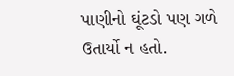પાણીનો ઘૂંટડો પણ ગળે ઉતાર્યો ન હતો.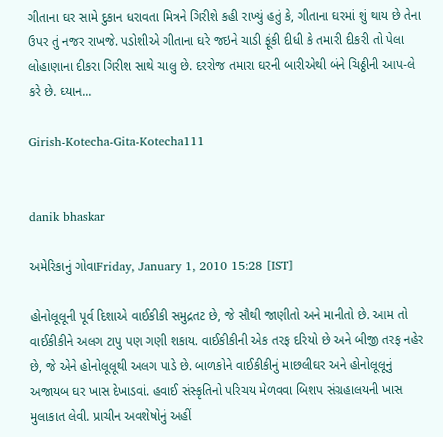ગીતાના ઘર સામે દુકાન ધરાવતા મિત્રને ગિરીશે કહી રાખ્યું હતું કે, ગીતાના ઘરમાં શું થાય છે તેના ઉપર તું નજર રાખજે. પડોશીએ ગીતાના ઘરે જઇને ચાડી ફૂંકી દીધી કે તમારી દીકરી તો પેલા લોહાણાના દીકરા ગિરીશ સાથે ચાલુ છે. દરરોજ તમારા ઘરની બારીએથી બંને ચિઠ્ઠીની આપ-લે કરે છે. ઘ્યાન...

Girish-Kotecha-Gita-Kotecha111


danik bhaskar

અમેરિકાનું ગોવાFriday, January 1, 2010 15:28 [IST]

હોનોલૂલૂની પૂર્વ દિશાએ વાઈકીકી સમુદ્રતટ છે, જે સૌથી જાણીતો અને માનીતો છે. આમ તો વાઈકીકીને અલગ ટાપુ પણ ગણી શકાય. વાઈકીકીની એક તરફ દરિયો છે અને બીજી તરફ નહેર છે, જે એને હોનોલૂલૂથી અલગ પાડે છે. બાળકોને વાઈકીકીનું માછલીઘર અને હોનોલૂલૂનું અજાયબ ઘર ખાસ દેખાડવાં. હવાઈ સંસ્કૃતિનો પરિચય મેળવવા બિશપ સંગ્રહાલયની ખાસ મુલાકાત લેવી. પ્રાચીન અવશેષોનું અહીં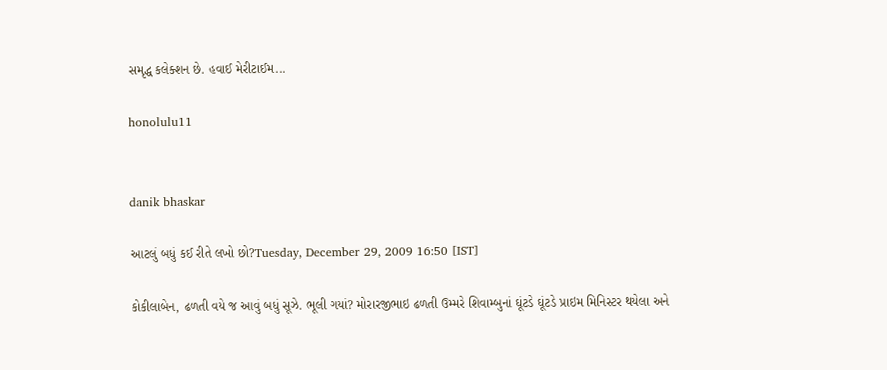સમૃદ્ધ કલેક્શન છે. હવાઈ મેરીટાઈમ...

honolulu11


danik bhaskar

આટલું બધું કઈ રીતે લખો છો?Tuesday, December 29, 2009 16:50 [IST]

કોકીલાબેન, ઢળતી વયે જ આવું બધું સૂઝે. ભૂલી ગયાં? મોરારજીભાઇ ઢળતી ઉમ્મરે શિવામ્બુનાં ઘૂંટડે ઘૂંટડે પ્રાઇમ મિનિસ્ટર થયેલા અને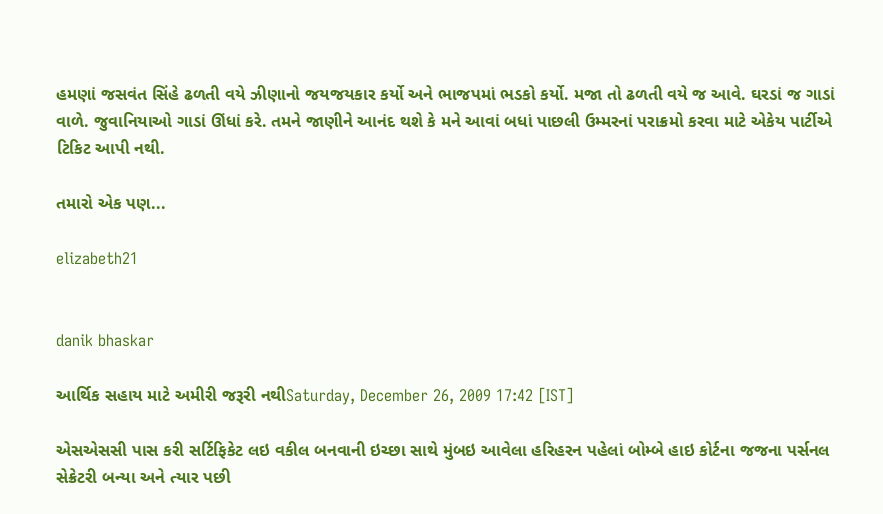હમણાં જસવંત સિંહે ઢળતી વયે ઝીણાનો જયજયકાર કર્યો અને ભાજપમાં ભડકો કર્યો. મજા તો ઢળતી વયે જ આવે. ઘરડાં જ ગાડાં વાળે. જુવાનિયાઓ ગાડાં ઊંધાં કરે. તમને જાણીને આનંદ થશે કે મને આવાં બધાં પાછલી ઉમ્મરનાં પરાક્રમો કરવા માટે એકેય પાર્ટીએ ટિકિટ આપી નથી.

તમારો એક પણ...

elizabeth21


danik bhaskar

આર્થિક સહાય માટે અમીરી જરૂરી નથીSaturday, December 26, 2009 17:42 [IST]

એસએસસી પાસ કરી સર્ટિફિકેટ લઇ વકીલ બનવાની ઇચ્છા સાથે મુંબઇ આવેલા હરિહરન પહેલાં બોમ્બે હાઇ કોર્ટના જજના પર્સનલ સેક્રેટરી બન્યા અને ત્યાર પછી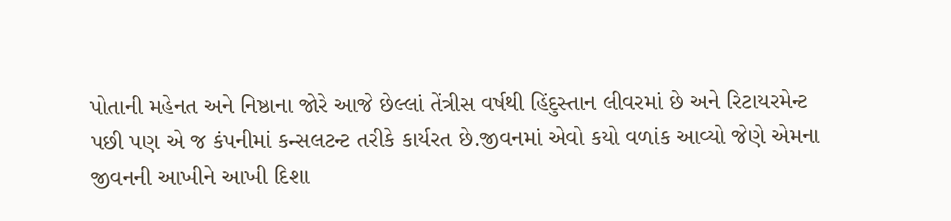પોતાની મહેનત અને નિષ્ઠાના જોરે આજે છેલ્લાં તેંત્રીસ વર્ષથી હિંદુસ્તાન લીવરમાં છે અને રિટાયરમેન્ટ પછી પણ એ જ કંપનીમાં કન્સલટન્ટ તરીકે કાર્યરત છે.જીવનમાં એવો કયો વળાંક આવ્યો જેણે એમના જીવનની આખીને આખી દિશા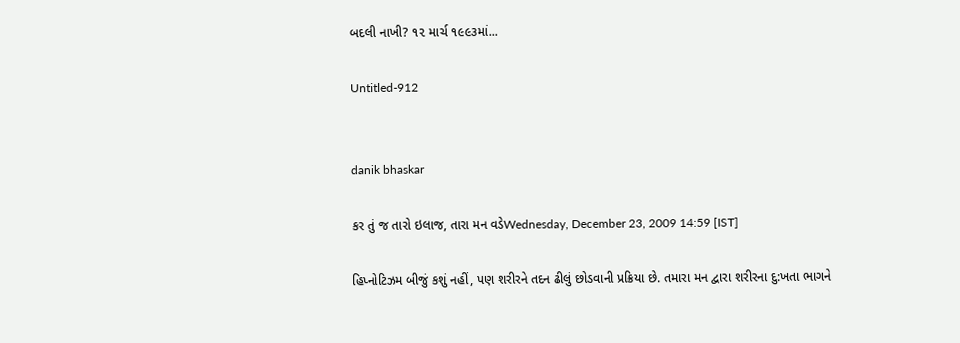બદલી નાખી? ૧૨ માર્ચ ૧૯૯૩માં...

Untitled-912


danik bhaskar

કર તું જ તારો ઇલાજ, તારા મન વડેWednesday, December 23, 2009 14:59 [IST]

હિપ્નોટિઝમ બીજું કશું નહીં, પણ શરીરને તદન ઢીલું છોડવાની પ્રક્રિયા છે. તમારા મન દ્વારા શરીરના દુ:ખતા ભાગને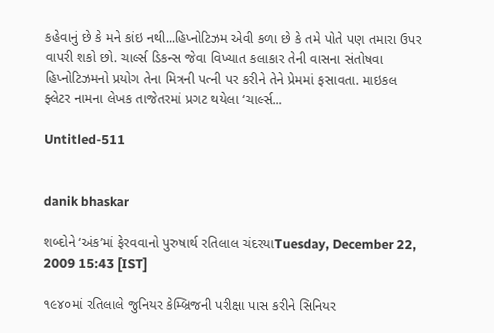કહેવાનું છે કે મને કાંઇ નથી...હિપ્નોટિઝમ એવી કળા છે કે તમે પોતે પણ તમારા ઉપર વાપરી શકો છો. ચાર્લ્સ ડિકન્સ જેવા વિખ્યાત કલાકાર તેની વાસના સંતોષવા હિપ્નોટિઝમનો પ્રયોગ તેના મિત્રની પત્ની પર કરીને તેને પ્રેમમાં ફસાવતા. માઇકલ ફ્લેટર નામના લેખક તાજેતરમાં પ્રગટ થયેલા ‘ચાર્લ્સ...

Untitled-511


danik bhaskar

શબ્દોને ‘અંક’માં ફેરવવાનો પુરુષાર્થ રતિલાલ ચંદરયાTuesday, December 22, 2009 15:43 [IST]

૧૯૪૦માં રતિલાલે જુનિયર કેમ્બ્રિજની પરીક્ષા પાસ કરીને સિનિયર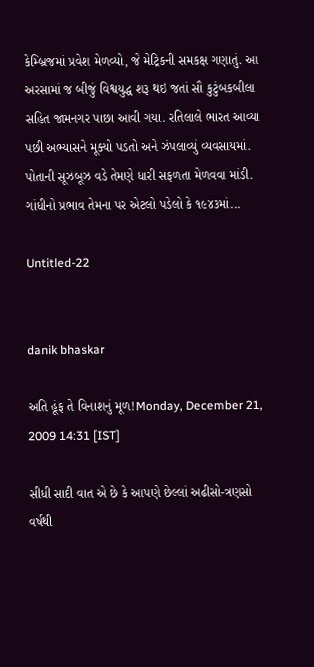કેમ્બ્રિજમાં પ્રવેશ મેળવ્યો, જે મેટ્રિકની સમકક્ષ ગણાતું. આ અરસામાં જ બીજું વિશ્વયુદ્ધ શરૂ થઇ જતાં સૌ કુટુંબકબીલા સહિત જામનગર પાછા આવી ગયા. રતિલાલે ભારત આવ્યા પછી અભ્યાસને મૂક્યો પડતો અને ઝંપલાવ્યું વ્યવસાયમાં. પોતાની સૂઝબૂઝ વડે તેમણે ધારી સફળતા મેળવવા માંડી. ગાંધીનો પ્રભાવ તેમના પર એટલો પડેલો કે ૧૯૪૩માં...

Untitled-22


danik bhaskar

અતિ હૂંફ તે વિનાશનું મૂળ!Monday, December 21, 2009 14:31 [IST]

સીધી સાદી વાત એ છે કે આપણે છેલ્લાં અઢીસો-ત્રણસો વર્ષથી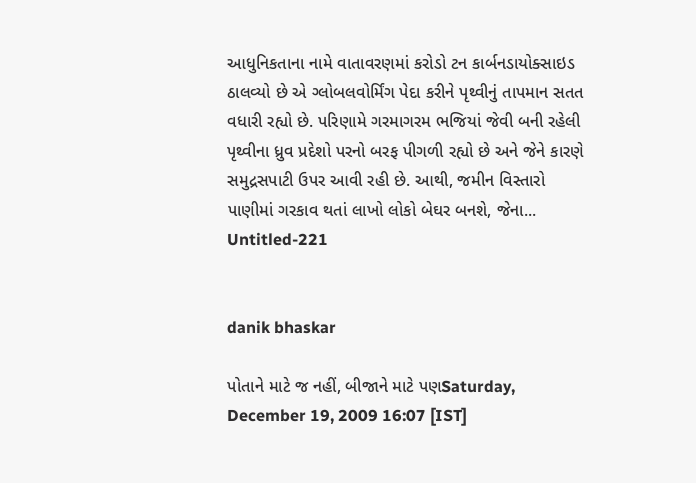આધુનિકતાના નામે વાતાવરણમાં કરોડો ટન કાર્બનડાયોક્સાઇડ ઠાલવ્યો છે એ ગ્લોબલવોર્મિંગ પેદા કરીને પૃથ્વીનું તાપમાન સતત વધારી રહ્યો છે. પરિણામે ગરમાગરમ ભજિયાં જેવી બની રહેલી પૃથ્વીના ધ્રુવ પ્રદેશો પરનો બરફ પીગળી રહ્યો છે અને જેને કારણે સમુદ્રસપાટી ઉપર આવી રહી છે. આથી, જમીન વિસ્તારો પાણીમાં ગરકાવ થતાં લાખો લોકો બેઘર બનશે, જેના...
Untitled-221


danik bhaskar

પોતાને માટે જ નહીં, બીજાને માટે પણSaturday, December 19, 2009 16:07 [IST]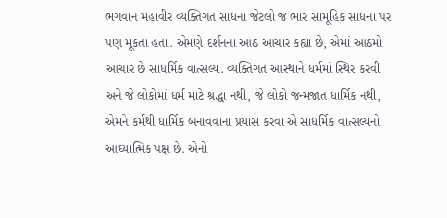ભગવાન મહાવીર વ્યક્તિગત સાધના જેટલો જ ભાર સામૂહિક સાધના પર પણ મૂકતા હતા. એમણે દર્શનના આઠ આચાર કહ્યા છે, એમાં આઠમો આચાર છે સાધર્મિક વાત્સલ્ય. વ્યક્તિગત આસ્થાને ધર્મમાં સ્થિર કરવી અને જે લોકોમાં ધર્મ માટે શ્રદ્ધા નથી, જે લોકો જન્મજાત ધાર્મિક નથી, એમને કર્મથી ધાર્મિક બનાવવાના પ્રયાસ કરવા એ સાધર્મિક વાત્સલ્યનો આઘ્યાત્મિક પક્ષ છે. એનો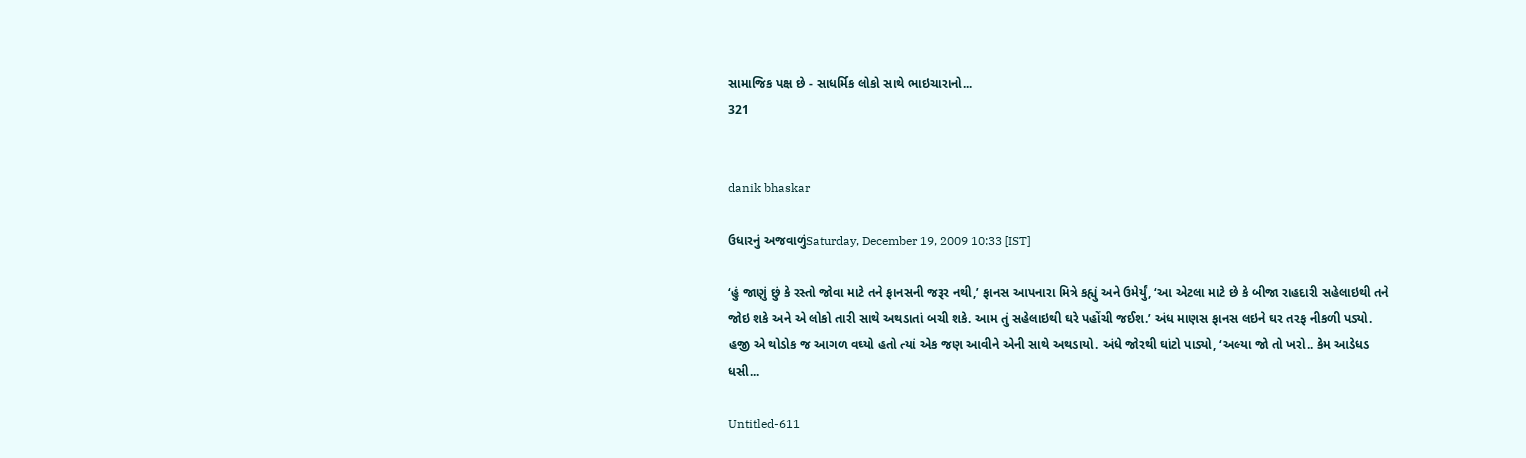સામાજિક પક્ષ છે - સાધર્મિક લોકો સાથે ભાઇચારાનો...
321


danik bhaskar

ઉધારનું અજવાળુંSaturday, December 19, 2009 10:33 [IST]

‘હું જાણું છું કે રસ્તો જોવા માટે તને ફાનસની જરૂર નથી,’ ફાનસ આપનારા મિત્રે કહ્યું અને ઉમેર્યું, ‘આ એટલા માટે છે કે બીજા રાહદારી સહેલાઇથી તને જોઇ શકે અને એ લોકો તારી સાથે અથડાતાં બચી શકે. આમ તું સહેલાઇથી ઘરે પહોંચી જઈશ.’ અંધ માણસ ફાનસ લઇને ઘર તરફ નીકળી પડ્યો. હજી એ થોડોક જ આગળ વઘ્યો હતો ત્યાં એક જણ આવીને એની સાથે અથડાયો. અંધે જોરથી ઘાંટો પાડ્યો, ‘અલ્યા જો તો ખરો.. કેમ આડેધડ ધસી...

Untitled-611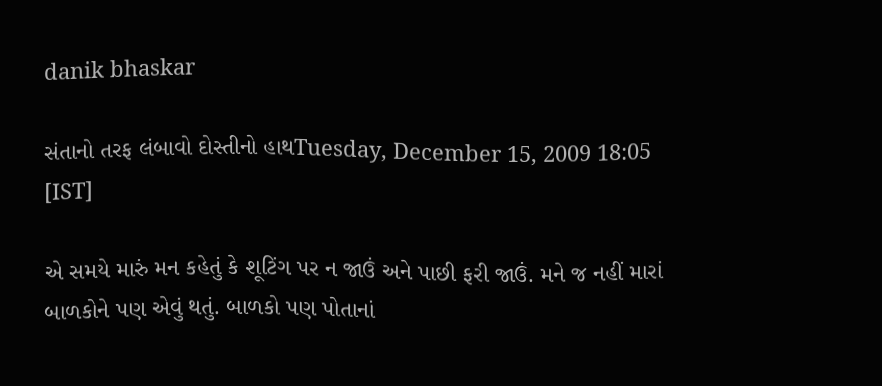danik bhaskar

સંતાનો તરફ લંબાવો દોસ્તીનો હાથTuesday, December 15, 2009 18:05 [IST]

એ સમયે મારું મન કહેતું કે શૂટિંગ પર ન જાઉં અને પાછી ફરી જાઉં. મને જ નહીં મારાં બાળકોને પણ એવું થતું. બાળકો પણ પોતાનાં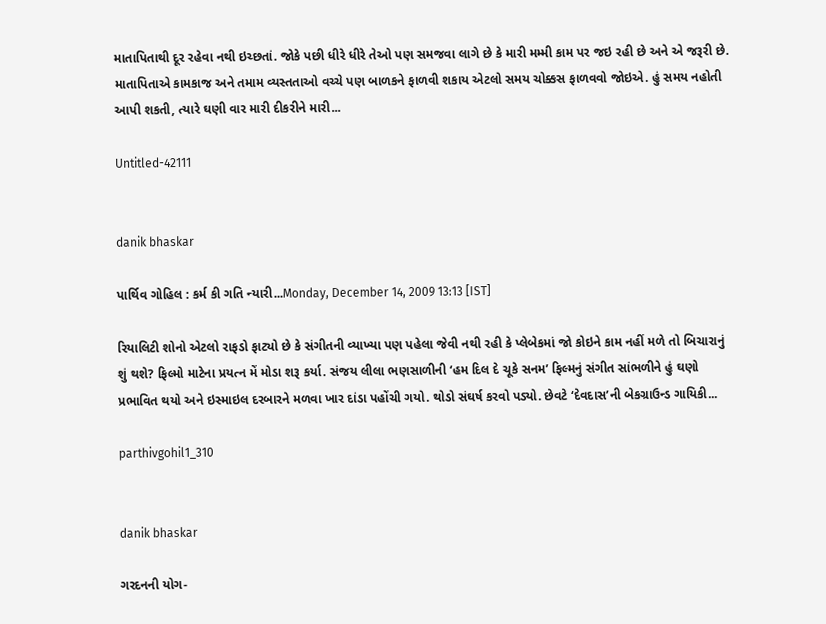માતાપિતાથી દૂર રહેવા નથી ઇચ્છતાં. જોકે પછી ધીરે ધીરે તેઓ પણ સમજવા લાગે છે કે મારી મમ્મી કામ પર જઇ રહી છે અને એ જરૂરી છે. માતાપિતાએ કામકાજ અને તમામ વ્યસ્તતાઓ વચ્ચે પણ બાળકને ફાળવી શકાય એટલો સમય ચોક્કસ ફાળવવો જોઇએ. હું સમય નહોતી આપી શકતી, ત્યારે ઘણી વાર મારી દીકરીને મારી...

Untitled-42111


danik bhaskar

પાર્થિવ ગોહિલ : કર્મ કી ગતિ ન્યારી...Monday, December 14, 2009 13:13 [IST]

રિયાલિટી શોનો એટલો રાફડો ફાટ્યો છે કે સંગીતની વ્યાખ્યા પણ પહેલા જેવી નથી રહી કે પ્લેબેકમાં જો કોઇને કામ નહીં મળે તો બિચારાનું શું થશે? ફિલ્મો માટેના પ્રયત્ન મેં મોડા શરૂ કર્યા. સંજય લીલા ભણસાળીની ‘હમ દિલ દે ચૂકે સનમ’ ફિલ્મનું સંગીત સાંભળીને હું ઘણો પ્રભાવિત થયો અને ઇસ્માઇલ દરબારને મળવા ખાર દાંડા પહોંચી ગયો. થોડો સંઘર્ષ કરવો પડ્યો. છેવટે ‘દેવદાસ’ની બેકગ્રાઉન્ડ ગાયિકી...

parthivgohil1_310


danik bhaskar

ગરદનની યોગ-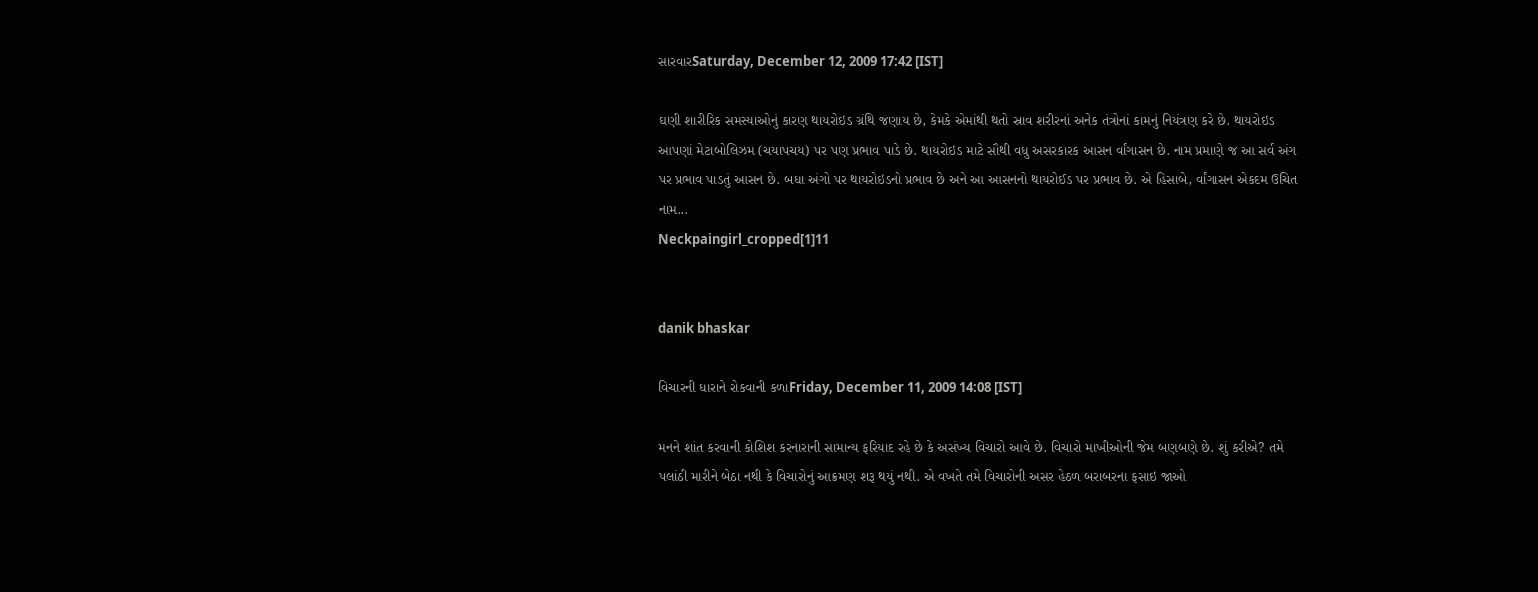સારવારSaturday, December 12, 2009 17:42 [IST]

ઘણી શારીરિક સમસ્યાઓનું કારણ થાયરોઇડ ગ્રંથિ જણાય છે, કેમકે એમાંથી થતો સ્રાવ શરીરનાં અનેક તંત્રોનાં કામનું નિયંત્રણ કરે છે. થાયરોઇડ આપણાં મેટાબોલિઝમ (ચયાપચય) પર પણ પ્રભાવ પાડે છે. થાયરોઇડ માટે સૌથી વધુ અસરકારક આસન ર્વાંગાસન છે. નામ પ્રમાણે જ આ સર્વ અંગ પર પ્રભાવ પાડતું આસન છે. બધા અંગો પર થાયરોઇડનો પ્રભાવ છે અને આ આસનનો થાયરોઈડ પર પ્રભાવ છે. એ હિસાબે, ર્વાંગાસન એકદમ ઉચિત નામ...
Neckpaingirl_cropped[1]11


danik bhaskar

વિચારની ધારાને રોકવાની કળાFriday, December 11, 2009 14:08 [IST]

મનને શાંત કરવાની કોશિશ કરનારાની સામાન્ય ફરિયાદ રહે છે કે અસંખ્ય વિચારો આવે છે. વિચારો માખીઓની જેમ બણબણે છે. શું કરીએ? તમે પલાંઠી મારીને બેઠા નથી કે વિચારોનું આક્રમણ શરૂ થયું નથી. એ વખતે તમે વિચારોની અસર હેઠળ બરાબરના ફસાઇ જાઓ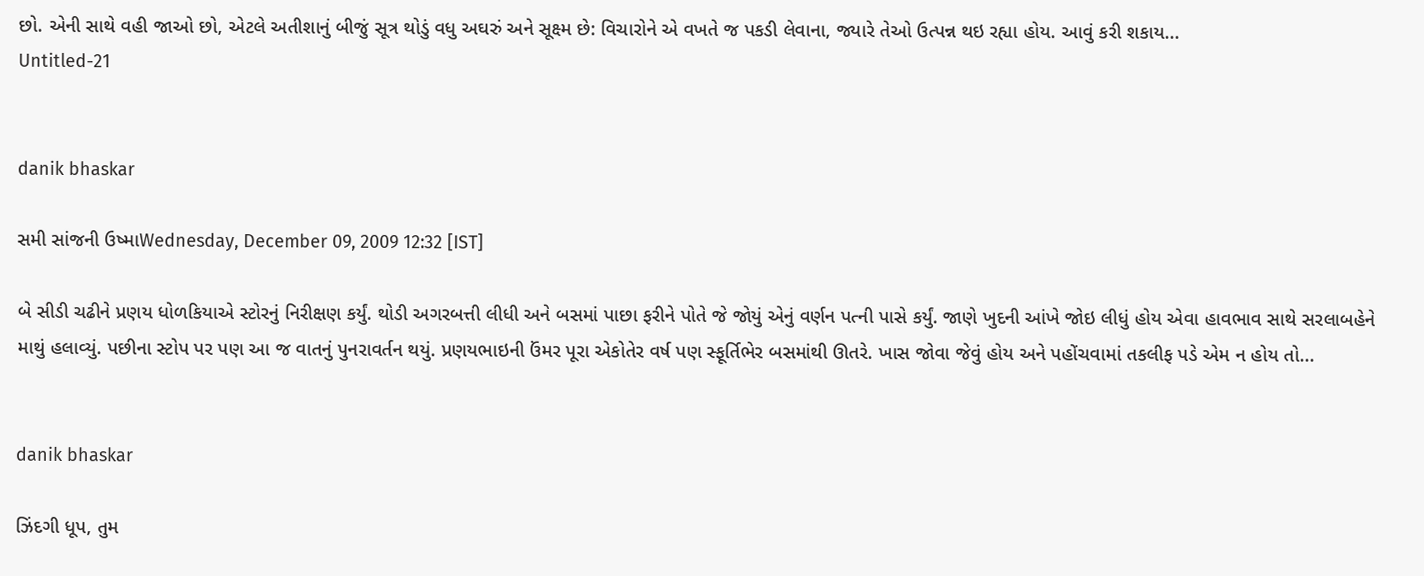છો. એની સાથે વહી જાઓ છો, એટલે અતીશાનું બીજું સૂત્ર થોડું વધુ અઘરું અને સૂક્ષ્મ છે: વિચારોને એ વખતે જ પકડી લેવાના, જ્યારે તેઓ ઉત્પન્ન થઇ રહ્યા હોય. આવું કરી શકાય...
Untitled-21


danik bhaskar

સમી સાંજની ઉષ્માWednesday, December 09, 2009 12:32 [IST]

બે સીડી ચઢીને પ્રણય ધોળકિયાએ સ્ટોરનું નિરીક્ષણ કર્યું. થોડી અગરબત્તી લીધી અને બસમાં પાછા ફરીને પોતે જે જોયું એનું વર્ણન પત્ની પાસે કર્યું. જાણે ખુદની આંખે જોઇ લીધું હોય એવા હાવભાવ સાથે સરલાબહેને માથું હલાવ્યું. પછીના સ્ટોપ પર પણ આ જ વાતનું પુનરાવર્તન થયું. પ્રણયભાઇની ઉંમર પૂરા એકોતેર વર્ષ પણ સ્ફૂર્તિભેર બસમાંથી ઊતરે. ખાસ જોવા જેવું હોય અને પહોંચવામાં તકલીફ પડે એમ ન હોય તો...


danik bhaskar

ઝિંદગી ધૂપ, તુમ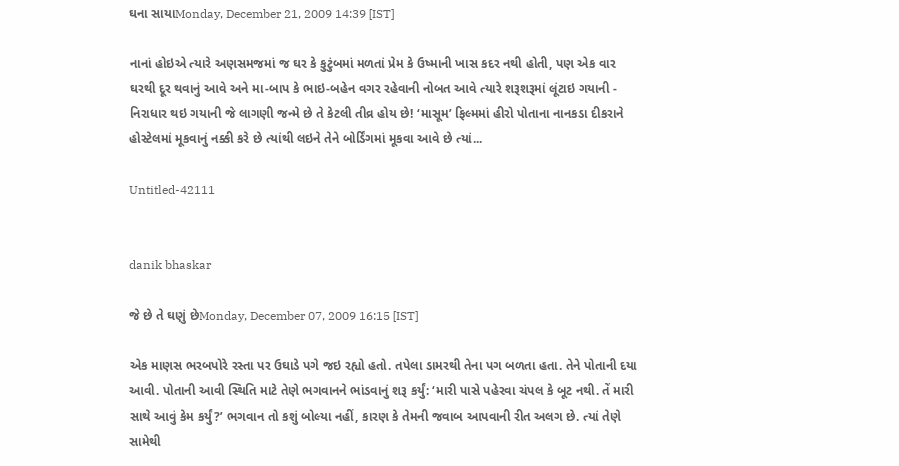ઘના સાયાMonday, December 21, 2009 14:39 [IST]

નાનાં હોઇએ ત્યારે અણસમજમાં જ ઘર કે કુટુંબમાં મળતાં પ્રેમ કે ઉષ્માની ખાસ કદર નથી હોતી, પણ એક વાર ઘરથી દૂર થવાનું આવે અને મા-બાપ કે ભાઇ-બહેન વગર રહેવાની નોબત આવે ત્યારે શરૂશરૂમાં લૂંટાઇ ગયાની - નિરાધાર થઇ ગયાની જે લાગણી જન્મે છે તે કેટલી તીવ્ર હોય છે! ‘માસૂમ’ ફિલ્મમાં હીરો પોતાના નાનકડા દીકરાને હોસ્ટેલમાં મૂકવાનું નક્કી કરે છે ત્યાંથી લઇને તેને બોર્ડિંગમાં મૂકવા આવે છે ત્યાં...

Untitled-42111


danik bhaskar

જે છે તે ઘણું છેMonday, December 07, 2009 16:15 [IST]

એક માણસ ભરબપોરે રસ્તા પર ઉઘાડે પગે જઇ રહ્યો હતો. તપેલા ડામરથી તેના પગ બળતા હતા. તેને પોતાની દયા આવી. પોતાની આવી સ્થિતિ માટે તેણે ભગવાનને ભાંડવાનું શરૂ કર્યું: ‘મારી પાસે પહેરવા ચંપલ કે બૂટ નથી. તેં મારી સાથે આવું કેમ કર્યું?’ ભગવાન તો કશું બોલ્યા નહીં, કારણ કે તેમની જવાબ આપવાની રીત અલગ છે. ત્યાં તેણે સામેથી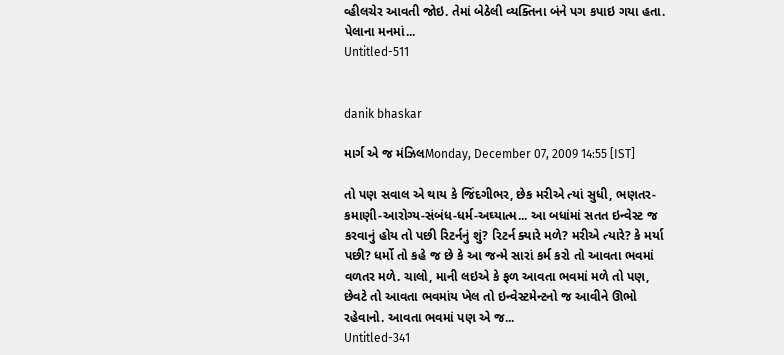વ્હીલચેર આવતી જોઇ. તેમાં બેઠેલી વ્યક્તિના બંને પગ કપાઇ ગયા હતા. પેલાના મનમાં...
Untitled-511


danik bhaskar

માર્ગ એ જ મંઝિલMonday, December 07, 2009 14:55 [IST]

તો પણ સવાલ એ થાય કે જિંદગીભર, છેક મરીએ ત્યાં સુધી, ભણતર-કમાણી-આરોગ્ય-સંબંધ-ધર્મ-અઘ્યાત્મ... આ બધાંમાં સતત ઇન્વેસ્ટ જ કરવાનું હોય તો પછી રિટર્નનું શું? રિટર્ન ક્યારે મળે? મરીએ ત્યારે? કે મર્યા પછી? ધર્મો તો કહે જ છે કે આ જન્મે સારાં કર્મ કરો તો આવતા ભવમાં વળતર મળે. ચાલો, માની લઇએ કે ફળ આવતા ભવમાં મળે તો પણ, છેવટે તો આવતા ભવમાંય ખેલ તો ઇન્વેસ્ટમેન્ટનો જ આવીને ઊભો રહેવાનો. આવતા ભવમાં પણ એ જ...
Untitled-341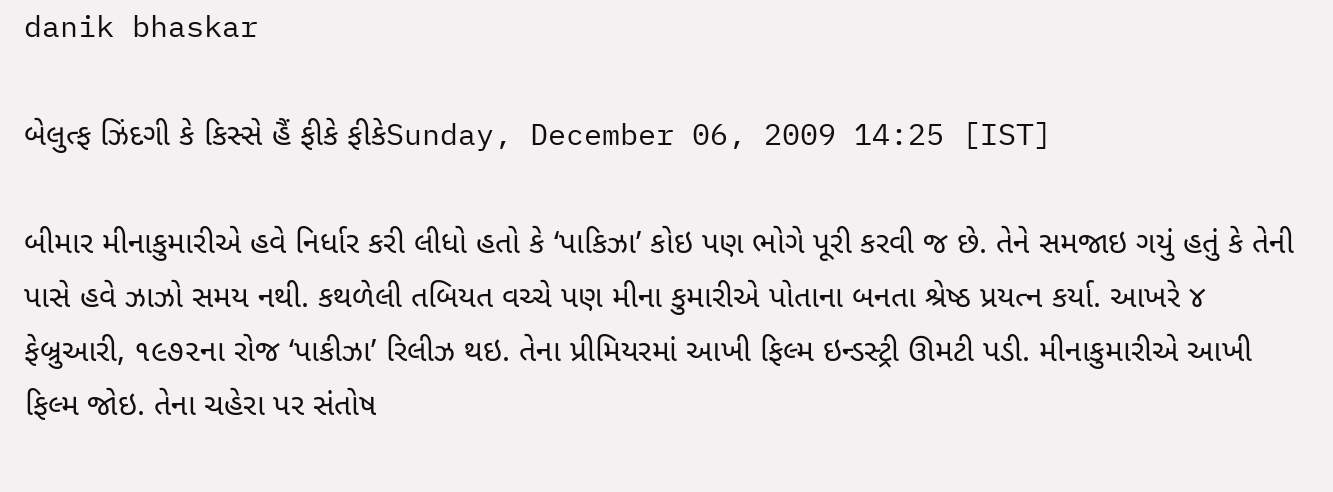danik bhaskar

બેલુત્ફ ઝિંદગી કે કિસ્સે હૈં ફીકે ફીકેSunday, December 06, 2009 14:25 [IST]

બીમાર મીનાકુમારીએ હવે નિર્ધાર કરી લીધો હતો કે ‘પાકિઝા’ કોઇ પણ ભોગે પૂરી કરવી જ છે. તેને સમજાઇ ગયું હતું કે તેની પાસે હવે ઝાઝો સમય નથી. કથળેલી તબિયત વચ્ચે પણ મીના કુમારીએ પોતાના બનતા શ્રેષ્ઠ પ્રયત્ન કર્યા. આખરે ૪ ફેબ્રુઆરી, ૧૯૭૨ના રોજ ‘પાકીઝા’ રિલીઝ થઇ. તેના પ્રીમિયરમાં આખી ફિલ્મ ઇન્ડસ્ટ્રી ઊમટી પડી. મીનાકુમારીએ આખી ફિલ્મ જોઇ. તેના ચહેરા પર સંતોષ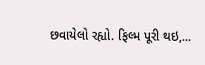છવાયેલો રહ્યો. ફિલ્મ પૂરી થઇ,...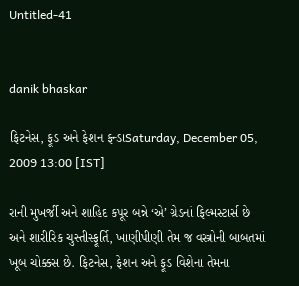Untitled-41


danik bhaskar

ફિટનેસ, ફૂડ અને ફેશન ફન્ડાSaturday, December 05, 2009 13:00 [IST]

રાની મુખર્જી અને શાહિદ કપૂર બન્ને ‘એ’ ગ્રેડનાં ફિલ્મસ્ટાર્સ છે અને શારીરિક ચુસ્તીસ્ફૂર્તિ, ખાણીપીણી તેમ જ વસ્ત્રોની બાબતમાં ખૂબ ચોક્કસ છે. ફિટનેસ, ફેશન અને ફૂડ વિશેના તેમના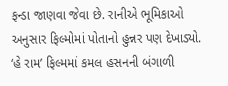ફન્ડા જાણવા જેવા છે. રાનીએ ભૂમિકાઓ અનુસાર ફિલ્મોમાં પોતાનો હુન્નર પણ દેખાડ્યો. ‘હે રામ’ ફિલ્મમાં કમલ હસનની બંગાળી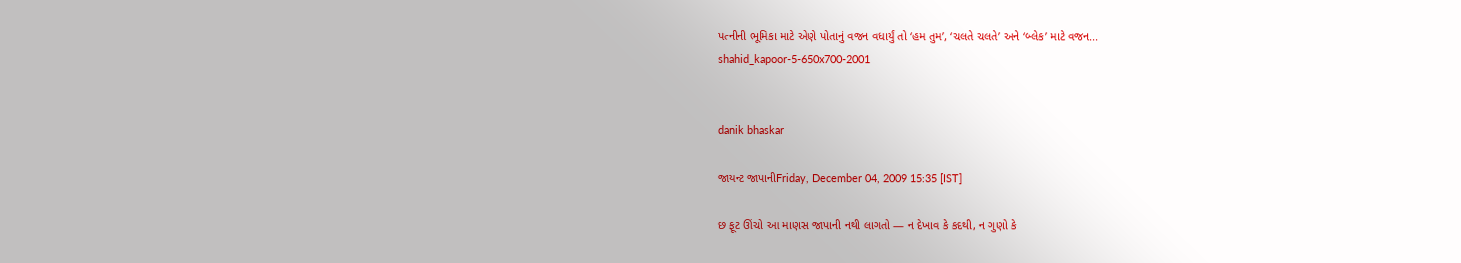પત્નીની ભૂમિકા માટે એણે પોતાનું વજન વધાર્યું તો ‘હમ તુમ’, ‘ચલતે ચલતે’ અને ‘બ્લેક’ માટે વજન...
shahid_kapoor-5-650x700-2001


danik bhaskar

જાયન્ટ જાપાનીFriday, December 04, 2009 15:35 [IST]

છ ફૂટ ઊંચો આ માણસ જાપાની નથી લાગતો — ન દેખાવ કે કદથી, ન ગુણો કે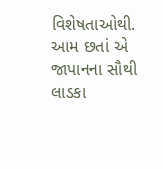વિશેષતાઓથી. આમ છતાં એ જાપાનના સૌથી લાડકા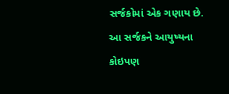સર્જકોમાં એક ગણાય છે. આ સર્જકને આયુષ્યના કોઇપણ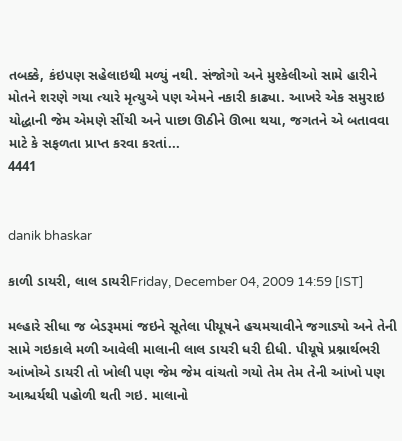તબક્કે, કંઇપણ સહેલાઇથી મળ્યું નથી. સંજોગો અને મુશ્કેલીઓ સામે હારીને મોતને શરણે ગયા ત્યારે મૃત્યુએ પણ એમને નકારી કાઢ્યા. આખરે એક સમુરાઇ યોદ્ધાની જેમ એમણે સીંચી અને પાછા ઊઠીને ઊભા થયા, જગતને એ બતાવવા માટે કે સફળતા પ્રાપ્ત કરવા કરતાં...
4441


danik bhaskar

કાળી ડાયરી, લાલ ડાયરીFriday, December 04, 2009 14:59 [IST]

મલ્હારે સીધા જ બેડરૂમમાં જઇને સૂતેલા પીયૂષને હચમચાવીને જગાડ્યો અને તેની સામે ગઇકાલે મળી આવેલી માલાની લાલ ડાયરી ધરી દીધી. પીયૂષે પ્રશ્નાર્થભરી આંખોએ ડાયરી તો ખોલી પણ જેમ જેમ વાંચતો ગયો તેમ તેમ તેની આંખો પણ આશ્ચર્યથી પહોળી થતી ગઇ. માલાનો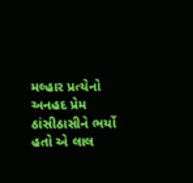મલ્હાર પ્રત્યેનો અનહદ પ્રેમ ઠાંસીઠાસીને ભર્યો હતો એ લાલ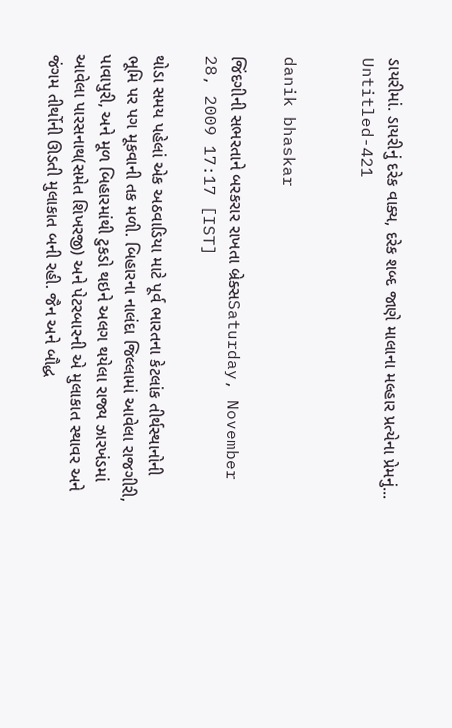ડાયરીમાં. ડાયરીનું દરેક વાક્ય, દરેક શબ્દ જાણે માલાના મલ્હાર પ્રત્યેના પ્રેમનું...
Untitled-421


danik bhaskar

જિંદગીની સભરતાને બરકરાર રાખતા બ્રેક્સSaturday, November 28, 2009 17:17 [IST]

થોડા સમય પહેલાં એક અઠવાડિયા માટે પૂર્વ ભારતના કેટલાંક તીર્થસ્થાનોની ભૂમિ પર પગ મૂકવાની તક મળી. બિહારના નાલંદા જિલ્લામાં આવેલા રાજગીરી, પાવાપુરી, અને મૂળ બિહારમાંથી ટુકડો થઇને અલગ થયેલા રાજ્ય ઝારખંડમાં આવેલા પારસનાથ(સમેત શિખરજી) અને પેટરબારની એ મુલાકાત સ્થાવર અને જંગમ તીર્થોની ઊડતી મુલાકાત બની રહી. જૈન અને બૌદ્ધ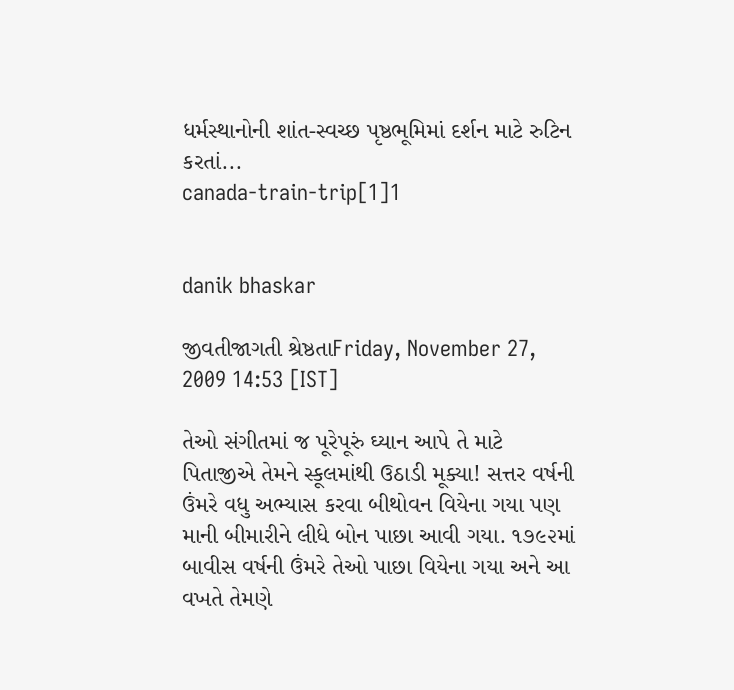ધર્મસ્થાનોની શાંત-સ્વચ્છ પૃષ્ઠભૂમિમાં દર્શન માટે રુટિન કરતાં...
canada-train-trip[1]1


danik bhaskar

જીવતીજાગતી શ્રેષ્ઠતાFriday, November 27, 2009 14:53 [IST]

તેઓ સંગીતમાં જ પૂરેપૂરું ઘ્યાન આપે તે માટે પિતાજીએ તેમને સ્કૂલમાંથી ઉઠાડી મૂક્યા! સત્તર વર્ષની ઉંમરે વધુ અભ્યાસ કરવા બીથોવન વિયેના ગયા પણ માની બીમારીને લીધે બોન પાછા આવી ગયા. ૧૭૯૨માં બાવીસ વર્ષની ઉંમરે તેઓ પાછા વિયેના ગયા અને આ વખતે તેમણે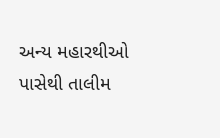અન્ય મહારથીઓ પાસેથી તાલીમ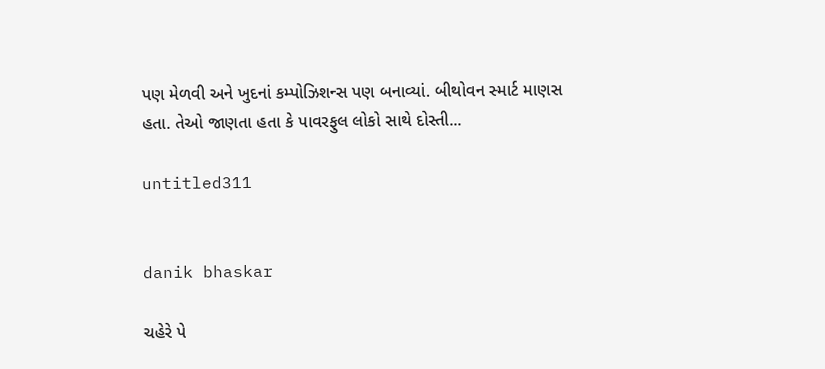પણ મેળવી અને ખુદનાં કમ્પોઝિશન્સ પણ બનાવ્યાં. બીથોવન સ્માર્ટ માણસ હતા. તેઓ જાણતા હતા કે પાવરફુલ લોકો સાથે દોસ્તી...

untitled311


danik bhaskar

ચહેરે પે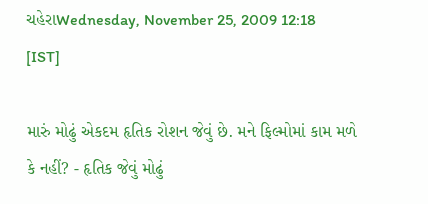ચહેરાWednesday, November 25, 2009 12:18 [IST]

મારું મોઢું એકદમ હૃતિક રોશન જેવું છે. મને ફિલ્મોમાં કામ મળે કે નહીં? - હૃતિક જેવું મોઢું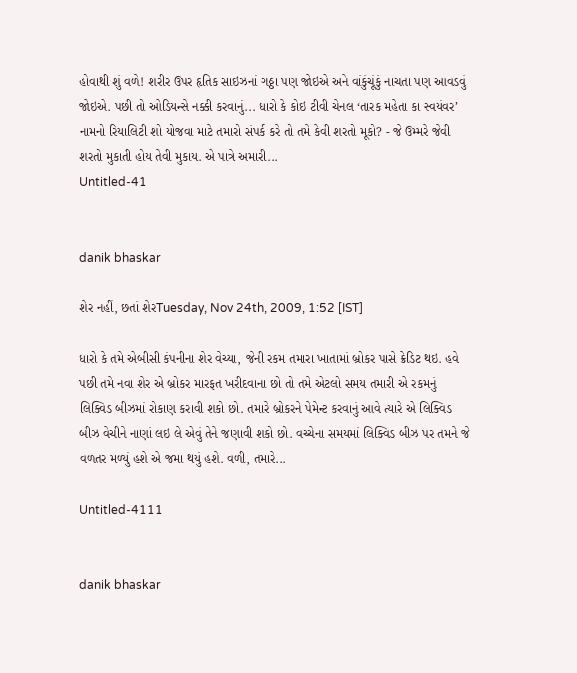હોવાથી શું વળે! શરીર ઉપર હૃતિક સાઇઝનાં ગઠ્ઠા પણ જોઇએ અને વાંકુંચૂંકું નાચતા પણ આવડવું જોઇએ. પછી તો ઓડિયન્સે નક્કી કરવાનું... ધારો કે કોઇ ટીવી ચેનલ ‘તારક મહેતા કા સ્વયંવર’ નામનો રિયાલિટી શો યોજવા માટે તમારો સંપર્ક કરે તો તમે કેવી શરતો મૂકો? - જે ઉમ્મરે જેવી શરતો મુકાતી હોય તેવી મુકાય. એ પાત્રે અમારી...
Untitled-41


danik bhaskar

શેર નહીં, છતાં શેરTuesday, Nov 24th, 2009, 1:52 [IST]

ધારો કે તમે એબીસી કંપનીના શેર વેચ્યા, જેની રકમ તમારા ખાતામાં બ્રોકર પાસે ક્રેડિટ થઇ. હવે પછી તમે નવા શેર એ બ્રોકર મારફત ખરીદવાના છો તો તમે એટલો સમય તમારી એ રકમનું લિક્વિડ બીઝમાં રોકાણ કરાવી શકો છો. તમારે બ્રોકરને પેમેન્ટ કરવાનું આવે ત્યારે એ લિક્વિડ બીઝ વેચીને નાણાં લઇ લે એવું તેને જણાવી શકો છો. વચ્ચેના સમયમાં લિક્વિડ બીઝ પર તમને જે વળતર મળ્યું હશે એ જમા થયું હશે. વળી, તમારે...

Untitled-4111


danik bhaskar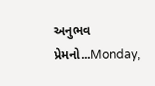અનુભવ પ્રેમનો...Monday,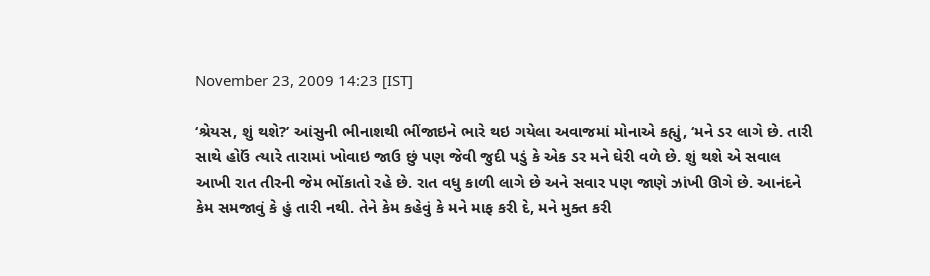November 23, 2009 14:23 [IST]

‘શ્રેયસ, શું થશે?’ આંસુની ભીનાશથી ભીંજાઇને ભારે થઇ ગયેલા અવાજમાં મોનાએ કહ્યું, ‘મને ડર લાગે છે. તારી સાથે હોઉં ત્યારે તારામાં ખોવાઇ જાઉ છું પણ જેવી જુદી પડું કે એક ડર મને ઘેરી વળે છે. શું થશે એ સવાલ આખી રાત તીરની જેમ ભોંકાતો રહે છે. રાત વધુ કાળી લાગે છે અને સવાર પણ જાણે ઝાંખી ઊગે છે. આનંદને કેમ સમજાવું કે હું તારી નથી. તેને કેમ કહેવું કે મને માફ કરી દે, મને મુક્ત કરી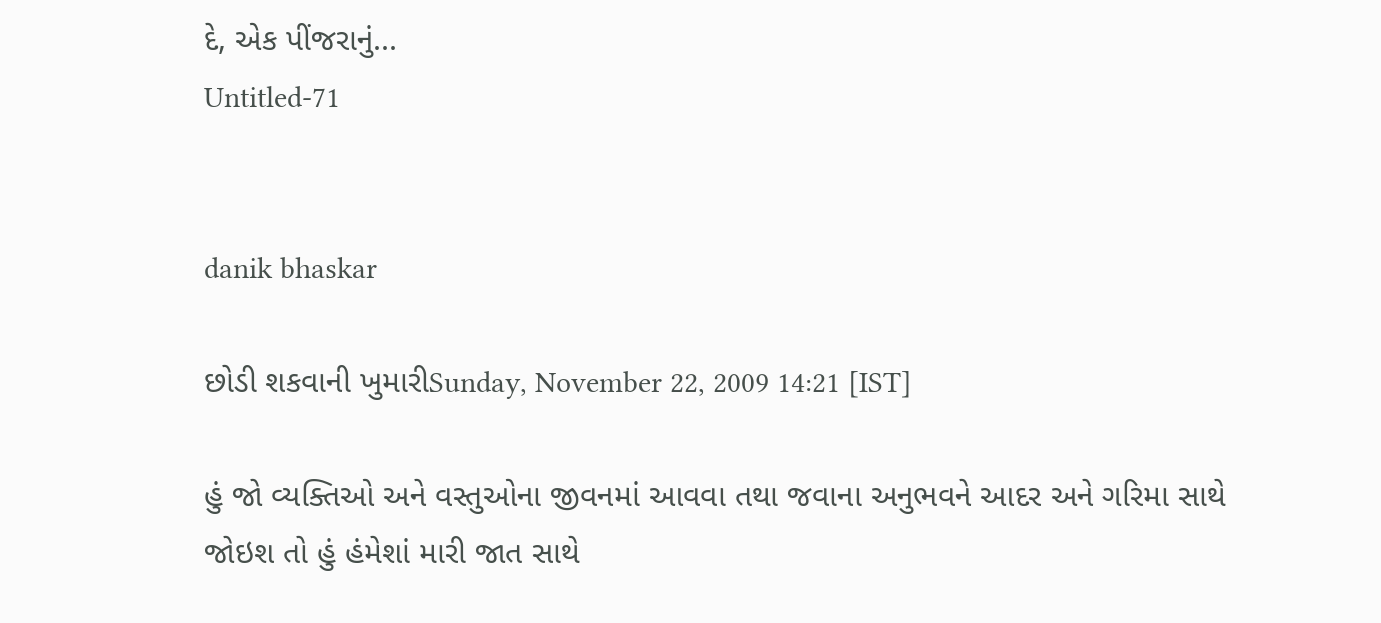દે, એક પીંજરાનું...
Untitled-71


danik bhaskar

છોડી શકવાની ખુમારીSunday, November 22, 2009 14:21 [IST]

હું જો વ્યક્તિઓ અને વસ્તુઓના જીવનમાં આવવા તથા જવાના અનુભવને આદર અને ગરિમા સાથે જોઇશ તો હું હંમેશાં મારી જાત સાથે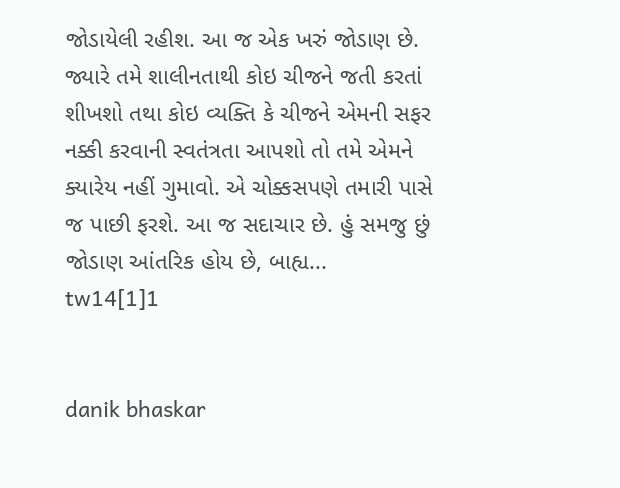જોડાયેલી રહીશ. આ જ એક ખરું જોડાણ છે. જ્યારે તમે શાલીનતાથી કોઇ ચીજને જતી કરતાં શીખશો તથા કોઇ વ્યક્તિ કે ચીજને એમની સફર નક્કી કરવાની સ્વતંત્રતા આપશો તો તમે એમને ક્યારેય નહીં ગુમાવો. એ ચોક્કસપણે તમારી પાસે જ પાછી ફરશે. આ જ સદાચાર છે. હું સમજુ છું જોડાણ આંતરિક હોય છે, બાહ્ય...
tw14[1]1


danik bhaskar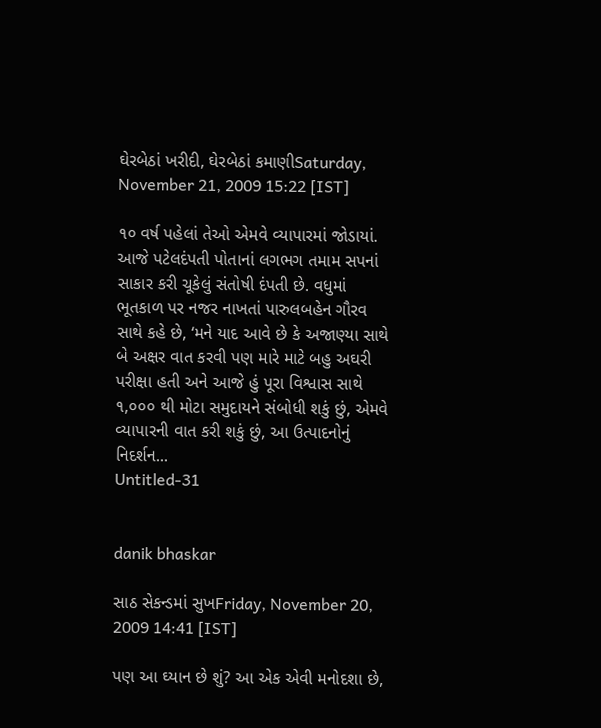ઘેરબેઠાં ખરીદી, ઘેરબેઠાં કમાણીSaturday, November 21, 2009 15:22 [IST]

૧૦ વર્ષ પહેલાં તેઓ એમવે વ્યાપારમાં જોડાયાં. આજે પટેલદંપતી પોતાનાં લગભગ તમામ સપનાં સાકાર કરી ચૂકેલું સંતોષી દંપતી છે. વધુમાં ભૂતકાળ પર નજર નાખતાં પારુલબહેન ગૌરવ સાથે કહે છે, ‘મને યાદ આવે છે કે અજાણ્યા સાથે બે અક્ષર વાત કરવી પણ મારે માટે બહુ અઘરી પરીક્ષા હતી અને આજે હું પૂરા વિશ્વાસ સાથે ૧,૦૦૦ થી મોટા સમુદાયને સંબોધી શકું છું, એમવે વ્યાપારની વાત કરી શકું છું, આ ઉત્પાદનોનું નિદર્શન...
Untitled-31


danik bhaskar

સાઠ સેકન્ડમાં સુખFriday, November 20, 2009 14:41 [IST]

પણ આ ઘ્યાન છે શું? આ એક એવી મનોદશા છે,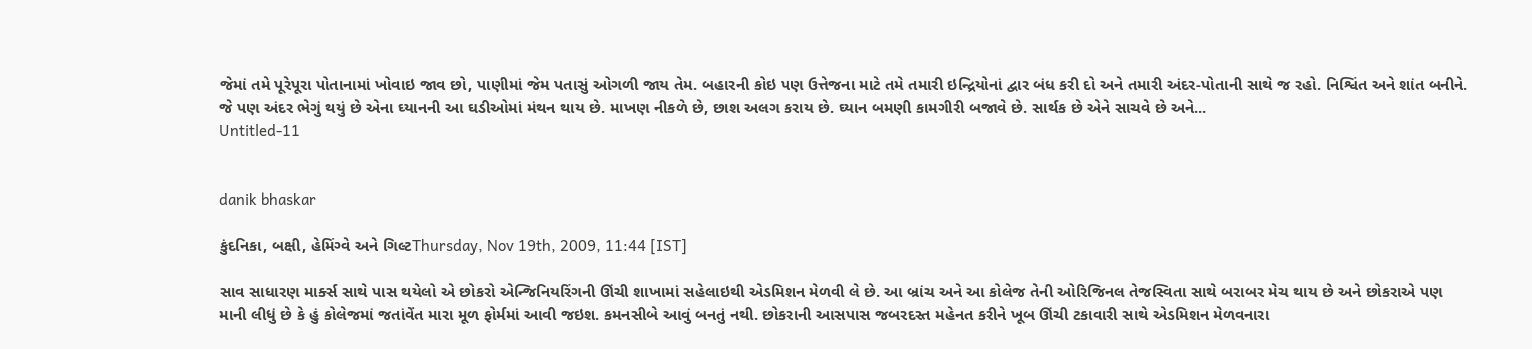જેમાં તમે પૂરેપૂરા પોતાનામાં ખોવાઇ જાવ છો, પાણીમાં જેમ પતાસું ઓગળી જાય તેમ. બહારની કોઇ પણ ઉત્તેજના માટે તમે તમારી ઇન્દ્રિયોનાં દ્વાર બંધ કરી દો અને તમારી અંદર-પોતાની સાથે જ રહો. નિશ્વિંત અને શાંત બનીને. જે પણ અંદર ભેગું થયું છે એના ઘ્યાનની આ ઘડીઓમાં મંથન થાય છે. માખણ નીકળે છે, છાશ અલગ કરાય છે. ઘ્યાન બમણી કામગીરી બજાવે છે. સાર્થક છે એને સાચવે છે અને...
Untitled-11


danik bhaskar

કુંદનિકા, બક્ષી, હેમિંગ્વે અને ગિલ્ટThursday, Nov 19th, 2009, 11:44 [IST]

સાવ સાધારણ માર્ક્સ સાથે પાસ થયેલો એ છોકરો એન્જિનિયરિંગની ઊંચી શાખામાં સહેલાઇથી એડમિશન મેળવી લે છે. આ બ્રાંચ અને આ કોલેજ તેની ઓરિજિનલ તેજસ્વિતા સાથે બરાબર મેચ થાય છે અને છોકરાએ પણ માની લીધું છે કે હું કોલેજમાં જતાંવેંત મારા મૂળ ફોર્મમાં આવી જઇશ. કમનસીબે આવું બનતું નથી. છોકરાની આસપાસ જબરદસ્ત મહેનત કરીને ખૂબ ઊંચી ટકાવારી સાથે એડમિશન મેળવનારા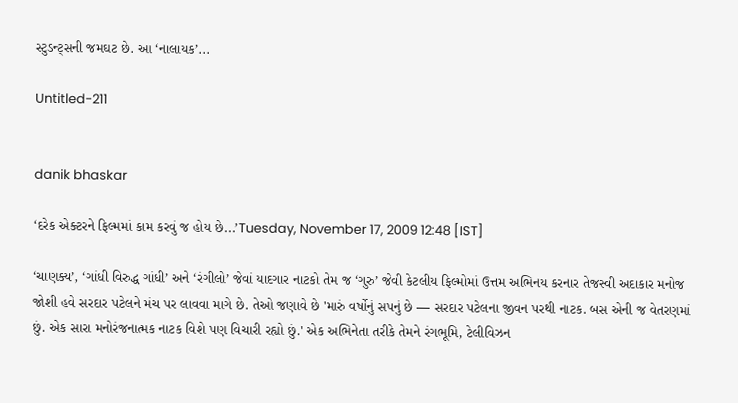સ્ટુડન્ટ્સની જમઘટ છે. આ ‘નાલાયક’...

Untitled-211


danik bhaskar

‘દરેક એક્ટરને ફિલ્મમાં કામ કરવું જ હોય છે...’Tuesday, November 17, 2009 12:48 [IST]

‘ચાણક્ય’, ‘ગાંધી વિરુદ્ધ ગાંધી’ અને ‘રંગીલો’ જેવાં યાદગાર નાટકો તેમ જ ‘ગુરુ’ જેવી કેટલીય ફિલ્મોમાં ઉત્તમ અભિનય કરનાર તેજસ્વી અદાકાર મનોજ જોશી હવે સરદાર પટેલને મંચ પર લાવવા માગે છે. તેઓ જણાવે છે 'મારું વર્ષોનું સપનું છે — સરદાર પટેલના જીવન પરથી નાટક. બસ એની જ વેતરણમાં છું. એક સારા મનોરંજનાત્મક નાટક વિશે પણ વિચારી રહ્યો છું.' એક અભિનેતા તરીકે તેમને રંગભૂમિ, ટેલીવિઝન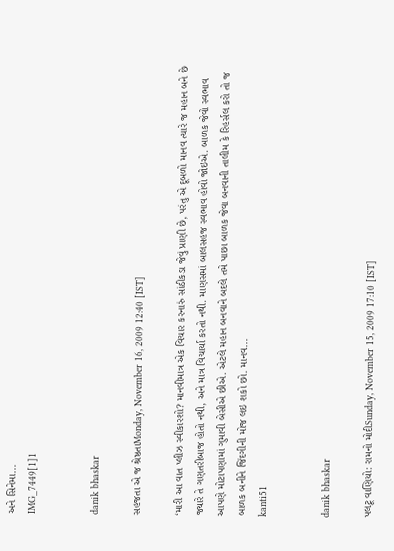અને સિનેમા...
IMG_7449[1]1


danik bhaskar

સહજતા એ જ શ્રેષ્ઠતાMonday, November 16, 2009 12:40 [IST]

‘મારી આ વાત પ્લીઝ સ્વીકારશો? માનવીમાત્ર એક વિચાર કરનારું સાંઠીકડા જેવું પ્રાણી છે, પરંતુ એ દૂબળો માનવ ત્યારે જ મહાન બને છે જ્યારે તે ગણતરીબાજ હોતો નથી, અને માત્ર વિચાર્યા કરતો નથી. માણસમાં બાલસહજ સ્વભાવ હોવો જોઇએ. બાળક જેવો સ્વભાવ આપણે મોટાપણામાં ગુમાવી બેસીએ છીએ. એટલે મહાન બનવાને બદલે તમે પાછા બાળક જેવા બનવાની તાલીમ કે રિહર્સલ કરો તો જ બાળક બનીને જિંદગીની મોજ લઇ શકો છો. માનવ...
kanti51


danik bhaskar

પલટૂ વાણિયો: રામનો મોદીSunday, November 15, 2009 17:10 [IST]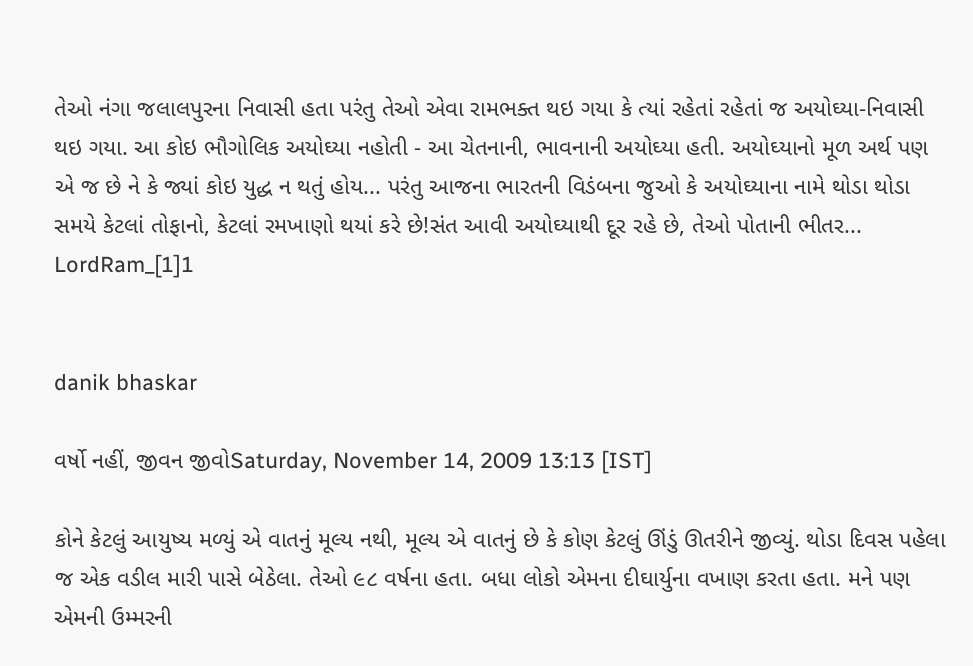તેઓ નંગા જલાલપુરના નિવાસી હતા પરંતુ તેઓ એવા રામભક્ત થઇ ગયા કે ત્યાં રહેતાં રહેતાં જ અયોઘ્યા-નિવાસી થઇ ગયા. આ કોઇ ભૌગોલિક અયોઘ્યા નહોતી - આ ચેતનાની, ભાવનાની અયોઘ્યા હતી. અયોઘ્યાનો મૂળ અર્થ પણ એ જ છે ને કે જ્યાં કોઇ યુદ્ધ ન થતું હોય... પરંતુ આજના ભારતની વિડંબના જુઓ કે અયોઘ્યાના નામે થોડા થોડા સમયે કેટલાં તોફાનો, કેટલાં રમખાણો થયાં કરે છે!સંત આવી અયોઘ્યાથી દૂર રહે છે, તેઓ પોતાની ભીતર...
LordRam_[1]1


danik bhaskar

વર્ષો નહીં, જીવન જીવોSaturday, November 14, 2009 13:13 [IST]

કોને કેટલું આયુષ્ય મળ્યું એ વાતનું મૂલ્ય નથી, મૂલ્ય એ વાતનું છે કે કોણ કેટલું ઊંડું ઊતરીને જીવ્યું. થોડા દિવસ પહેલા જ એક વડીલ મારી પાસે બેઠેલા. તેઓ ૯૮ વર્ષના હતા. બધા લોકો એમના દીઘાર્યુના વખાણ કરતા હતા. મને પણ એમની ઉમ્મરની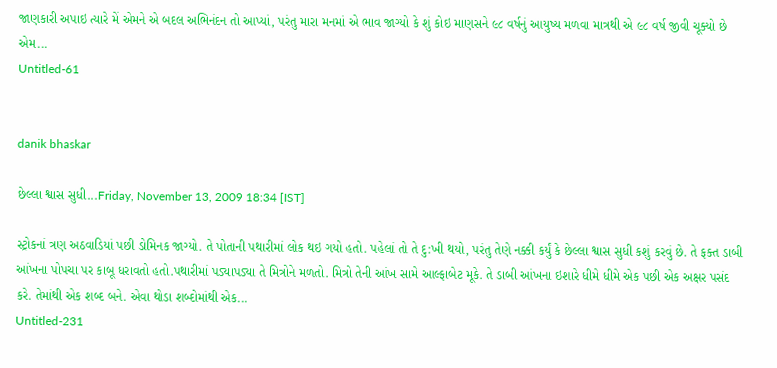જાણકારી અપાઇ ત્યારે મેં એમને એ બદલ અભિનંદન તો આપ્યાં, પરંતુ મારા મનમાં એ ભાવ જાગ્યો કે શું કોઇ માણસને ૯૮ વર્ષનું આયુષ્ય મળવા માત્રથી એ ૯૮ વર્ષ જીવી ચૂક્યો છે એમ...
Untitled-61


danik bhaskar

છેલ્લા શ્વાસ સુધી...Friday, November 13, 2009 18:34 [IST]

સ્ટ્રોકનાં ત્રણ અઠવાડિયાં પછી ડોમિનક જાગ્યો. તે પોતાની પથારીમાં લોક થઇ ગયો હતો. પહેલાં તો તે દુ:ખી થયો, પરંતુ તેણે નક્કી કર્યું કે છેલ્લા શ્વાસ સુધી કશું કરવું છે. તે ફક્ત ડાબી આંખના પોપચા પર કાબૂ ધરાવતો હતો.પથારીમાં પડ્યાપડ્યા તે મિત્રોને મળતો. મિત્રો તેની આંખ સામે આલ્ફાબેટ મૂકે. તે ડાબી આંખના ઇશારે ધીમે ધીમે એક પછી એક અક્ષર પસંદ કરે. તેમાંથી એક શબ્દ બને. એવા થોડા શબ્દોમાંથી એક...
Untitled-231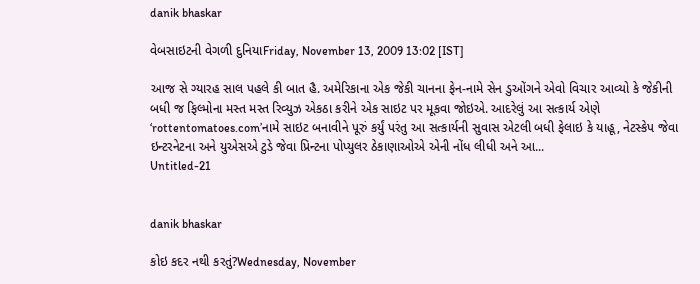danik bhaskar

વેબસાઇટની વેગળી દુનિયાFriday, November 13, 2009 13:02 [IST]

આજ સે ગ્યારહ સાલ પહલે કી બાત હૈ. અમેરિકાના એક જેકી ચાનના ફેન-નામે સેન ડુઓંગને એવો વિચાર આવ્યો કે જેકીની બધી જ ફિલ્મોના મસ્ત મસ્ત રિવ્યુઝ એકઠા કરીને એક સાઇટ પર મૂકવા જોઇએ. આદરેલું આ સત્કાર્ય એણે ‘rottentomatoes.com’નામે સાઇટ બનાવીને પૂરું કર્યું પરંતુ આ સત્કાર્યની સુવાસ એટલી બધી ફેલાઇ કે યાહૂ, નેટસ્કેપ જેવા ઇન્ટરનેટના અને યુએસએ ટુડે જેવા પ્રિન્ટના પોપ્યુલર ઠેકાણાઓએ એની નોંધ લીધી અને આ...
Untitled-21


danik bhaskar

કોઇ કદર નથી કરતું?Wednesday, November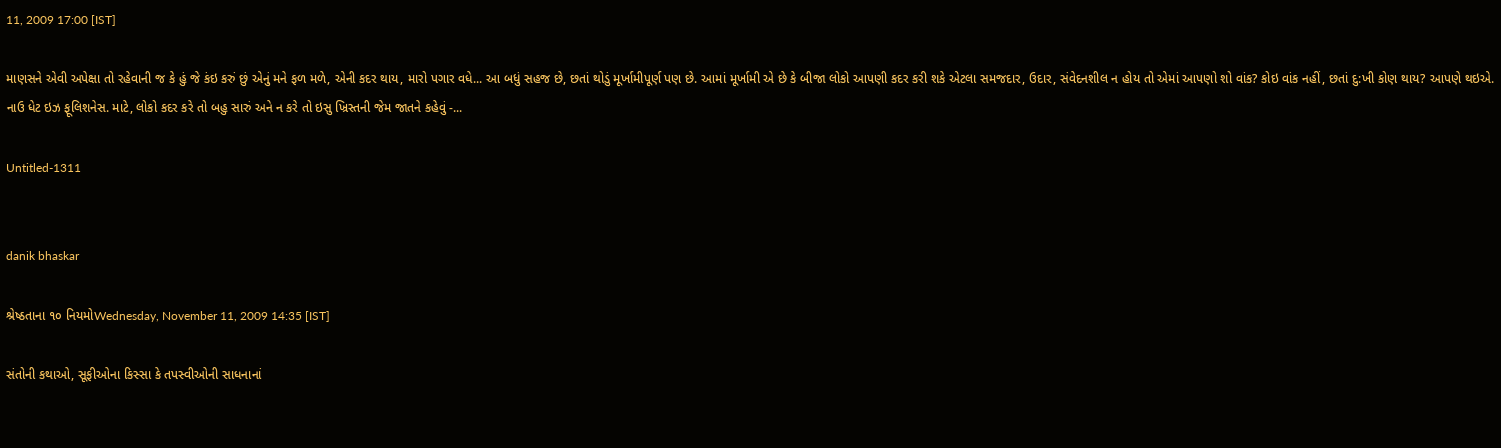11, 2009 17:00 [IST]

માણસને એવી અપેક્ષા તો રહેવાની જ કે હું જે કંઇ કરું છું એનું મને ફળ મળે, એની કદર થાય, મારો પગાર વધે... આ બધું સહજ છે, છતાં થોડું મૂર્ખામીપૂર્ણ પણ છે. આમાં મૂર્ખામી એ છે કે બીજા લોકો આપણી કદર કરી શકે એટલા સમજદાર, ઉદાર, સંવેદનશીલ ન હોય તો એમાં આપણો શો વાંક? કોઇ વાંક નહીં, છતાં દુ:ખી કોણ થાય? આપણે થઇએ. નાઉ ધેટ ઇઝ ફૂલિશનેસ. માટે, લોકો કદર કરે તો બહુ સારું અને ન કરે તો ઇસુ ખ્રિસ્તની જેમ જાતને કહેવું -...

Untitled-1311


danik bhaskar

શ્રેષ્ઠતાના ૧૦ નિયમોWednesday, November 11, 2009 14:35 [IST]

સંતોની કથાઓ, સૂફીઓના કિસ્સા કે તપસ્વીઓની સાધનાનાં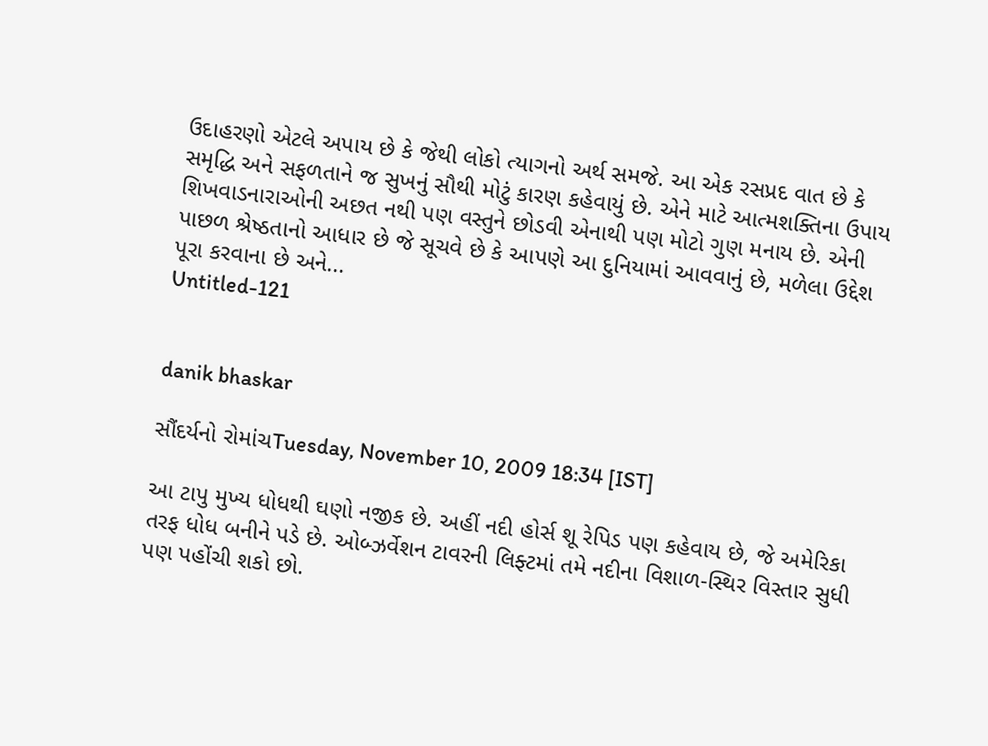ઉદાહરણો એટલે અપાય છે કે જેથી લોકો ત્યાગનો અર્થ સમજે. આ એક રસપ્રદ વાત છે કે સમૃદ્ધિ અને સફળતાને જ સુખનું સૌથી મોટું કારણ કહેવાયું છે. એને માટે આત્મશક્તિના ઉપાય શિખવાડનારાઓની અછત નથી પણ વસ્તુને છોડવી એનાથી પણ મોટો ગુણ મનાય છે. એની પાછળ શ્રેષ્ઠતાનો આધાર છે જે સૂચવે છે કે આપણે આ દુનિયામાં આવવાનું છે, મળેલા ઉદ્દેશ પૂરા કરવાના છે અને...
Untitled-121


danik bhaskar

સૌંદર્યનો રોમાંચTuesday, November 10, 2009 18:34 [IST]

આ ટાપુ મુખ્ય ધોધથી ઘણો નજીક છે. અહીં નદી હોર્સ શૂ રેપિડ પણ કહેવાય છે, જે અમેરિકા તરફ ધોધ બનીને પડે છે. ઓબ્ઝર્વેશન ટાવરની લિફ્ટમાં તમે નદીના વિશાળ-સ્થિર વિસ્તાર સુધી પણ પહોંચી શકો છો.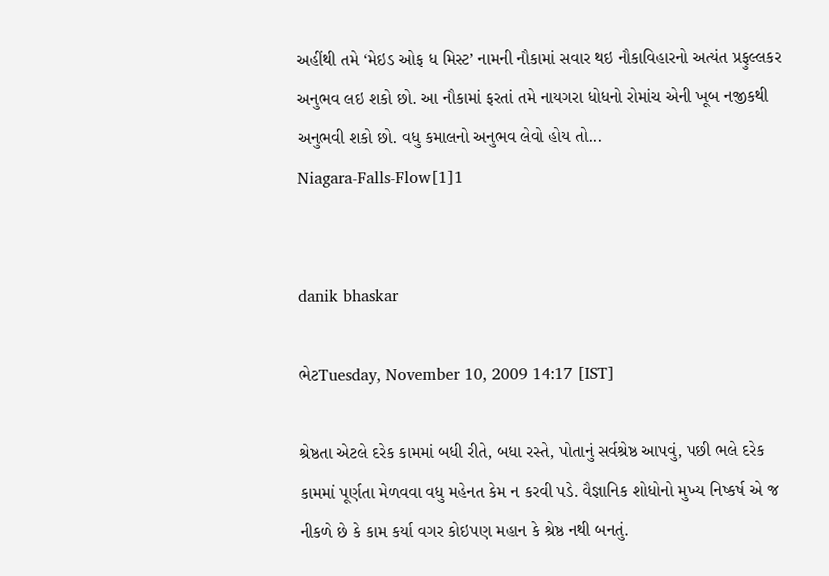અહીંથી તમે ‘મેઇડ ઓફ ધ મિસ્ટ’ નામની નૌકામાં સવાર થઇ નૌકાવિહારનો અત્યંત પ્રફુલ્લકર અનુભવ લઇ શકો છો. આ નૌકામાં ફરતાં તમે નાયગરા ધોધનો રોમાંચ એની ખૂબ નજીકથી અનુભવી શકો છો. વધુ કમાલનો અનુભવ લેવો હોય તો...
Niagara-Falls-Flow[1]1


danik bhaskar

ભેટTuesday, November 10, 2009 14:17 [IST]

શ્રેષ્ઠતા એટલે દરેક કામમાં બધી રીતે, બધા રસ્તે, પોતાનું સર્વશ્રેષ્ઠ આપવું, પછી ભલે દરેક કામમાં પૂર્ણતા મેળવવા વધુ મહેનત કેમ ન કરવી પડે. વૈજ્ઞાનિક શોધોનો મુખ્ય નિષ્કર્ષ એ જ નીકળે છે કે કામ કર્યા વગર કોઇપણ મહાન કે શ્રેષ્ઠ નથી બનતું.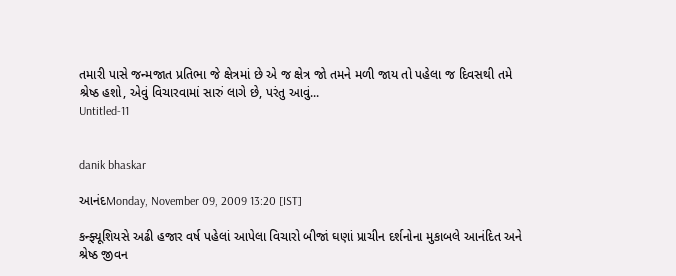તમારી પાસે જન્મજાત પ્રતિભા જે ક્ષેત્રમાં છે એ જ ક્ષેત્ર જો તમને મળી જાય તો પહેલા જ દિવસથી તમે શ્રેષ્ઠ હશો, એવું વિચારવામાં સારું લાગે છે, પરંતુ આવું...
Untitled-11


danik bhaskar

આનંદMonday, November 09, 2009 13:20 [IST]

કન્ફ્યૂશિયસે અઢી હજાર વર્ષ પહેલાં આપેલા વિચારો બીજાં ઘણાં પ્રાચીન દર્શનોના મુકાબલે આનંદિત અને શ્રેષ્ઠ જીવન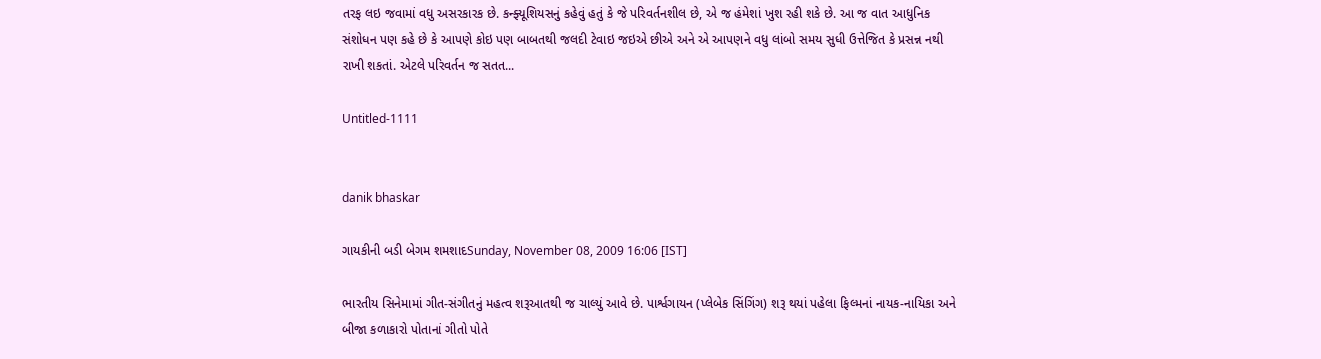તરફ લઇ જવામાં વધુ અસરકારક છે. કન્ફ્યૂશિયસનું કહેવું હતું કે જે પરિવર્તનશીલ છે, એ જ હંમેશાં ખુશ રહી શકે છે. આ જ વાત આધુનિક સંશોધન પણ કહે છે કે આપણે કોઇ પણ બાબતથી જલદી ટેવાઇ જઇએ છીએ અને એ આપણને વધુ લાંબો સમય સુધી ઉત્તેજિત કે પ્રસન્ન નથી રાખી શકતાં. એટલે પરિવર્તન જ સતત...

Untitled-1111


danik bhaskar

ગાયકીની બડી બેગમ શમશાદSunday, November 08, 2009 16:06 [IST]

ભારતીય સિનેમામાં ગીત-સંગીતનું મહત્વ શરૂઆતથી જ ચાલ્યું આવે છે. પાર્શ્વગાયન (પ્લેબેક સિંગિંગ) શરૂ થયાં પહેલા ફિલ્મનાં નાયક-નાયિકા અને બીજા કળાકારો પોતાનાં ગીતો પોતે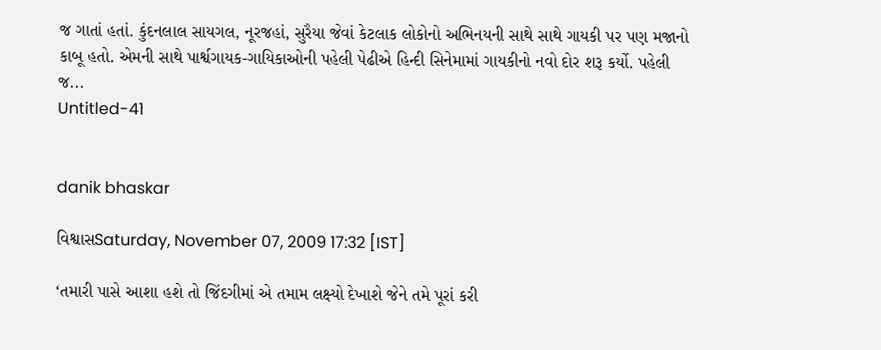જ ગાતાં હતાં. કુંદનલાલ સાયગલ, નૂરજહાં, સુરૈયા જેવાં કેટલાક લોકોનો અભિનયની સાથે સાથે ગાયકી પર પણ મજાનો કાબૂ હતો. એમની સાથે પાર્શ્વગાયક-ગાયિકાઓની પહેલી પેઢીએ હિન્દી સિનેમામાં ગાયકીનો નવો દોર શરૂ કર્યો. પહેલી જ...
Untitled-41


danik bhaskar

વિશ્વાસSaturday, November 07, 2009 17:32 [IST]

‘તમારી પાસે આશા હશે તો જિંદગીમાં એ તમામ લક્ષ્યો દેખાશે જેને તમે પૂરાં કરી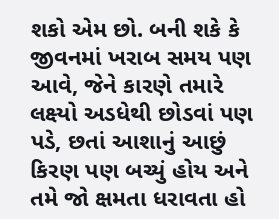શકો એમ છો. બની શકે કે જીવનમાં ખરાબ સમય પણ આવે, જેને કારણે તમારે લક્ષ્યો અડધેથી છોડવાં પણ પડે, છતાં આશાનું આછું કિરણ પણ બચ્યું હોય અને તમે જો ક્ષમતા ધરાવતા હો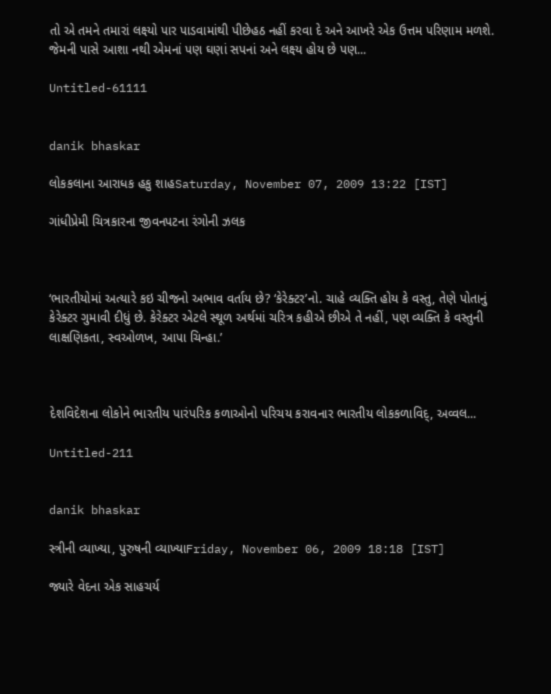તો એ તમને તમારાં લક્ષ્યો પાર પાડવામાંથી પીછેહઠ નહીં કરવા દે અને આખરે એક ઉત્તમ પરિણામ મળશે. જેમની પાસે આશા નથી એમનાં પણ ઘણાં સપનાં અને લક્ષ્ય હોય છે પણ...

Untitled-61111


danik bhaskar

લોકકલાના આરાધક હકુ શાહSaturday, November 07, 2009 13:22 [IST]

ગાંધીપ્રેમી ચિત્રકારના જીવનપટના રંગોની ઝલક



‘ભારતીયોમાં અત્યારે કઇ ચીજનો અભાવ વર્તાય છે? ‘કેરેક્ટર’નો. ચાહે વ્યક્તિ હોય કે વસ્તુ, તેણે પોતાનું કેરેક્ટર ગુમાવી દીધું છે. કેરેક્ટર એટલે સ્થૂળ અર્થમાં ચરિત્ર કહીએ છીએ તે નહીં, પણ વ્યક્તિ કે વસ્તુની લાક્ષણિકતા, સ્વઓળખ, આપા ચિન્હા.’



દેશવિદેશના લોકોને ભારતીય પારંપરિક કળાઓનો પરિચય કરાવનાર ભારતીય લોકકળાવિદ્, અવ્વલ...

Untitled-211


danik bhaskar

સ્ત્રીની વ્યાખ્યા, પુરુષની વ્યાખ્યાFriday, November 06, 2009 18:18 [IST]

જ્યારે વેદના એક સાહચર્ય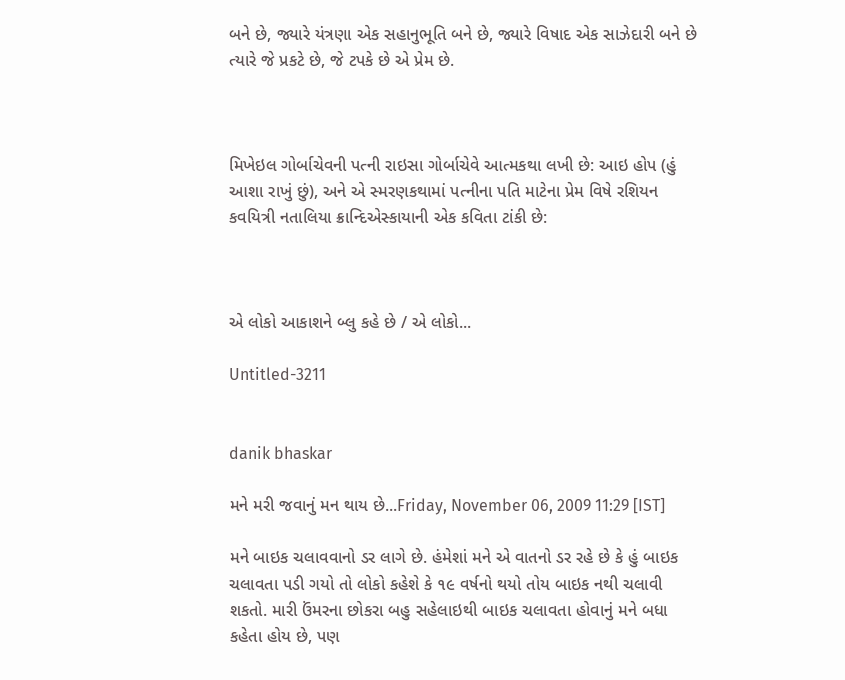બને છે, જ્યારે યંત્રણા એક સહાનુભૂતિ બને છે, જ્યારે વિષાદ એક સાઝેદારી બને છે ત્યારે જે પ્રકટે છે, જે ટપકે છે એ પ્રેમ છે.



મિખેઇલ ગોર્બાચેવની પત્ની રાઇસા ગોર્બાચેવે આત્મકથા લખી છે: આઇ હોપ (હું આશા રાખું છું), અને એ સ્મરણકથામાં પત્નીના પતિ માટેના પ્રેમ વિષે રશિયન કવયિત્રી નતાલિયા ક્રાન્દિએસ્કાયાની એક કવિતા ટાંકી છે:



એ લોકો આકાશને બ્લુ કહે છે / એ લોકો...

Untitled-3211


danik bhaskar

મને મરી જવાનું મન થાય છે...Friday, November 06, 2009 11:29 [IST]

મને બાઇક ચલાવવાનો ડર લાગે છે. હંમેશાં મને એ વાતનો ડર રહે છે કે હું બાઇક ચલાવતા પડી ગયો તો લોકો કહેશે કે ૧૯ વર્ષનો થયો તોય બાઇક નથી ચલાવી શકતો. મારી ઉંમરના છોકરા બહુ સહેલાઇથી બાઇક ચલાવતા હોવાનું મને બધા કહેતા હોય છે, પણ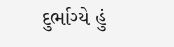દુર્ભાગ્યે હું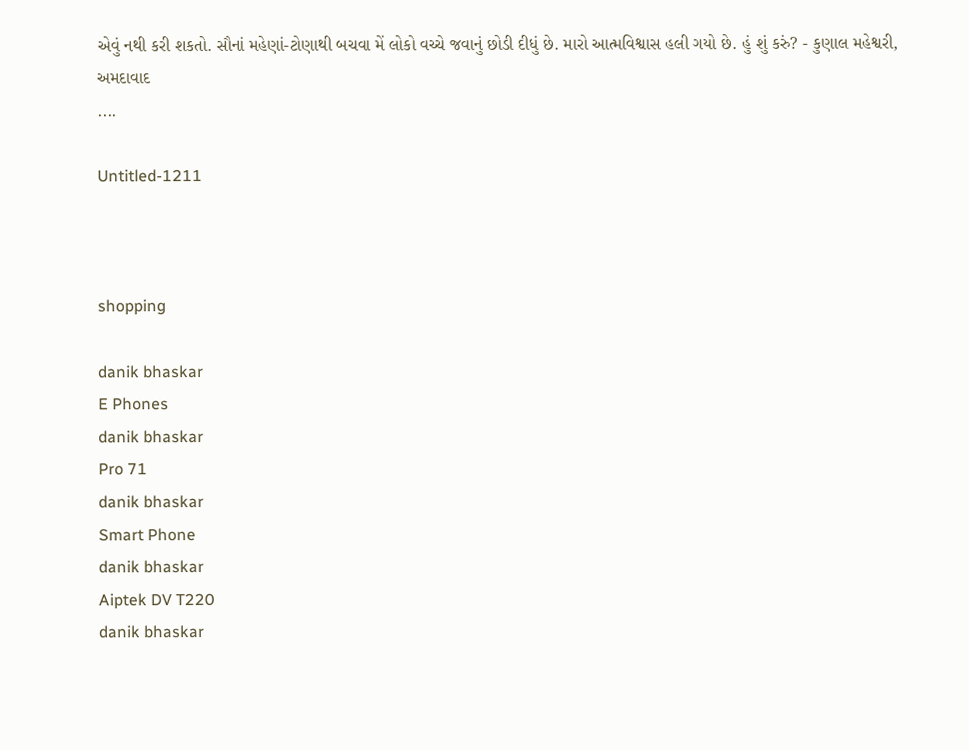એવું નથી કરી શકતો. સૌનાં મહેણાં-ટોણાથી બચવા મેં લોકો વચ્ચે જવાનું છોડી દીધું છે. મારો આત્મવિશ્વાસ હલી ગયો છે. હું શું કરું? - કુણાલ મહેશ્વરી, અમદાવાદ
....

Untitled-1211



shopping

danik bhaskar
E Phones
danik bhaskar
Pro 71
danik bhaskar
Smart Phone
danik bhaskar
Aiptek DV T220
danik bhaskar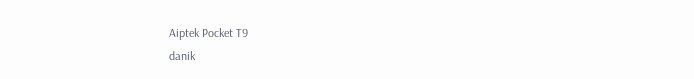Aiptek Pocket T9
danik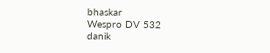bhaskar
Wespro DV 532
danik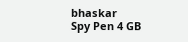bhaskar
Spy Pen 4 GB